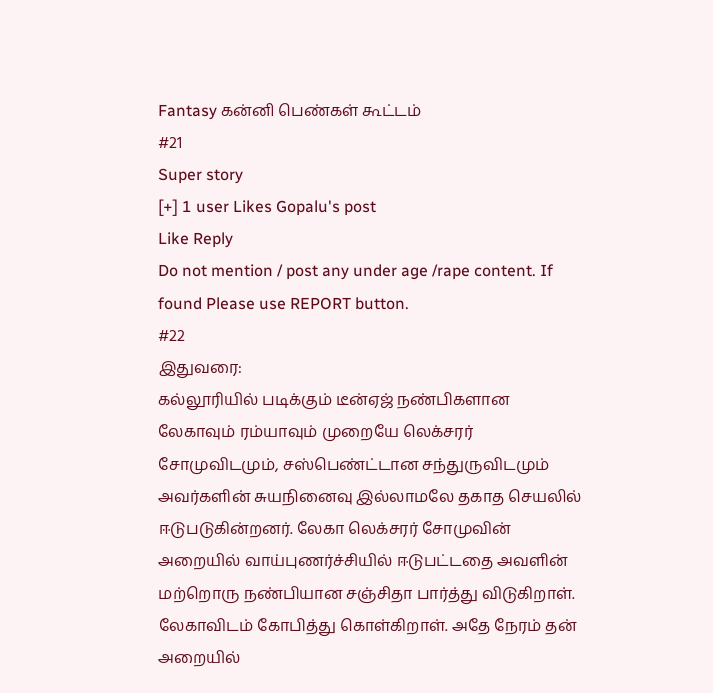Fantasy கன்னி பெண்கள் கூட்டம்
#21
Super story
[+] 1 user Likes Gopalu's post
Like Reply
Do not mention / post any under age /rape content. If found Please use REPORT button.
#22
இதுவரை:
கல்லூரியில் படிக்கும் டீன்ஏஜ் நண்பிகளான லேகாவும் ரம்யாவும் முறையே லெக்சரர் சோமுவிடமும், சஸ்பெண்ட்டான சந்துருவிடமும் அவர்களின் சுயநினைவு இல்லாமலே தகாத செயலில் ஈடுபடுகின்றனர். லேகா லெக்சரர் சோமுவின் அறையில் வாய்புணர்ச்சியில் ஈடுபட்டதை அவளின் மற்றொரு நண்பியான சஞ்சிதா பார்த்து விடுகிறாள். லேகாவிடம் கோபித்து கொள்கிறாள். அதே நேரம் தன் அறையில்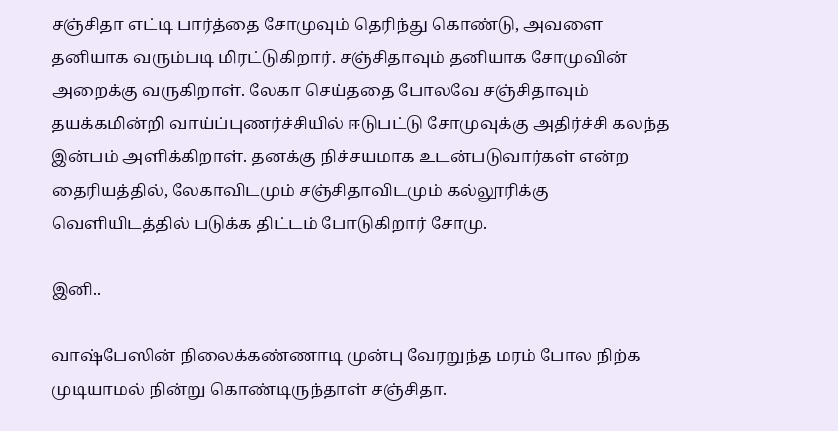சஞ்சிதா எட்டி பார்த்தை சோமுவும் தெரிந்து கொண்டு, அவளை தனியாக வரும்படி மிரட்டுகிறார். சஞ்சிதாவும் தனியாக சோமுவின் அறைக்கு வருகிறாள். லேகா செய்ததை போலவே சஞ்சிதாவும் தயக்கமின்றி வாய்ப்புணர்ச்சியில் ஈடுபட்டு சோமுவுக்கு அதிர்ச்சி கலந்த இன்பம் அளிக்கிறாள். தனக்கு நிச்சயமாக உடன்படுவார்கள் என்ற தைரியத்தில், லேகாவிடமும் சஞ்சிதாவிடமும் கல்லூரிக்கு வெளியிடத்தில் படுக்க திட்டம் போடுகிறார் சோமு.

இனி..

வாஷ்பேஸின் நிலைக்கண்ணாடி முன்பு வேரறுந்த மரம் போல நிற்க முடியாமல் நின்று கொண்டிருந்தாள் சஞ்சிதா.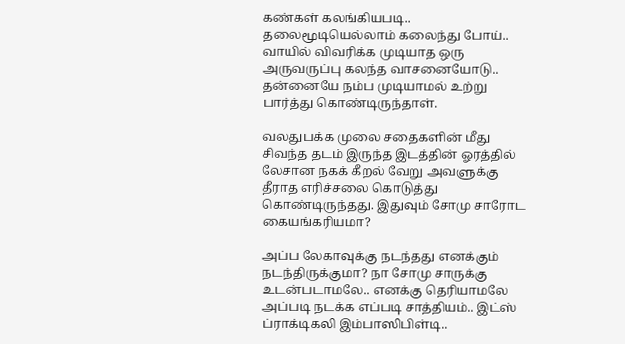கண்கள் கலங்கியபடி.. தலைமூடியெல்லாம் கலைந்து போய்.. வாயில் விவரிக்க முடியாத ஒரு அருவருப்பு கலந்த வாசனையோடு.. தன்னையே நம்ப முடியாமல் உற்று பார்த்து கொண்டிருந்தாள்.

வலதுபக்க முலை சதைகளின் மீது சிவந்த தடம் இருந்த இடத்தின் ஓரத்தில் லேசான நகக் கீறல் வேறு அவளுக்கு தீராத எரிச்சலை கொடுத்து கொண்டிருந்தது. இதுவும் சோமு சாரோட கையங்கரியமா?

அப்ப லேகாவுக்கு நடந்தது எனக்கும் நடந்திருக்குமா? நா சோமு சாருக்கு உடன்படாமலே.. எனக்கு தெரியாமலே அப்படி நடக்க எப்படி சாத்தியம்.. இட்ஸ் ப்ராக்டிகலி இம்பாஸிபிள்டி..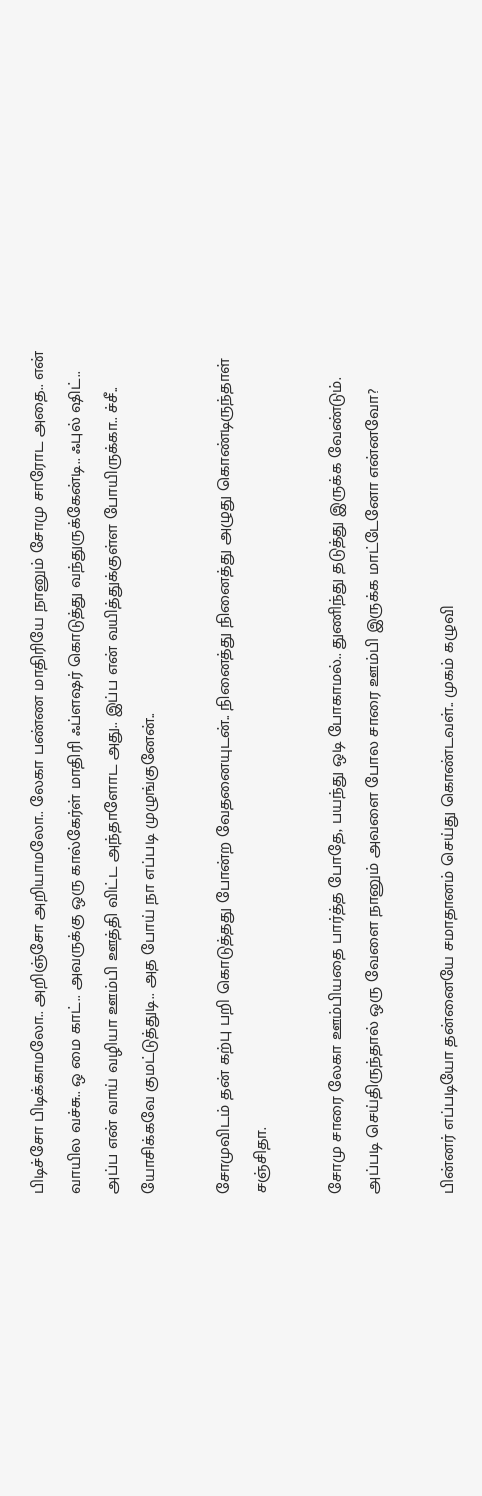பிடிச்சோ பிடிக்காமலோ.. அறிஞ்சோ அறியாமலோ.. லேகா பண்ண மாதிரியே நானும் சோமு சாரோட அதை.. என் வாயில வச்சு.. ஒ மை காட்.. அவருக்கு ஒரு கால்கேர்ள் மாதிரி ஃப்ளஷர் கொடுத்து வந்துருக்கேன்டி.. ஃபுல் ஷிட்.. அப்ப என் வாய் வழியா ஊம்பி ஊத்தி விட்ட அந்தாளோட அது.. இப்ப என் வயித்துக்குள்ள போயிருக்கா.. ச்சீ.. யோசிக்கவே குமட்டுத்துடி.. அத போய் நா எப்படி முழுங்குனேன்..

சோமுவிடம் தன் கற்பு பறி கொடுத்தது போன்ற வேதனையுடன்.. நினைத்து நினைத்து அழுது கொண்டிருந்தாள் சஞ்சிதா.

சோமு சாரை லேகா ஊம்பியதை பார்த்த போதே, பயந்து ஒடி போகாமல்.. துணிந்து தடுத்து இருக்க வேண்டும். அப்படி செய்திருந்தால் ஒரு வேளை நானும் அவளை போல சாரை ஊம்பி இருக்க மாட்டேனோ என்னவோ?

பின்னர் எப்படியோ தன்னையே சமாதானம் செய்து கொண்டவள்.. முகம் கழுவி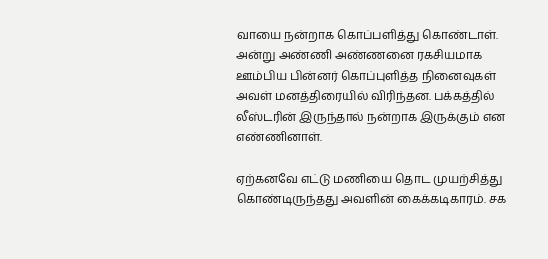வாயை நன்றாக கொப்பளித்து கொண்டாள். அன்று அண்ணி அண்ணனை ரகசியமாக ஊம்பிய பின்னர் கொப்புளித்த நினைவுகள் அவள் மனத்திரையில் விரிந்தன. பக்கத்தில் லீஸ்டரின் இருந்தால் நன்றாக இருக்கும் என எண்ணினாள்.

ஏற்கனவே எட்டு மணியை தொட முயற்சித்து கொண்டிருந்தது அவளின் கைக்கடிகாரம். சக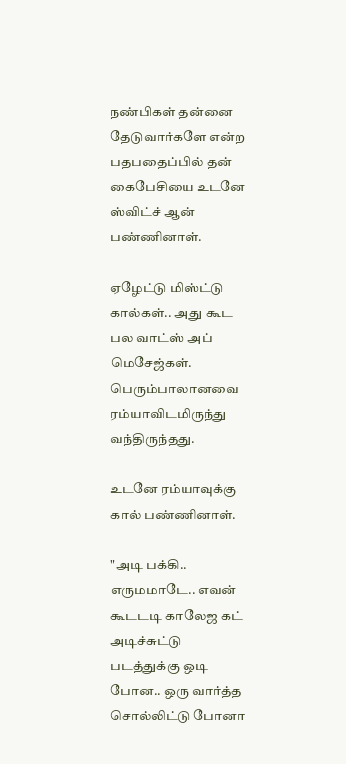நண்பிகள் தன்னை தேடுவார்களே என்ற பதபதைப்பில் தன் கைபேசியை உடனே ஸ்விட்ச் ஆன் பண்ணினாள்.

ஏழேட்டு மிஸ்ட்டு கால்கள்.. அது கூட பல வாட்ஸ் அப் மெசேஜ்கள். பெரும்பாலானவை ரம்யாவிடமிருந்து வந்திருந்தது.

உடனே ரம்யாவுக்கு கால் பண்ணினாள்.

"அடி பக்கி.. எருமமாடே.. எவன் கூடடடி காலேஜ கட் அடிச்சுட்டு படத்துக்கு ஒடி போன.. ஒரு வார்த்த சொல்லிட்டு போனா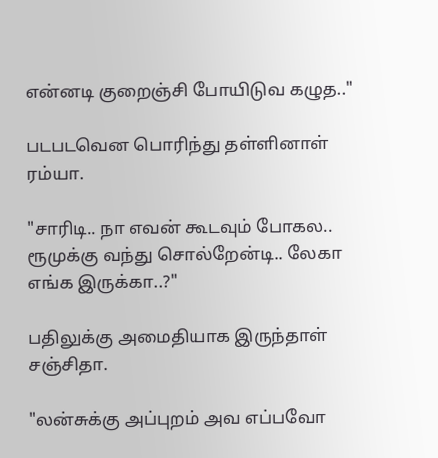என்னடி குறைஞ்சி போயிடுவ கழுத.."

படபடவென பொரிந்து தள்ளினாள் ரம்யா.

"சாரிடி.. நா எவன் கூடவும் போகல.. ரூமுக்கு வந்து சொல்றேன்டி.. லேகா எங்க இருக்கா..?"

பதிலுக்கு அமைதியாக இருந்தாள் சஞ்சிதா.

"லன்சுக்கு அப்புறம் அவ எப்பவோ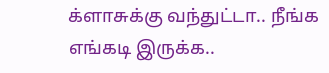க்ளாசுக்கு வந்துட்டா.. நீங்க எங்கடி இருக்க..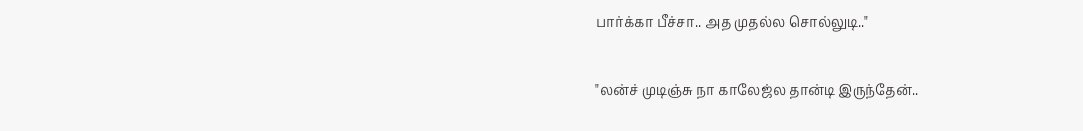பார்க்கா பீச்சா.. அத முதல்ல சொல்லுடி.."

"லன்ச் முடிஞ்சு நா காலேஜ்ல தான்டி இருந்தேன்..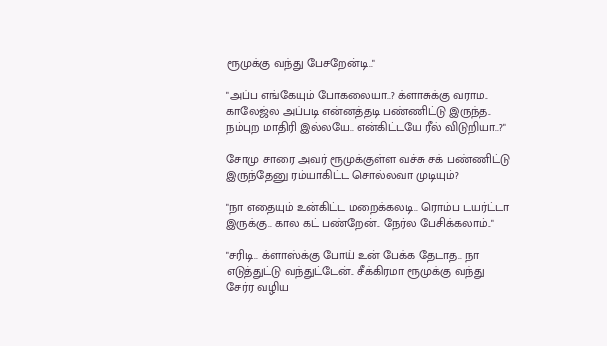ரூமுக்கு வந்து பேசறேன்டி.."

"அப்ப எங்கேயும் போகலையா..? க்ளாசுக்கு வராம.. காலேஜ்ல அப்படி என்னத்தடி பண்ணிட்டு இருந்த.. நம்புற மாதிரி இல்லயே.. என்கிட்டயே ரீல் விடுறியா..?"

சோமு சாரை அவர் ரூமுக்குள்ள வச்சு சக் பண்ணிட்டு இருந்தேனு ரம்யாகிட்ட சொல்லவா முடியும்?

"நா எதையும் உன்கிட்ட மறைக்கலடி.. ரொம்ப டயர்ட்டா இருக்கு.. கால கட் பண்றேன்.. நேர்ல பேசிக்கலாம்.."

"சரிடி.. க்ளாஸ்க்கு போய் உன் பேக்க தேடாத.. நா எடுத்துட்டு வந்துட்டேன்.. சீக்கிரமா ரூமுக்கு வந்து சேர்ர வழிய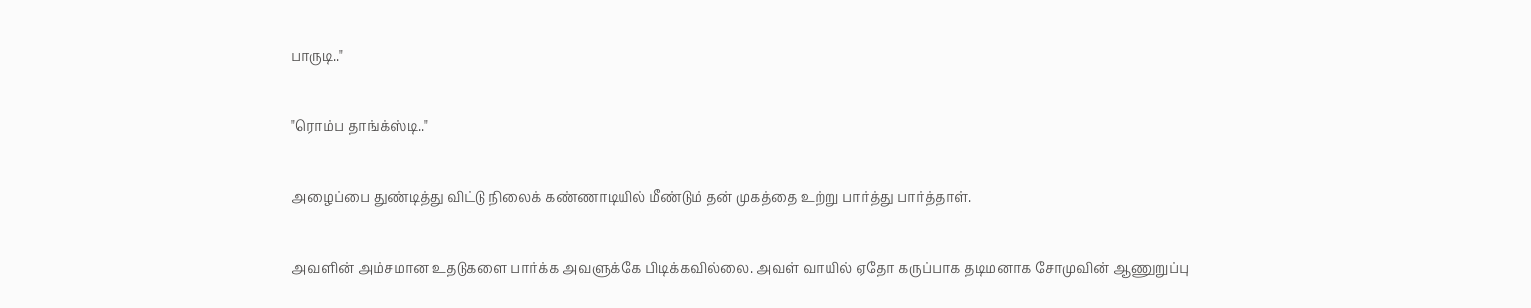பாருடி.."

"ரொம்ப தாங்க்ஸ்டி.."

அழைப்பை துண்டித்து விட்டு நிலைக் கண்ணாடியில் மீண்டும் தன் முகத்தை உற்று பார்த்து பார்த்தாள்.

அவளின் அம்சமான உதடுகளை பார்க்க அவளுக்கே பிடிக்கவில்லை. அவள் வாயில் ஏதோ கருப்பாக தடிமனாக சோமுவின் ஆணுறுப்பு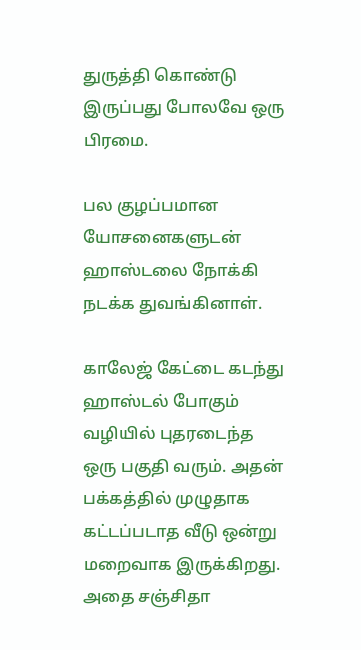துருத்தி கொண்டு இருப்பது போலவே ஒரு பிரமை.

பல குழப்பமான யோசனைகளுடன் ஹாஸ்டலை நோக்கி நடக்க துவங்கினாள்.

காலேஜ் கேட்டை கடந்து ஹாஸ்டல் போகும் வழியில் புதரடைந்த ஒரு பகுதி வரும். அதன் பக்கத்தில் முழுதாக கட்டப்படாத வீடு ஒன்று மறைவாக இருக்கிறது. அதை சஞ்சிதா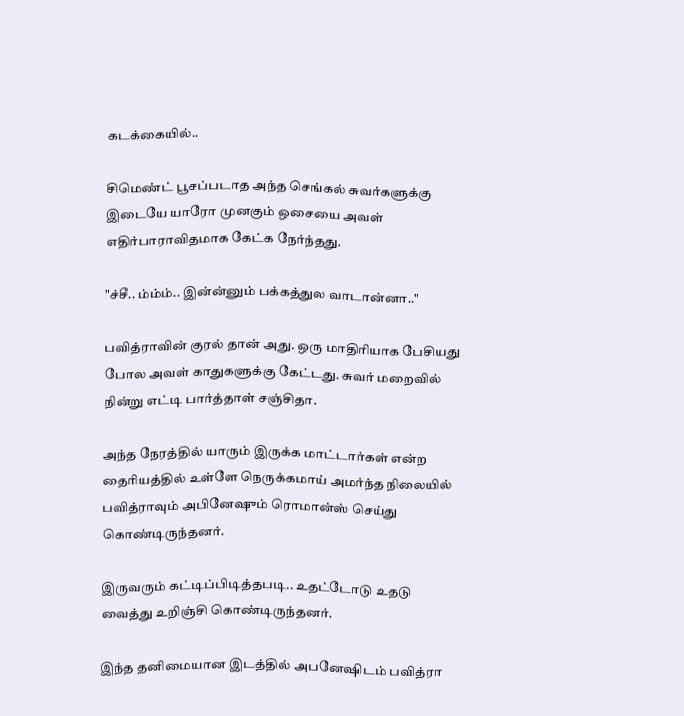கடக்கையில்..

சிமெண்ட் பூசப்படாத அந்த செங்கல் சுவர்களுக்கு இடையே யாரோ முனகும் ஒசையை அவள் எதிர்பாராவிதமாக கேட்க நேர்ந்தது.

"ச்சீ.. ம்ம்ம்.. இன்ன்னும் பக்கத்துல வாடான்னா.."

பவித்ராவின் குரல் தான் அது. ஒரு மாதிரியாக பேசியது போல அவள் காதுகளுக்கு கேட்டது. சுவர் மறைவில் நின்று எட்டி பார்த்தாள் சஞ்சிதா.

அந்த நேரத்தில் யாரும் இருக்க மாட்டார்கள் என்ற தைரியத்தில் உள்ளே நெருக்கமாய் அமர்ந்த நிலையில் பவித்ராவும் அபினேஷும் ரொமான்ஸ் செய்து கொண்டிருந்தனர்.

இருவரும் கட்டிப்பிடித்தபடி.. உதட்டோடு உதடு வைத்து உறிஞ்சி கொண்டிருந்தனர்.

இந்த தனிமையான இடத்தில் அபனேஷிடம் பவித்ரா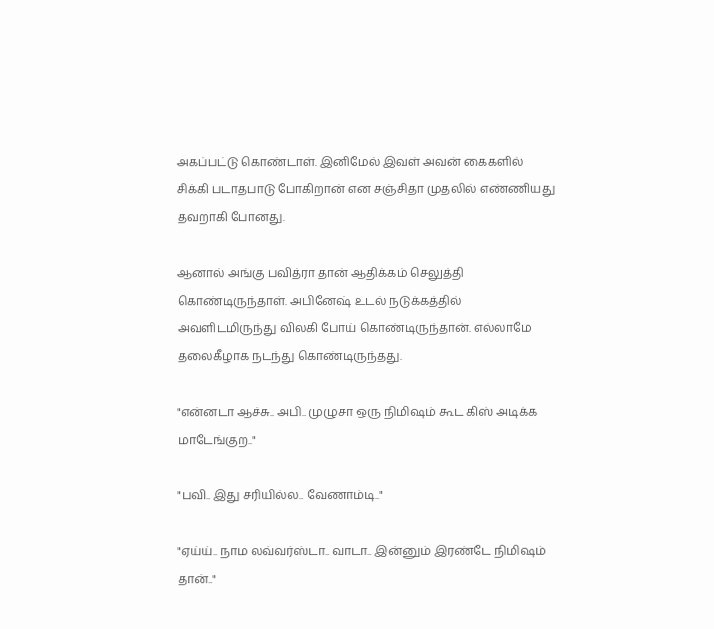அகப்பட்டு கொண்டாள். இனிமேல் இவள் அவன் கைகளில் சிக்கி படாதபாடு போகிறான் என சஞ்சிதா முதலில் எண்ணியது தவறாகி போனது.

ஆனால் அங்கு பவித்ரா தான் ஆதிக்கம் செலுத்தி கொண்டிருந்தாள். அபினேஷ் உடல் நடுக்கத்தில் அவளிடமிருந்து விலகி போய் கொண்டிருந்தான். எல்லாமே தலைகீழாக நடந்து கொண்டிருந்தது.

"என்னடா ஆச்சு.. அபி.. முழுசா ஒரு நிமிஷம் கூட கிஸ் அடிக்க மாடேங்குற.."

"பவி.. இது சரியில்ல.. வேணாம்டி.."

"ஏய்ய்.. நாம லவ்வர்ஸ்டா.. வாடா.. இன்னும் இரண்டே நிமிஷம் தான்.."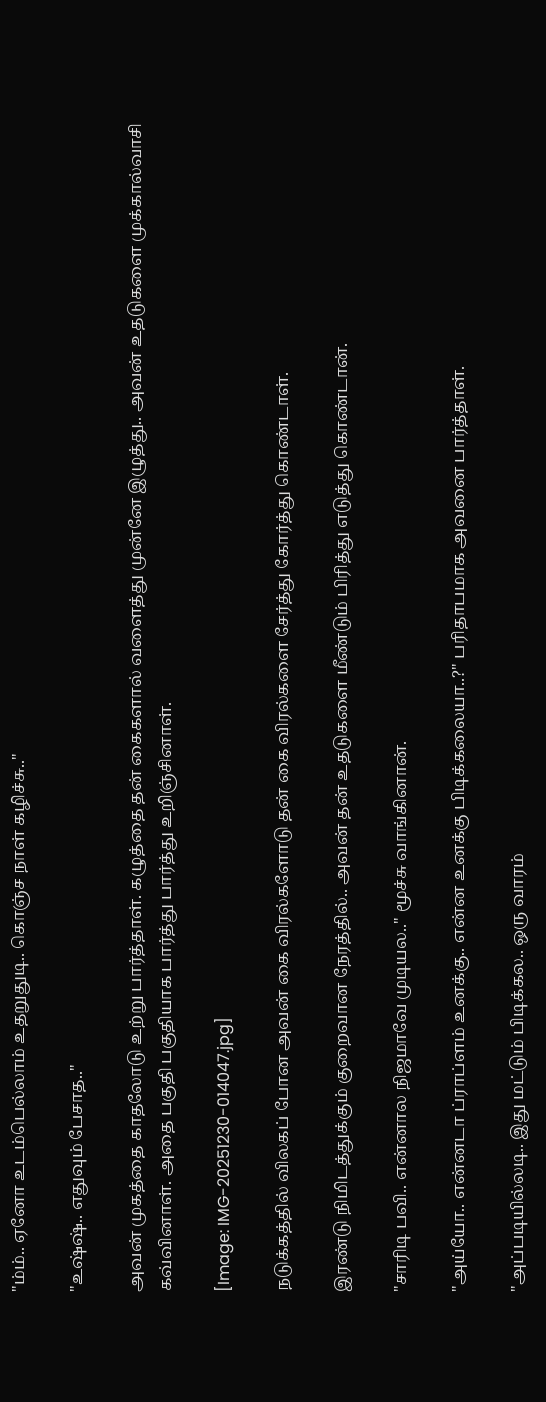"ம்ம்.. ஏனோ உடம்பெல்லாம் உதறுதுடி.. கொஞ்ச நாள் கழிச்சு.."

"உஷ்ஷ்.. எதுவும் பேசாத.."

அவன் முகத்தை காதலோடு உற்று பார்த்தாள். கழுத்தை தன் கைகளால் வளைத்து முன்னே இழுத்து.. அவன் உதடுகளை முக்கால்வாசி கவ்வினாள். அதை பகுதி பகுதியாக பார்த்து பார்த்து உறிஞ்சினாள்.

[Image: IMG-20251230-014047.jpg]

நடுக்கத்தில் விலகப் போன அவன் கை விரல்களோடு தன் கை விரல்களை சேர்த்து கோர்த்து கொண்டாள்.

இரண்டு நிமிடத்துக்கும் குறைவான நேரத்தில்.. அவன் தன் உதடுகளை மீண்டும் பிரித்து எடுத்து கொண்டான்.

"சாரிடி பவி.. என்னால நிஜமாவே முடியல.." மூச்சு வாங்கினான்.

"அய்யோ.. என்னடா ப்ராப்ளம் உனக்கு.. என்ன உனக்கு பிடிக்கலையா..?" பரிதாபமாக அவனை பார்த்தாள்.

"அப்படியில்லடி.. இது மட்டும் பிடிக்கல.. ஒரு வாரம்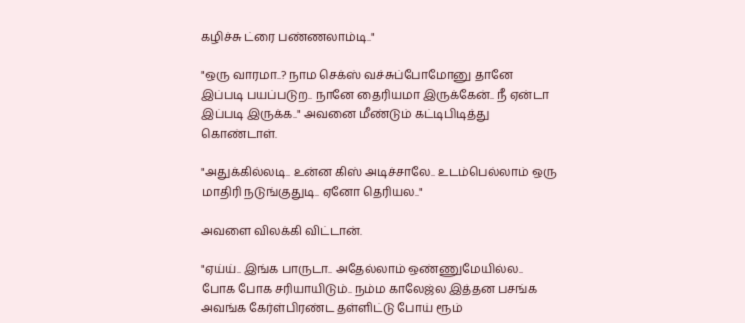கழிச்சு ட்ரை பண்ணலாம்டி.."

"ஒரு வாரமா..? நாம செக்ஸ் வச்சுப்போமோனு தானே இப்படி பயப்படுற.. நானே தைரியமா இருக்கேன்.. நீ ஏன்டா இப்படி இருக்க.." அவனை மீண்டும் கட்டிபிடித்து கொண்டாள்.

"அதுக்கில்லடி.. உன்ன கிஸ் அடிச்சாலே.. உடம்பெல்லாம் ஒரு மாதிரி நடுங்குதுடி.. ஏனோ தெரியல.."

அவளை விலக்கி விட்டான்.

"ஏய்ய்.. இங்க பாருடா.. அதேல்லாம் ஒண்ணுமேயில்ல.. போக போக சரியாயிடும்.. நம்ம காலேஜ்ல இத்தன பசங்க அவங்க கேர்ள்பிரண்ட தள்ளிட்டு போய் ரூம்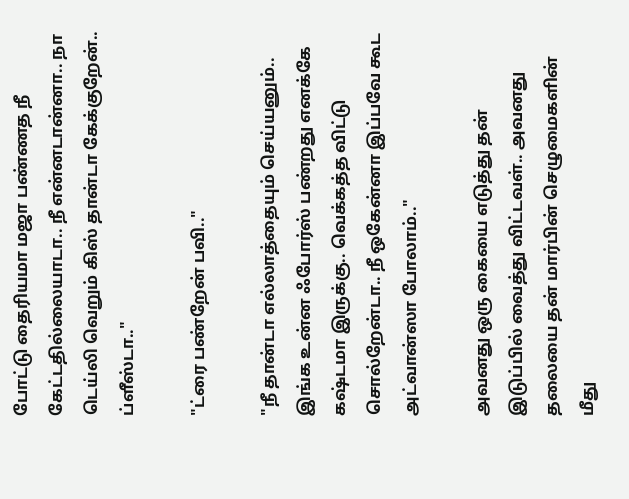போட்டு தைரியமா மஜா பண்ணத நீ கேட்டதில்லையாடா.. நீ என்னடான்னா.. நா டெய்லி வெறும் கிஸ் தான்டா கேக்குறேன்.. ப்ளீஸ்டா.."

"ட்ரை பண்றேன் பவி.."

"நீ தான்டா எல்லாத்தையும் செய்யனும்.. இங்க உன்ன ஃபோர்ஸ் பண்றது எனக்கே கஷ்டமா இருக்கு.. வெக்கத்த விட்டு சொல்றேன்டா.. நீ ஒகேன்னா இப்பவே கூட அட்வான்ஸா போலாம்.."

அவனது ஒரு கையை எடுத்து தன் இடுப்பில் வைத்து விட்டவள்.. அவனது தலையை தன் மார்பின் செழுமைகளின் மீது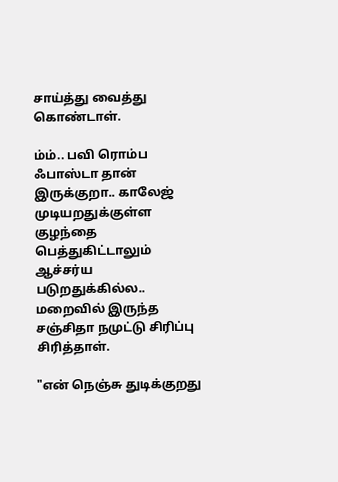சாய்த்து வைத்து கொண்டாள்.

ம்ம்.. பவி ரொம்ப ஃபாஸ்டா தான் இருக்குறா.. காலேஜ் முடியறதுக்குள்ள குழந்தை பெத்துகிட்டாலும் ஆச்சர்ய படுறதுக்கில்ல.. மறைவில் இருந்த சஞ்சிதா நமுட்டு சிரிப்பு சிரித்தாள்.

"என் நெஞ்சு துடிக்குறது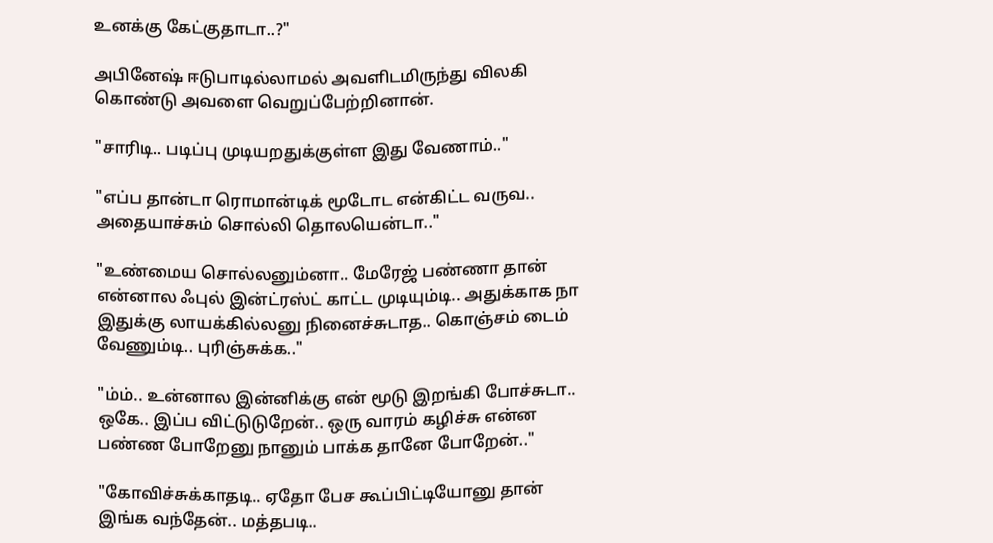உனக்கு கேட்குதாடா..?"

அபினேஷ் ஈடுபாடில்லாமல் அவளிடமிருந்து விலகி கொண்டு அவளை வெறுப்பேற்றினான்.

"சாரிடி.. படிப்பு முடியறதுக்குள்ள இது வேணாம்.."

"எப்ப தான்டா ரொமான்டிக் மூடோட என்கிட்ட வருவ.. அதையாச்சும் சொல்லி தொலயென்டா.."

"உண்மைய சொல்லனும்னா.. மேரேஜ் பண்ணா தான் என்னால ஃபுல் இன்ட்ரஸ்ட் காட்ட முடியும்டி.. அதுக்காக நா இதுக்கு லாயக்கில்லனு நினைச்சுடாத.. கொஞ்சம் டைம் வேணும்டி.. புரிஞ்சுக்க.."

"ம்ம்.. உன்னால இன்னிக்கு என் மூடு இறங்கி போச்சுடா.. ஒகே.. இப்ப விட்டுடுறேன்.. ஒரு வாரம் கழிச்சு என்ன பண்ண போறேனு நானும் பாக்க தானே போறேன்.."

"கோவிச்சுக்காதடி.. ஏதோ பேச கூப்பிட்டியோனு தான் இங்க வந்தேன்.. மத்தபடி..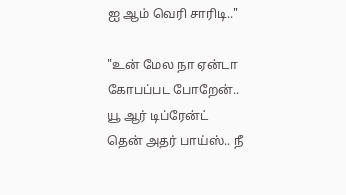ஐ ஆம் வெரி சாரிடி.."

"உன் மேல நா ஏன்டா கோபப்பட போறேன்.. யூ ஆர் டிப்ரேன்ட் தென் அதர் பாய்ஸ்.. நீ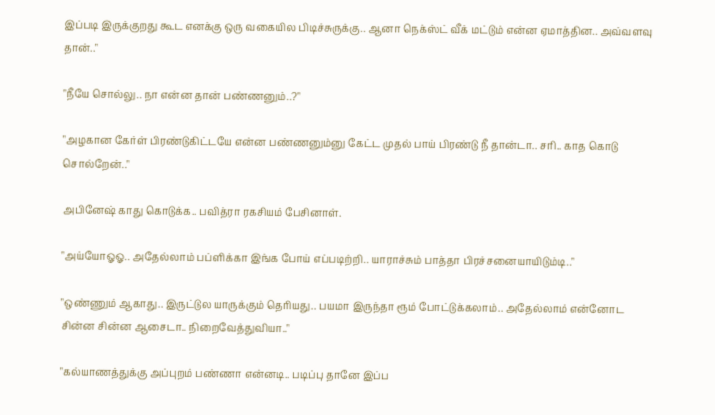இப்படி இருக்குறது கூட எனக்கு ஒரு வகையில பிடிச்சுருக்கு.. ஆனா நெக்ஸ்ட் வீக் மட்டும் என்ன ஏமாத்தின.. அவ்வளவு தான்.."

"நீயே சொல்லு.. நா என்ன தான் பண்ணனும்..?"

"அழகான கேர்ள் பிரண்டுகிட்டயே என்ன பண்ணனும்னு கேட்ட முதல் பாய் பிரண்டு நீ தான்டா.. சரி.. காத கொடு சொல்றேன்.."

அபினேஷ் காது கொடுக்க.. பவித்ரா ரகசியம் பேசினாள்.

"அய்யோஓஓ.. அதேல்லாம் பப்ளிக்கா இங்க போய் எப்படிற்றி.. யாராச்சும் பாத்தா பிரச்சனையாயிடும்டி.."

"ஒண்ணும் ஆகாது.. இருட்டுல யாருக்கும் தெரியது.. பயமா இருந்தா ரூம் போட்டுக்கலாம்.. அதேல்லாம் என்னோட சின்ன சின்ன ஆசைடா.. நிறைவேத்துவியா.."

"கல்யாணத்துக்கு அப்புறம் பண்ணா என்னடி.. படிப்பு தானே இப்ப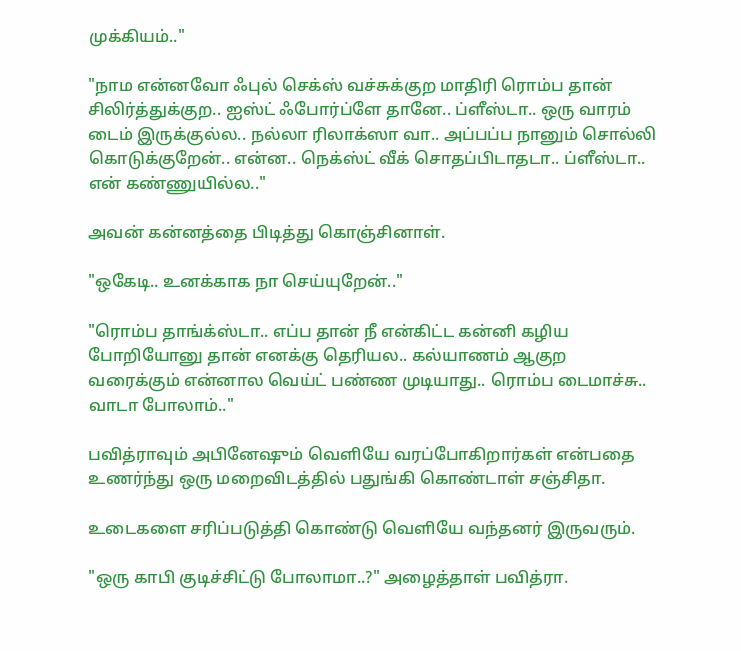முக்கியம்.."

"நாம என்னவோ ஃபுல் செக்ஸ் வச்சுக்குற மாதிரி ரொம்ப தான் சிலிர்த்துக்குற.. ஐஸ்ட் ஃபோர்ப்ளே தானே.. ப்ளீஸ்டா.. ஒரு வாரம் டைம் இருக்குல்ல.. நல்லா ரிலாக்ஸா வா.. அப்பப்ப நானும் சொல்லி கொடுக்குறேன்.. என்ன.. நெக்ஸ்ட் வீக் சொதப்பிடாதடா.. ப்ளீஸ்டா.. என் கண்ணுயில்ல.."

அவன் கன்னத்தை பிடித்து கொஞ்சினாள்.

"ஒகேடி.. உனக்காக நா செய்யுறேன்.."

"ரொம்ப தாங்க்ஸ்டா.. எப்ப தான் நீ என்கிட்ட கன்னி கழிய போறியோனு தான் எனக்கு தெரியல.. கல்யாணம் ஆகுற வரைக்கும் என்னால வெய்ட் பண்ண முடியாது.. ரொம்ப டைமாச்சு.. வாடா போலாம்.."

பவித்ராவும் அபினேஷும் வெளியே வரப்போகிறார்கள் என்பதை உணர்ந்து ஒரு மறைவிடத்தில் பதுங்கி கொண்டாள் சஞ்சிதா.

உடைகளை சரிப்படுத்தி கொண்டு வெளியே வந்தனர் இருவரும்.

"ஒரு காபி குடிச்சிட்டு போலாமா..?" அழைத்தாள் பவித்ரா.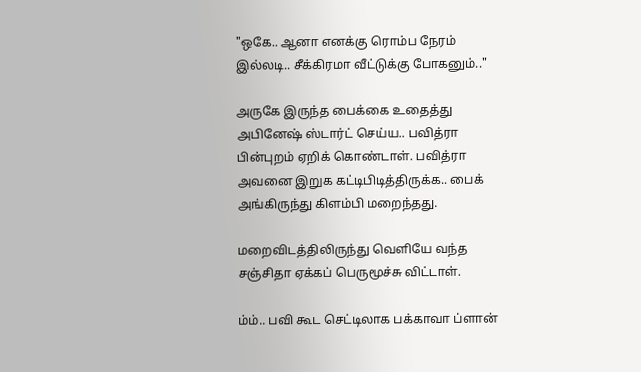"ஒகே.. ஆனா எனக்கு ரொம்ப நேரம் இல்லடி.. சீக்கிரமா வீட்டுக்கு போகனும்.."

அருகே இருந்த பைக்கை உதைத்து அபினேஷ் ஸ்டார்ட் செய்ய.. பவித்ரா பின்புறம் ஏறிக் கொண்டாள். பவித்ரா அவனை இறுக கட்டிபிடித்திருக்க.. பைக் அங்கிருந்து கிளம்பி மறைந்தது.

மறைவிடத்திலிருந்து வெளியே வந்த சஞ்சிதா ஏக்கப் பெருமூச்சு விட்டாள்.

ம்ம்.. பவி கூட செட்டிலாக பக்காவா ப்ளான்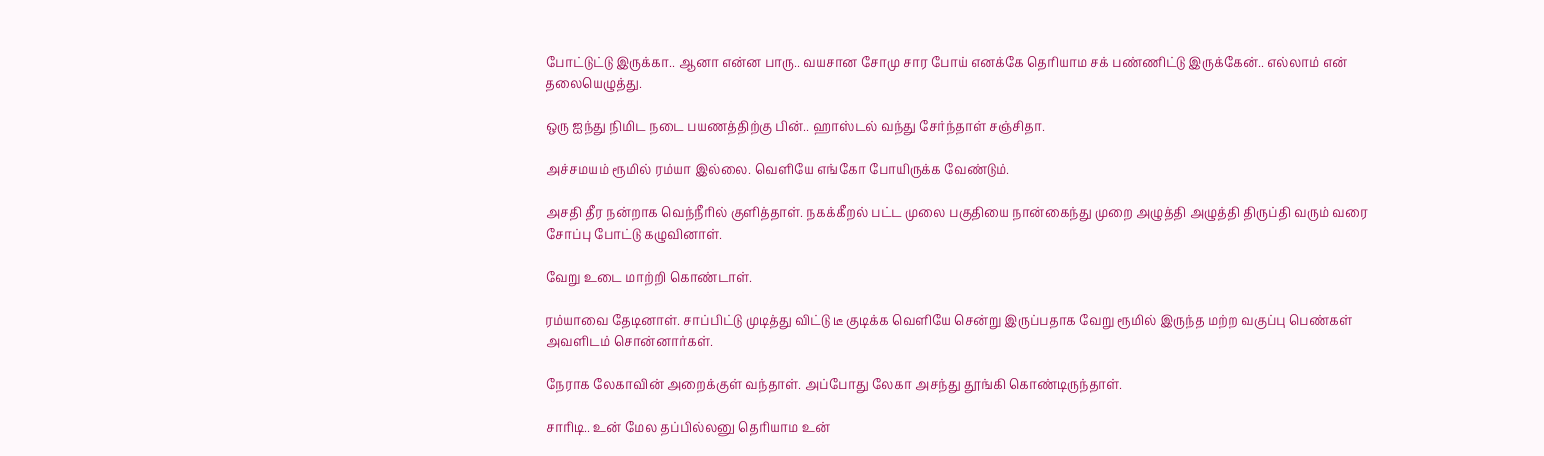போட்டுட்டு இருக்கா.. ஆனா என்ன பாரு.. வயசான சோமு சார போய் எனக்கே தெரியாம சக் பண்ணிட்டு இருக்கேன்.. எல்லாம் என் தலையெழுத்து.

ஒரு ஐந்து நிமிட நடை பயணத்திற்கு பின்.. ஹாஸ்டல் வந்து சேர்ந்தாள் சஞ்சிதா.

அச்சமயம் ரூமில் ரம்யா இல்லை. வெளியே எங்கோ போயிருக்க வேண்டும்.

அசதி தீர நன்றாக வெந்நீரில் குளித்தாள். நகக்கீறல் பட்ட முலை பகுதியை நான்கைந்து முறை அழுத்தி அழுத்தி திருப்தி வரும் வரை சோப்பு போட்டு கழுவினாள்.

வேறு உடை மாற்றி கொண்டாள்.

ரம்யாவை தேடினாள். சாப்பிட்டு முடித்து விட்டு டீ குடிக்க வெளியே சென்று இருப்பதாக வேறு ரூமில் இருந்த மற்ற வகுப்பு பெண்கள் அவளிடம் சொன்னார்கள்.

நேராக லேகாவின் அறைக்குள் வந்தாள். அப்போது லேகா அசந்து தூங்கி கொண்டிருந்தாள்.

சாரிடி.. உன் மேல தப்பில்லனு தெரியாம உன்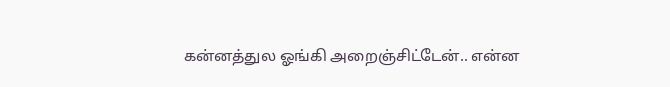கன்னத்துல ஓங்கி அறைஞ்சிட்டேன்.. என்ன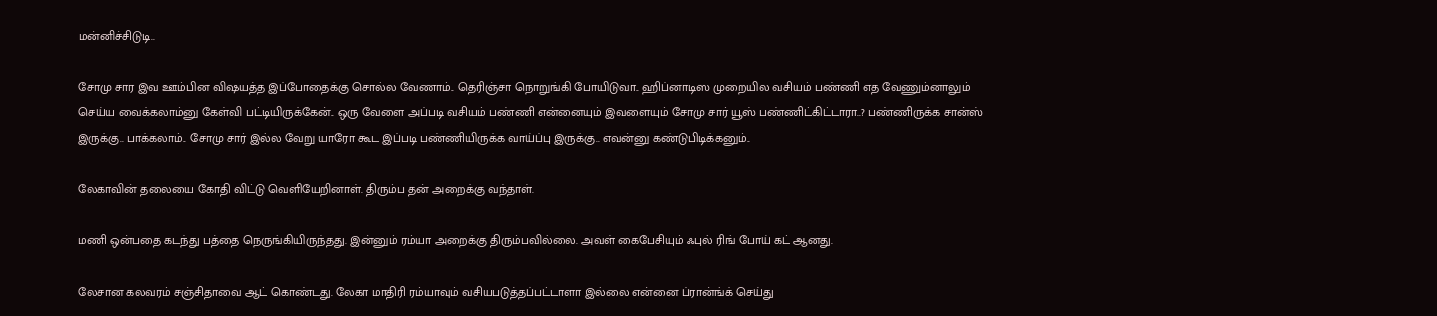மன்னிச்சிடுடி..

சோமு சார இவ ஊம்பின விஷயத்த இப்போதைக்கு சொல்ல வேணாம்.. தெரிஞ்சா நொறுங்கி போயிடுவா.. ஹிப்னாடிஸ முறையில வசியம் பண்ணி எத வேணும்னாலும் செய்ய வைக்கலாம்னு கேள்வி பட்டியிருக்கேன்.. ஒரு வேளை அப்படி வசியம் பண்ணி என்னையும் இவளையும் சோமு சார் யூஸ் பண்ணிட்கிட்டாரா..? பண்ணிருக்க சான்ஸ் இருக்கு.. பாக்கலாம்.. சோமு சார் இல்ல வேறு யாரோ கூட இப்படி பண்ணியிருக்க வாய்ப்பு இருக்கு.. எவன்னு கண்டுபிடிக்கனும்..

லேகாவின் தலையை கோதி விட்டு வெளியேறினாள். திரும்ப தன் அறைக்கு வந்தாள்.

மணி ஒன்பதை கடந்து பத்தை நெருங்கியிருந்தது. இன்னும் ரம்யா அறைக்கு திரும்பவில்லை. அவள் கைபேசியும் ஃபுல் ரிங் போய் கட் ஆனது.

லேசான கலவரம் சஞ்சிதாவை ஆட் கொண்டது. லேகா மாதிரி ரம்யாவும் வசியபடுத்தப்பட்டாளா இல்லை என்னை ப்ரான்ங்க் செய்து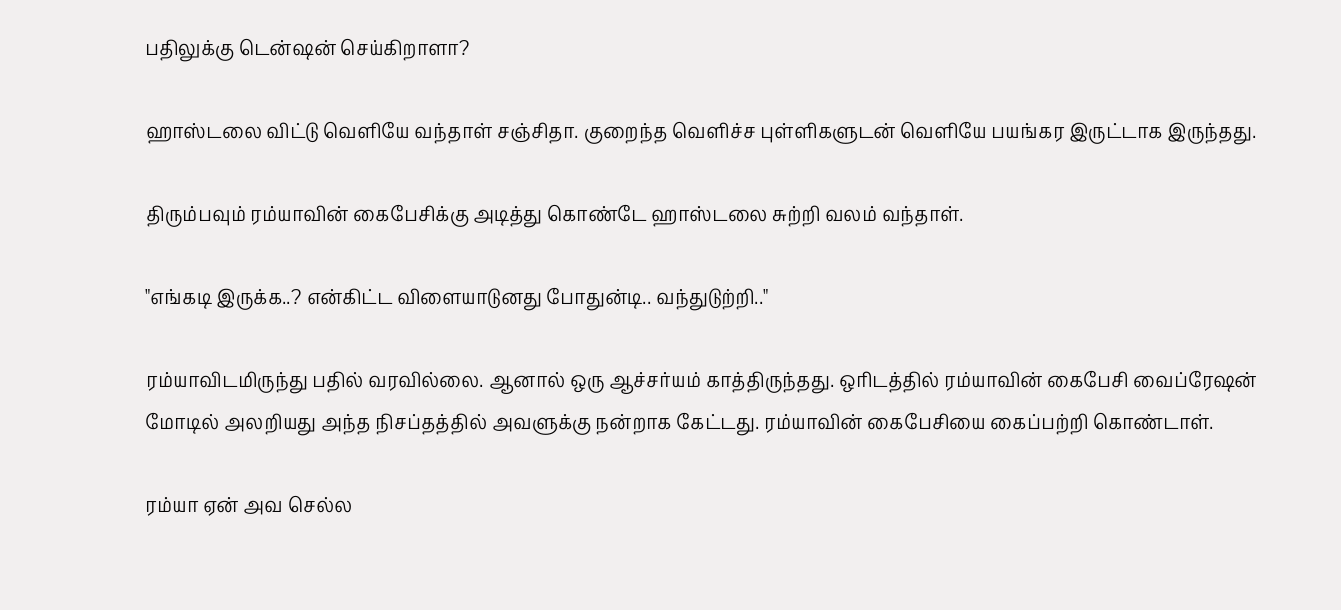பதிலுக்கு டென்ஷன் செய்கிறாளா?

ஹாஸ்டலை விட்டு வெளியே வந்தாள் சஞ்சிதா. குறைந்த வெளிச்ச புள்ளிகளுடன் வெளியே பயங்கர இருட்டாக இருந்தது.

திரும்பவும் ரம்யாவின் கைபேசிக்கு அடித்து கொண்டே ஹாஸ்டலை சுற்றி வலம் வந்தாள்.

"எங்கடி இருக்க..? என்கிட்ட விளையாடுனது போதுன்டி.. வந்துடுற்றி.."

ரம்யாவிடமிருந்து பதில் வரவில்லை. ஆனால் ஒரு ஆச்சர்யம் காத்திருந்தது. ஒரிடத்தில் ரம்யாவின் கைபேசி வைப்ரேஷன் மோடில் அலறியது அந்த நிசப்தத்தில் அவளுக்கு நன்றாக கேட்டது. ரம்யாவின் கைபேசியை கைப்பற்றி கொண்டாள்.

ரம்யா ஏன் அவ செல்ல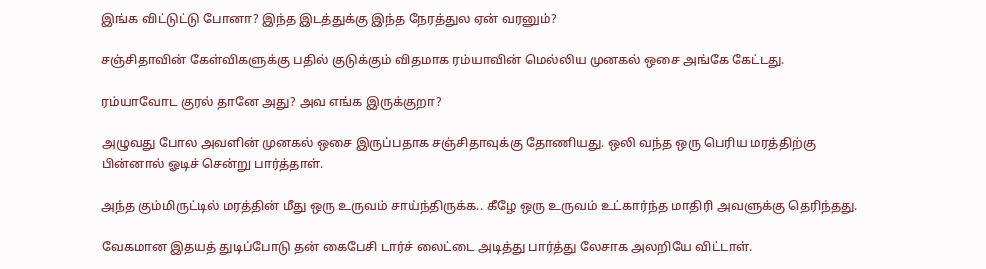இங்க விட்டுட்டு போனா? இந்த இடத்துக்கு இந்த நேரத்துல ஏன் வரனும்?

சஞ்சிதாவின் கேள்விகளுக்கு பதில் குடுக்கும் விதமாக ரம்யாவின் மெல்லிய முனகல் ஒசை அங்கே கேட்டது.

ரம்யாவோட குரல் தானே அது? அவ எங்க இருக்குறா?

அழுவது போல அவளின் முனகல் ஒசை இருப்பதாக சஞ்சிதாவுக்கு தோணியது. ஒலி வந்த ஒரு பெரிய மரத்திற்கு பின்னால் ஓடிச் சென்று பார்த்தாள்.

அந்த கும்மிருட்டில் மரத்தின் மீது ஒரு உருவம் சாய்ந்திருக்க.. கீழே ஒரு உருவம் உட்கார்ந்த மாதிரி அவளுக்கு தெரிந்தது.

வேகமான இதயத் துடிப்போடு தன் கைபேசி டார்ச் லைட்டை அடித்து பார்த்து லேசாக அலறியே விட்டாள்.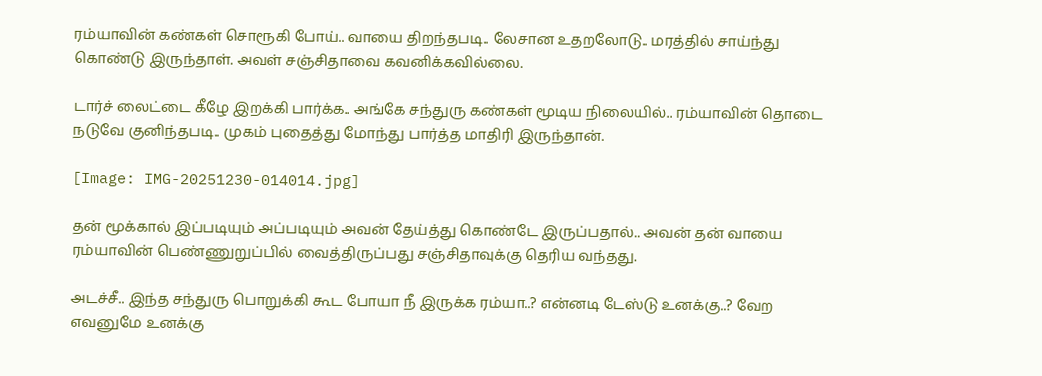ரம்யாவின் கண்கள் சொரூகி போய்.. வாயை திறந்தபடி.. லேசான உதறலோடு.. மரத்தில் சாய்ந்து கொண்டு இருந்தாள். அவள் சஞ்சிதாவை கவனிக்கவில்லை.

டார்ச் லைட்டை கீழே இறக்கி பார்க்க.. அங்கே சந்துரு கண்கள் மூடிய நிலையில்.. ரம்யாவின் தொடை நடுவே குனிந்தபடி.. முகம் புதைத்து மோந்து பார்த்த மாதிரி இருந்தான்.

[Image: IMG-20251230-014014.jpg]

தன் மூக்கால் இப்படியும் அப்படியும் அவன் தேய்த்து கொண்டே இருப்பதால்.. அவன் தன் வாயை ரம்யாவின் பெண்ணுறுப்பில் வைத்திருப்பது சஞ்சிதாவுக்கு தெரிய வந்தது.

அடச்சீ.. இந்த சந்துரு பொறுக்கி கூட போயா நீ இருக்க ரம்யா..? என்னடி டேஸ்டு உனக்கு..? வேற எவனுமே உனக்கு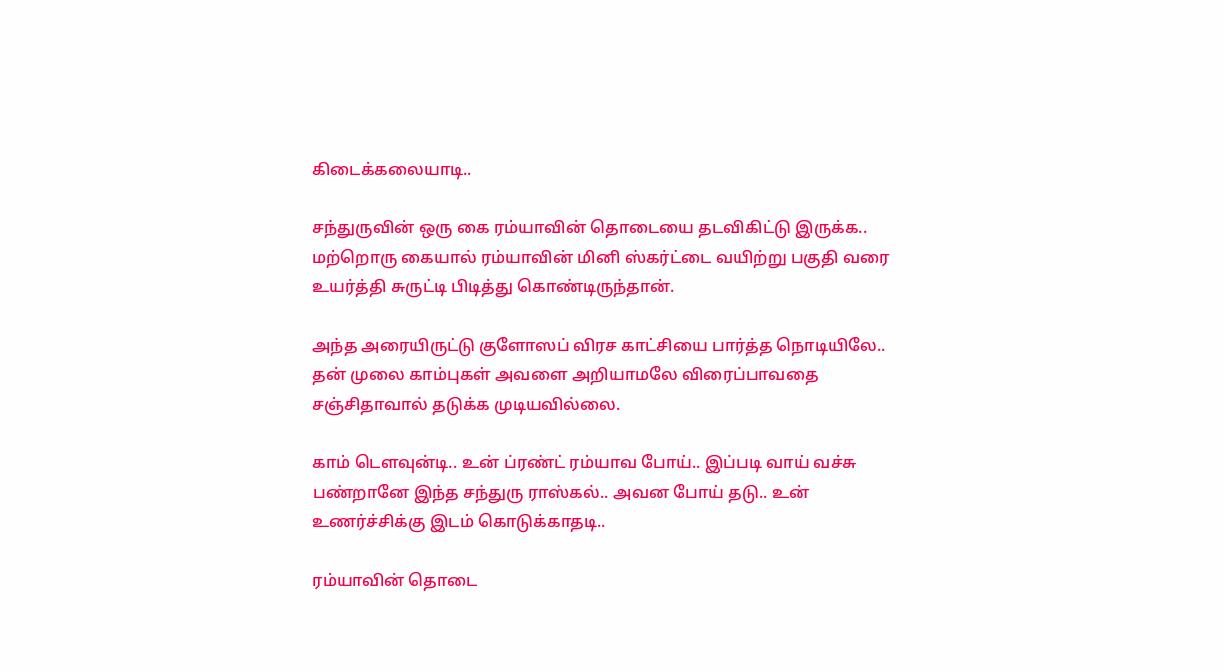கிடைக்கலையாடி..

சந்துருவின் ஒரு கை ரம்யாவின் தொடையை தடவிகிட்டு இருக்க.. மற்றொரு கையால் ரம்யாவின் மினி ஸ்கர்ட்டை வயிற்று பகுதி வரை உயர்த்தி சுருட்டி பிடித்து கொண்டிருந்தான்.

அந்த அரையிருட்டு குளோஸப் விரச காட்சியை பார்த்த நொடியிலே.. தன் முலை காம்புகள் அவளை அறியாமலே விரைப்பாவதை சஞ்சிதாவால் தடுக்க முடியவில்லை.

காம் டௌவுன்டி.. உன் ப்ரண்ட் ரம்யாவ போய்.. இப்படி வாய் வச்சு பண்றானே இந்த சந்துரு ராஸ்கல்.. அவன போய் தடு.. உன் உணர்ச்சிக்கு இடம் கொடுக்காதடி..

ரம்யாவின் தொடை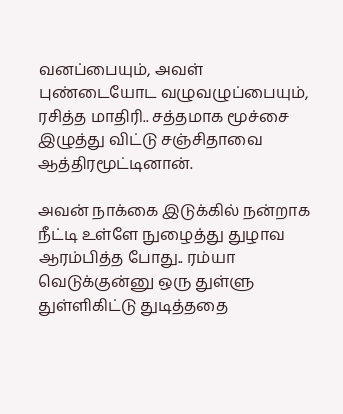வனப்பையும், அவள் புண்டையோட வழுவழுப்பையும், ரசித்த மாதிரி.. சத்தமாக மூச்சை இழுத்து விட்டு சஞ்சிதாவை ஆத்திரமூட்டினான்.

அவன் நாக்கை இடுக்கில் நன்றாக நீட்டி உள்ளே நுழைத்து துழாவ ஆரம்பித்த போது.. ரம்யா வெடுக்குன்னு ஒரு துள்ளு துள்ளிகிட்டு துடித்ததை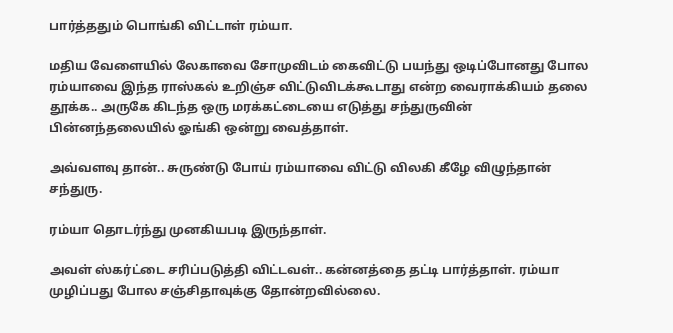பார்த்ததும் பொங்கி விட்டாள் ரம்யா.

மதிய வேளையில் லேகாவை சோமுவிடம் கைவிட்டு பயந்து ஒடிப்போனது போல ரம்யாவை இந்த ராஸ்கல் உறிஞ்ச விட்டுவிடக்கூடாது என்ற வைராக்கியம் தலை தூக்க.. அருகே கிடந்த ஒரு மரக்கட்டையை எடுத்து சந்துருவின் பின்னந்தலையில் ஓங்கி ஒன்று வைத்தாள்.

அவ்வளவு தான்.. சுருண்டு போய் ரம்யாவை விட்டு விலகி கீழே விழுந்தான் சந்துரு.

ரம்யா தொடர்ந்து முனகியபடி இருந்தாள்.

அவள் ஸ்கர்ட்டை சரிப்படுத்தி விட்டவள்.. கன்னத்தை தட்டி பார்த்தாள். ரம்யா முழிப்பது போல சஞ்சிதாவுக்கு தோன்றவில்லை.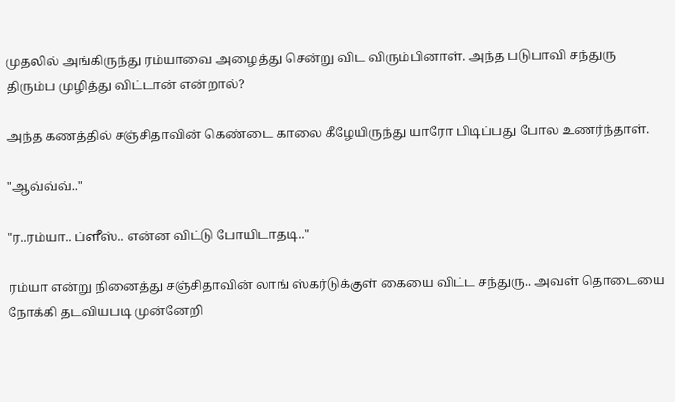முதலில் அங்கிருந்து ரம்யாவை அழைத்து சென்று விட விரும்பினாள். அந்த படுபாவி சந்துரு திரும்ப முழித்து விட்டான் என்றால்?

அந்த கணத்தில் சஞ்சிதாவின் கெண்டை காலை கீழேயிருந்து யாரோ பிடிப்பது போல உணர்ந்தாள்.

"ஆவ்வ்வ்.."

"ர..ரம்யா.. ப்ளீஸ்.. என்ன விட்டு போயிடாதடி.."

ரம்யா என்று நினைத்து சஞ்சிதாவின் லாங் ஸ்கர்டுக்குள் கையை விட்ட சந்துரு.. அவள் தொடையை நோக்கி தடவியபடி முன்னேறி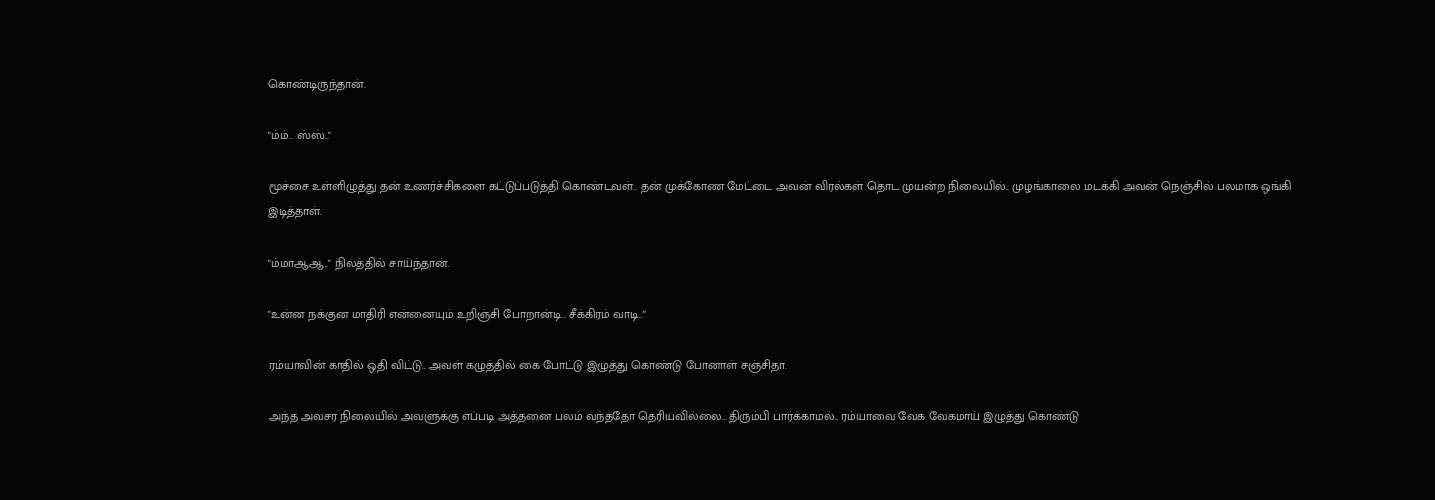கொண்டிருந்தான்.

"ம்ம்.. ஸ்ஸ்.."

மூச்சை உள்ளிழுத்து தன் உணர்ச்சிகளை கட்டுப்படுத்தி கொண்டவள்.. தன் முக்கோண மேட்டை அவன் விரல்கள் தொட முயன்ற நிலையில்.. முழங்காலை மடக்கி அவன் நெஞ்சில் பலமாக ஒங்கி இடித்தாள்.

"ம்மாஆஆ.." நிலத்தில் சாய்ந்தான்.

"உன்ன நக்குன மாதிரி என்னையும் உறிஞ்சி போறான்டி.. சீக்கிரம் வாடி.."

ரம்யாவின் காதில் ஒதி விட்டு.. அவள் கழுத்தில் கை போட்டு இழுத்து கொண்டு போனாள் சஞ்சிதா.

அந்த அவசர நிலையில் அவளுக்கு எப்படி அத்தனை பலம் வந்ததோ தெரியவில்லை.. திரும்பி பார்க்காமல்.. ரம்யாவை வேக வேகமாய் இழுத்து கொண்டு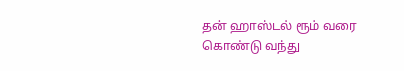தன் ஹாஸ்டல் ரூம் வரை கொண்டு வந்து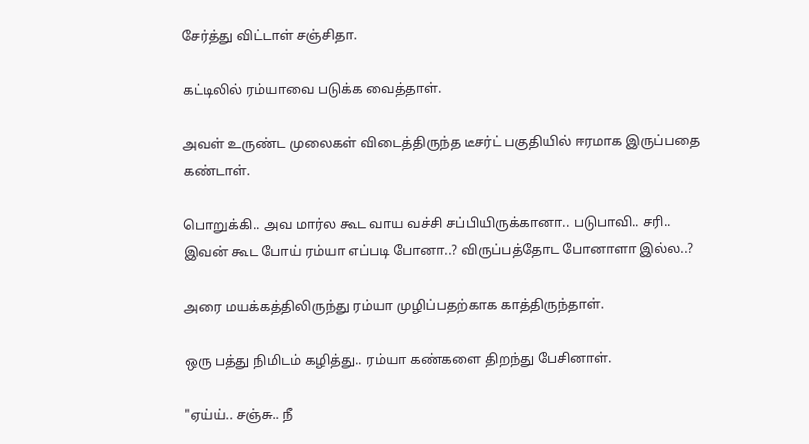சேர்த்து விட்டாள் சஞ்சிதா.

கட்டிலில் ரம்யாவை படுக்க வைத்தாள்.

அவள் உருண்ட முலைகள் விடைத்திருந்த டீசர்ட் பகுதியில் ஈரமாக இருப்பதை கண்டாள்.

பொறுக்கி.. அவ மார்ல கூட வாய வச்சி சப்பியிருக்கானா.. படுபாவி.. சரி.. இவன் கூட போய் ரம்யா எப்படி போனா..? விருப்பத்தோட போனாளா இல்ல..?

அரை மயக்கத்திலிருந்து ரம்யா முழிப்பதற்காக காத்திருந்தாள்.

ஒரு பத்து நிமிடம் கழித்து.. ரம்யா கண்களை திறந்து பேசினாள்.

"ஏய்ய்.. சஞ்சு.. நீ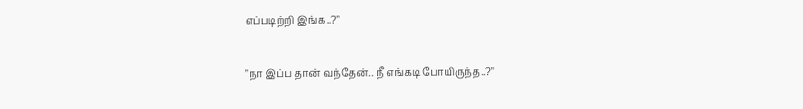எப்படிற்றி இங்க..?"

"நா இப்ப தான் வந்தேன்.. நீ எங்கடி போயிருந்த..?"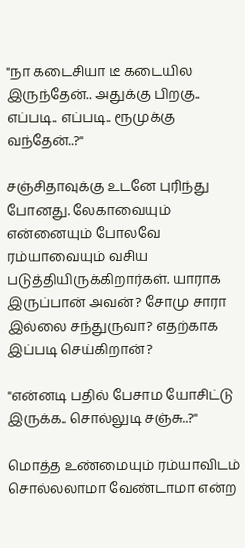"நா கடைசியா டீ கடையில இருந்தேன்.. அதுக்கு பிறகு.. எப்படி.. எப்படி.. ரூமுக்கு வந்தேன்..?"

சஞ்சிதாவுக்கு உடனே புரிந்து போனது. லேகாவையும் என்னையும் போலவே ரம்யாவையும் வசிய படுத்தியிருக்கிறார்கள். யாராக இருப்பான் அவன்? சோமு சாரா இல்லை சந்துருவா? எதற்காக இப்படி செய்கிறான்?

"என்னடி பதில் பேசாம யோசிட்டு இருக்க.. சொல்லுடி சஞ்சு..?"

மொத்த உண்மையும் ரம்யாவிடம் சொல்லலாமா வேண்டாமா என்ற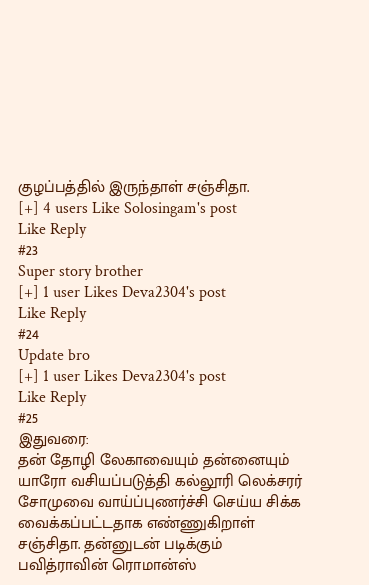குழப்பத்தில் இருந்தாள் சஞ்சிதா.
[+] 4 users Like Solosingam's post
Like Reply
#23
Super story brother
[+] 1 user Likes Deva2304's post
Like Reply
#24
Update bro
[+] 1 user Likes Deva2304's post
Like Reply
#25
இதுவரை:
தன் தோழி லேகாவையும் தன்னையும் யாரோ வசியப்படுத்தி கல்லூரி லெக்சரர் சோமுவை வாய்ப்புணர்ச்சி செய்ய சிக்க வைக்கப்பட்டதாக எண்ணுகிறாள் சஞ்சிதா. தன்னுடன் படிக்கும் பவித்ராவின் ரொமான்ஸ்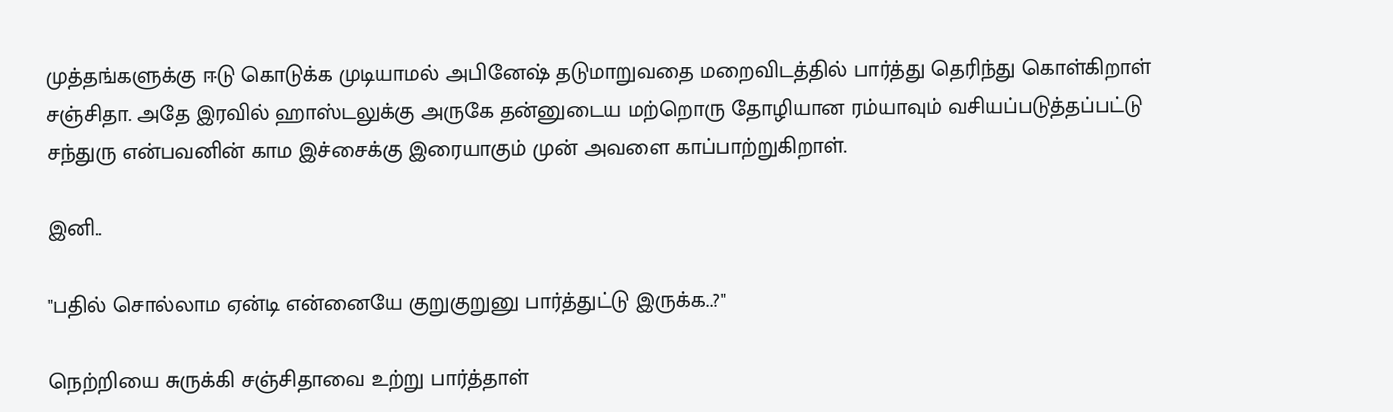முத்தங்களுக்கு ஈடு கொடுக்க முடியாமல் அபினேஷ் தடுமாறுவதை மறைவிடத்தில் பார்த்து தெரிந்து கொள்கிறாள் சஞ்சிதா. அதே இரவில் ஹாஸ்டலுக்கு அருகே தன்னுடைய மற்றொரு தோழியான ரம்யாவும் வசியப்படுத்தப்பட்டு சந்துரு என்பவனின் காம இச்சைக்கு இரையாகும் முன் அவளை காப்பாற்றுகிறாள்.

இனி..

"பதில் சொல்லாம ஏன்டி என்னையே குறுகுறுனு பார்த்துட்டு இருக்க..?"

நெற்றியை சுருக்கி சஞ்சிதாவை உற்று பார்த்தாள்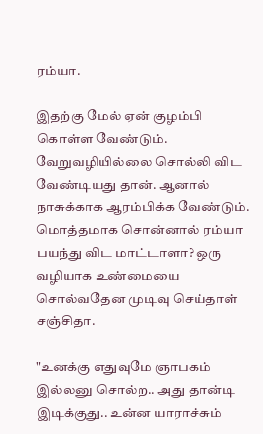ரம்யா.

இதற்கு மேல் ஏன் குழம்பி கொள்ள வேண்டும். வேறுவழியில்லை சொல்லி விட வேண்டியது தான். ஆனால் நாசுக்காக ஆரம்பிக்க வேண்டும். மொத்தமாக சொன்னால் ரம்யா பயந்து விட மாட்டாளா? ஒரு வழியாக உண்மையை சொல்வதேன முடிவு செய்தாள் சஞ்சிதா.

"உனக்கு எதுவுமே ஞாபகம் இல்லனு சொல்ற.. அது தான்டி இடிக்குது.. உன்ன யாராச்சும்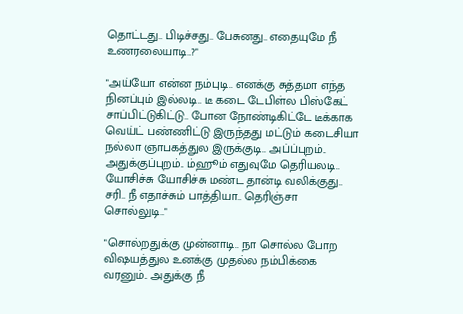தொட்டது.. பிடிச்சது.. பேசுனது.. எதையுமே நீ உணரலையாடி..?"

"அய்யோ என்ன நம்புடி.. எனக்கு சுத்தமா எந்த நினப்பும் இல்லடி.. டீ கடை டேபிள்ல பிஸ்கேட் சாப்பிட்டுகிட்டு.. போன நோண்டிகிட்டே டீக்காக வெய்ட் பண்ணிட்டு இருந்தது மட்டும் கடைசியா நல்லா ஞாபகத்துல இருக்குடி.. அப்ப்புறம்.. அதுக்குப்புறம்.. ம்ஹூம் எதுவுமே தெரியலடி.. யோசிச்சு யோசிச்சு மண்ட தான்டி வலிக்குது.. சரி.. நீ எதாச்சும் பாத்தியா.. தெரிஞ்சா சொல்லுடி.."

"சொல்றதுக்கு முன்னாடி.. நா சொல்ல போற விஷயத்துல உனக்கு முதல்ல நம்பிக்கை வரனும்.. அதுக்கு நீ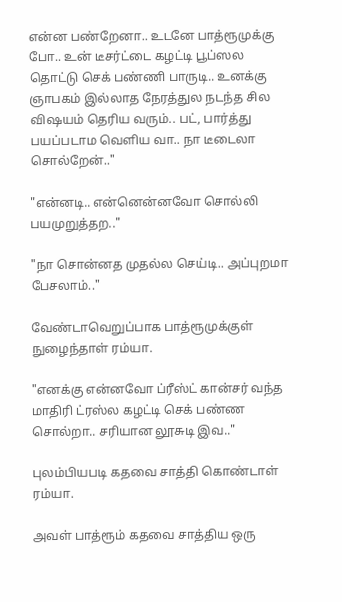என்ன பண்றேனா.. உடனே பாத்ரூமுக்கு போ.. உன் டீசர்ட்டை கழட்டி பூப்ஸல தொட்டு செக் பண்ணி பாருடி.. உனக்கு ஞாபகம் இல்லாத நேரத்துல நடந்த சில விஷயம் தெரிய வரும்.. பட், பார்த்து பயப்படாம வெளிய வா.. நா டீடைலா சொல்றேன்.."

"என்னடி.. என்னென்னவோ சொல்லி பயமுறுத்தற.."

"நா சொன்னத முதல்ல செய்டி.. அப்புறமா பேசலாம்.."

வேண்டாவெறுப்பாக பாத்ரூமுக்குள் நுழைந்தாள் ரம்யா.

"எனக்கு என்னவோ ப்ரீஸ்ட் கான்சர் வந்த மாதிரி ட்ரஸ்ல கழட்டி செக் பண்ண சொல்றா.. சரியான லூசுடி இவ.."

புலம்பியபடி கதவை சாத்தி கொண்டாள் ரம்யா.

அவள் பாத்ரூம் கதவை சாத்திய ஒரு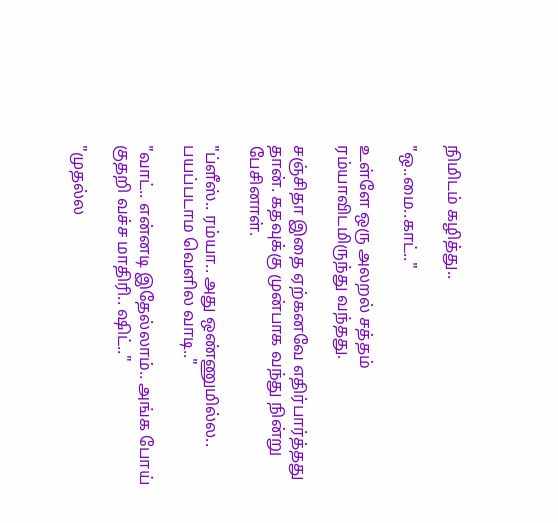நிமிடம் கழித்து..

"ஒ..மை..காட்.."

உள்ளே ஒரு அலறல் சத்தம் ரம்யாவிடமிருந்து வந்தது.

சஞ்சிதா இதை ஏற்கனவே எதிர்பார்த்தது தான். கதவுக்கு முன்பாக வந்து நின்று பேசினாள்.

"ப்ளீஸ்.. ரம்யா.. அது ஒண்ணுமில்ல.. பயப்படாம வெளில வாடி.."

"வாட்.. என்னடி இதேல்லாம்.. அங்க போய் குதறி வச்ச மாதிரி.. ஷிட்.."

"முதல்ல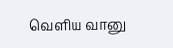வெளிய வானு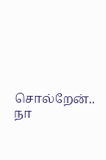சொல்றேன்.. நா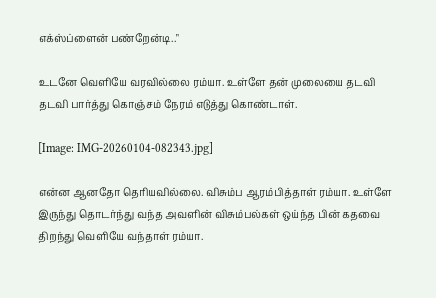எக்ஸ்ப்ளைன் பண்றேன்டி.."

உடனே வெளியே வரவில்லை ரம்யா. உள்ளே தன் முலையை தடவி தடவி பார்த்து கொஞ்சம் நேரம் எடுத்து கொண்டாள்.

[Image: IMG-20260104-082343.jpg]

என்ன ஆனதோ தெரியவில்லை. விசும்ப ஆரம்பித்தாள் ரம்யா. உள்ளே இருந்து தொடர்ந்து வந்த அவளின் விசும்பல்கள் ஒய்ந்த பின் கதவை திறந்து வெளியே வந்தாள் ரம்யா.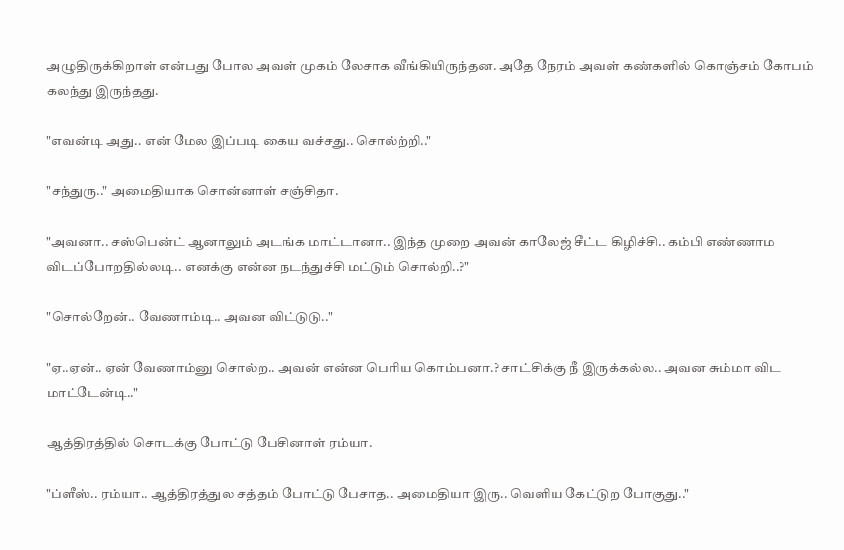அழுதிருக்கிறாள் என்பது போல அவள் முகம் லேசாக வீங்கியிருந்தன. அதே நேரம் அவள் கண்களில் கொஞ்சம் கோபம் கலந்து இருந்தது.

"எவன்டி அது.. என் மேல இப்படி கைய வச்சது.. சொல்ற்றி.."

"சந்துரு.." அமைதியாக சொன்னாள் சஞ்சிதா.

"அவனா.. சஸ்பென்ட் ஆனாலும் அடங்க மாட்டானா.. இந்த முறை அவன் காலேஜ் சீட்ட கிழிச்சி.. கம்பி எண்ணாம விடப்போறதில்லடி.. எனக்கு என்ன நடந்துச்சி மட்டும் சொல்றி..?"

"சொல்றேன்.. வேணாம்டி.. அவன விட்டுடு.."

"ஏ..ஏன்.. ஏன் வேணாம்னு சொல்ற.. அவன் என்ன பெரிய கொம்பனா.? சாட்சிக்கு நீ இருக்கல்ல‌.. அவன சும்மா விட மாட்டேன்டி.."

ஆத்திரத்தில் சொடக்கு போட்டு பேசினாள் ரம்யா.

"ப்ளீஸ்.. ரம்யா.. ஆத்திரத்துல சத்தம் போட்டு பேசாத.. அமைதியா இரு.. வெளிய கேட்டுற போகுது.."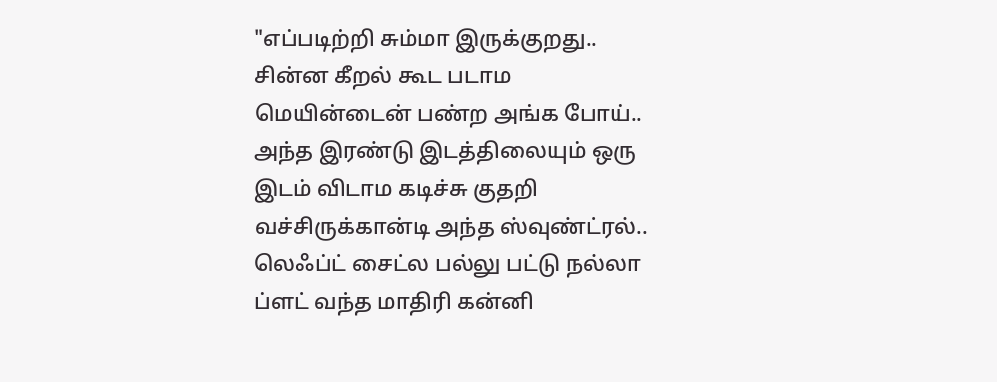"எப்படிற்றி சும்மா இருக்குறது.. சின்ன கீறல் கூட படாம மெயின்டைன் பண்ற அங்க போய்.. அந்த இரண்டு இடத்திலையும் ஒரு இடம் விடாம கடிச்சு குதறி வச்சிருக்கான்டி அந்த ஸ்வுண்ட்ரல்.. லெஃப்ட் சைட்ல பல்லு பட்டு நல்லா ப்ளட் வந்த மாதிரி கன்னி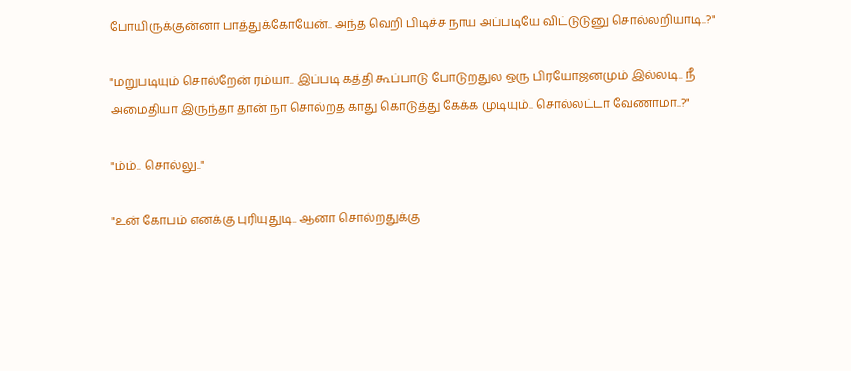போயிருக்குன்னா பாத்துக்கோயேன்.. அந்த வெறி பிடிச்ச நாய அப்படியே விட்டுடுனு சொல்லறியாடி..?"

"மறுபடியும் சொல்றேன் ரம்யா.. இப்படி கத்தி கூப்பாடு போடுறதுல ஒரு பிரயோஜனமும் இல்லடி.. நீ அமைதியா இருந்தா தான் நா சொல்றத காது கொடுத்து கேக்க முடியும்.. சொல்லட்டா வேணாமா..?"

"ம்ம்.. சொல்லு.."

"உன் கோபம் எனக்கு புரியுதுடி.. ஆனா சொல்றதுக்கு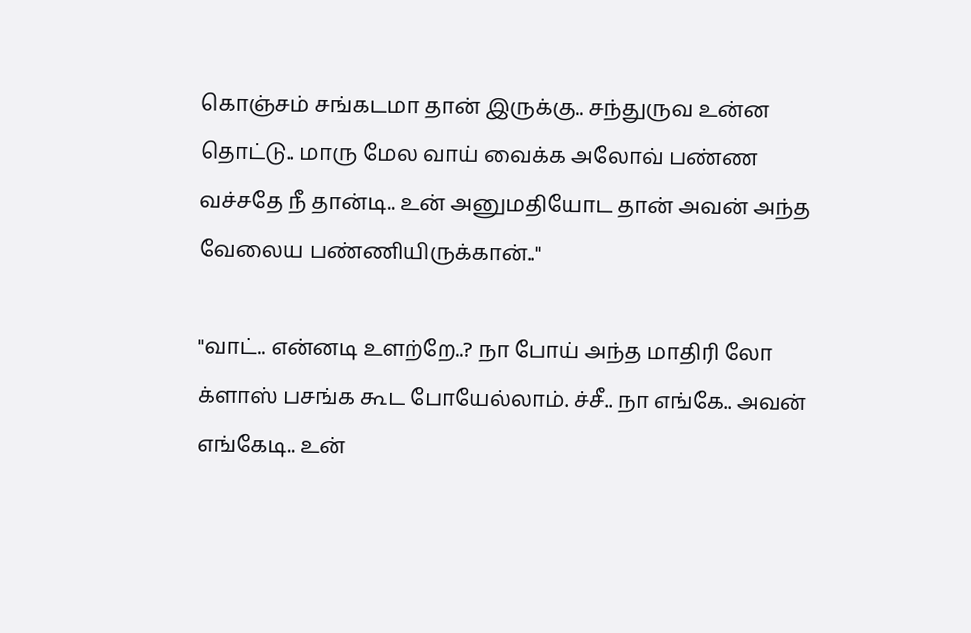கொஞ்சம் சங்கடமா தான் இருக்கு.. சந்துருவ உன்ன தொட்டு.. மாரு மேல வாய் வைக்க அலோவ் பண்ண வச்சதே நீ தான்டி.. உன் அனுமதியோட தான் அவன் அந்த வேலைய பண்ணியிருக்கான்.."

"வாட்.. என்னடி உளற்றே..? நா போய் அந்த மாதிரி லோ க்ளாஸ் பசங்க கூட போயேல்லாம். ச்சீ.. நா எங்கே.. அவன் எங்கேடி.. உன்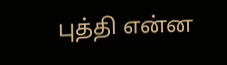புத்தி என்ன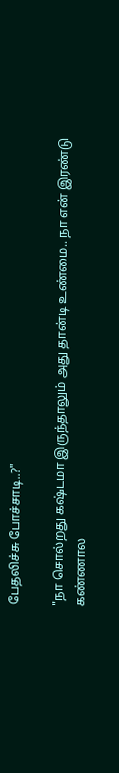பேதலிச்சு போச்சாடி..?"

"நா சொல்றது கஷ்டமா இருந்தாலும் அது தான்டி உண்மை.. நா என் இரண்டு கண்ணால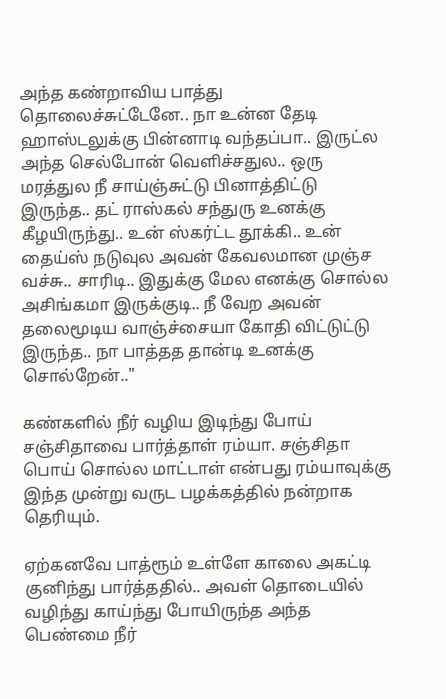அந்த கண்றாவிய பாத்து தொலைச்சுட்டேனே.. நா உன்ன தேடி ஹாஸ்டலுக்கு பின்னாடி வந்தப்பா.. இருட்ல அந்த செல்போன் வெளிச்சதுல.. ஒரு மரத்துல நீ சாய்ஞ்சுட்டு பினாத்திட்டு இருந்த.. தட் ராஸ்கல் சந்துரு உனக்கு கீழயிருந்து.. உன் ஸ்கர்ட்ட தூக்கி.. உன் தைய்ஸ் நடுவுல அவன் கேவலமான முஞ்ச வச்சு.. சாரிடி.. இதுக்கு மேல எனக்கு சொல்ல அசிங்கமா இருக்குடி.. நீ வேற அவன் தலைமூடிய வாஞ்ச்சையா கோதி விட்டுட்டு இருந்த.. நா பாத்தத தான்டி உனக்கு சொல்றேன்.."

கண்களில் நீர் வழிய இடிந்து போய் சஞ்சிதாவை பார்த்தாள் ரம்யா. சஞ்சிதா பொய் சொல்ல மாட்டாள் என்பது ரம்யாவுக்கு இந்த முன்று வருட பழக்கத்தில் நன்றாக தெரியும்.

ஏற்கனவே பாத்ரூம் உள்ளே காலை அகட்டி குனிந்து பார்த்ததில்.. அவள் தொடையில் வழிந்து காய்ந்து போயிருந்த அந்த பெண்மை நீர்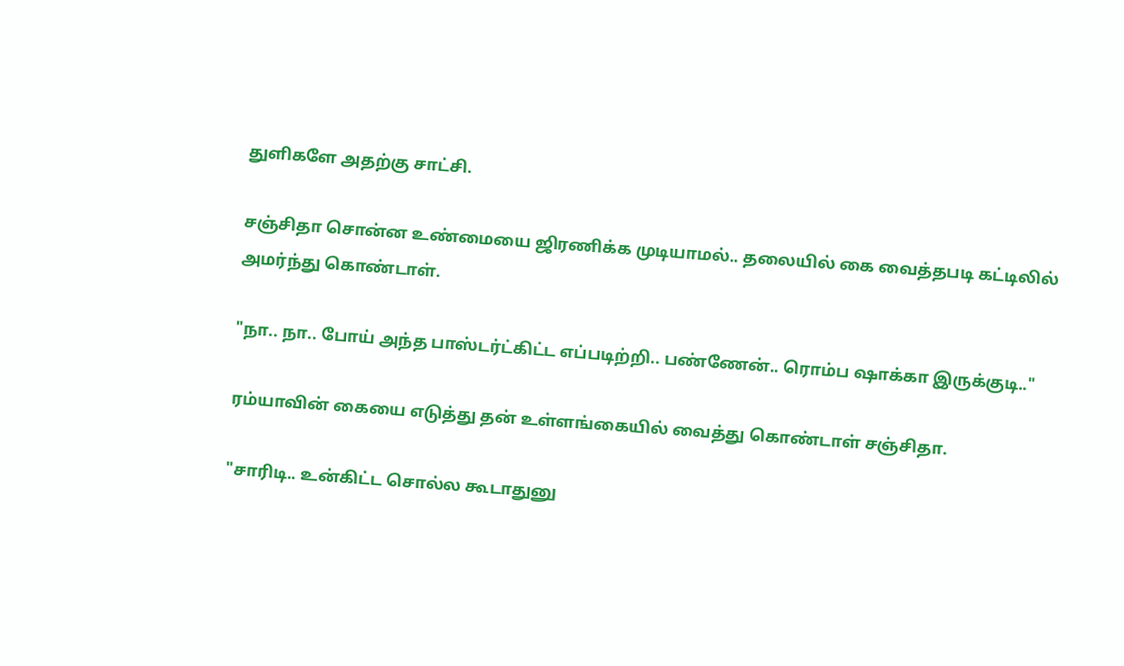துளிகளே அதற்கு சாட்சி.

சஞ்சிதா சொன்ன உண்மையை ஜிரணிக்க முடியாமல்.. தலையில் கை வைத்தபடி கட்டிலில் அமர்ந்து கொண்டாள்.

"நா.. நா.. போய் அந்த பாஸ்டர்ட்கிட்ட எப்படிற்றி.. பண்ணேன்.. ரொம்ப ஷாக்கா இருக்குடி.."

ரம்யாவின் கையை எடுத்து தன் உள்ளங்கையில் வைத்து கொண்டாள் சஞ்சிதா.

"சாரிடி.. உன்கிட்ட சொல்ல கூடாதுனு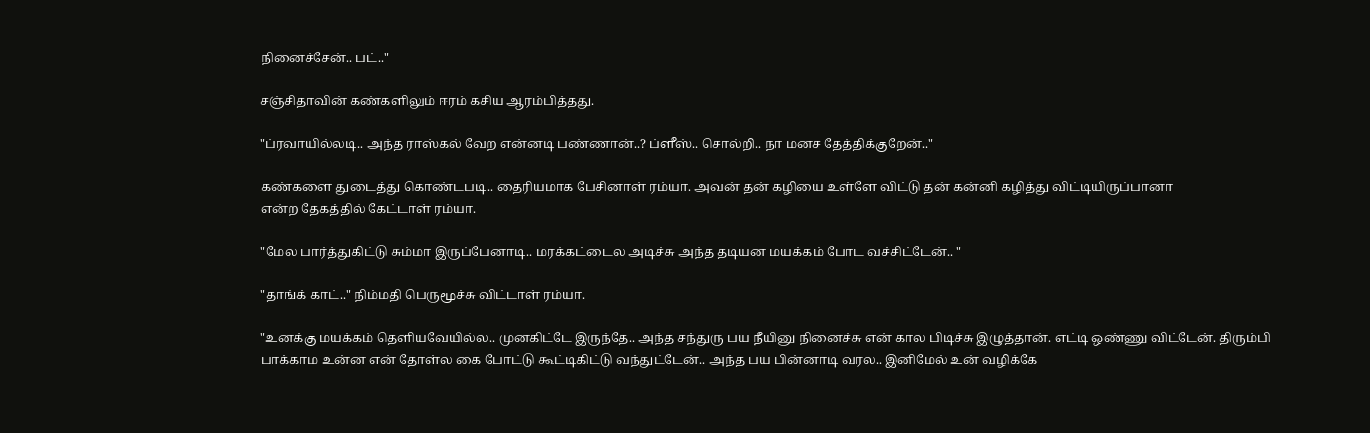நினைச்சேன்.. பட்.."

சஞ்சிதாவின் கண்களிலும் ஈரம் கசிய ஆரம்பித்தது.

"ப்ரவாயில்லடி.. அந்த ராஸ்கல் வேற என்னடி பண்ணான்..? ப்ளீஸ்.. சொல்றி.. நா மனச தேத்திக்குறேன்.."

கண்களை துடைத்து கொண்டபடி.. தைரியமாக பேசினாள் ரம்யா. அவன் தன் கழியை உள்ளே விட்டு தன் கன்னி கழித்து விட்டியிருப்பானா
என்ற தேகத்தில் கேட்டாள் ரம்யா.

"மேல பார்த்துகிட்டு சும்மா இருப்பேனாடி.. மரக்கட்டைல அடிச்சு அந்த தடியன மயக்கம் போட வச்சிட்டேன்.. "

"தாங்க் காட்.." நிம்மதி பெருமூச்சு விட்டாள் ரம்யா.

"உனக்கு மயக்கம் தெளியவேயில்ல.. முனகிட்டே இருந்தே.. அந்த சந்துரு பய நீயினு நினைச்சு என் கால பிடிச்சு இழுத்தான். எட்டி ஒண்ணு விட்டேன். திரும்பி பாக்காம உன்ன என் தோள்ல கை போட்டு கூட்டிகிட்டு வந்துட்டேன்.. அந்த பய பின்னாடி வரல.. இனிமேல் உன் வழிக்கே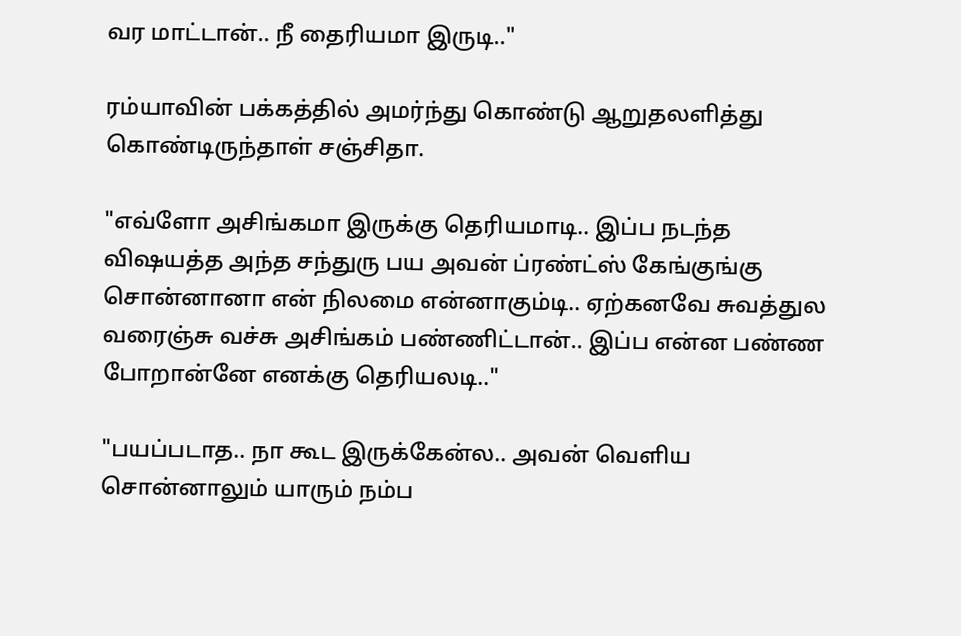வர மாட்டான்.. நீ தைரியமா இருடி.."

ரம்யாவின் பக்கத்தில் அமர்ந்து கொண்டு ஆறுதலளித்து கொண்டிருந்தாள் சஞ்சிதா.

"எவ்ளோ அசிங்கமா இருக்கு தெரியமாடி.. இப்ப நடந்த விஷயத்த அந்த சந்துரு பய அவன் ப்ரண்ட்ஸ் கேங்குங்கு சொன்னானா என் நிலமை என்னாகும்டி.. ஏற்கனவே சுவத்துல வரைஞ்சு வச்சு அசிங்கம் பண்ணிட்டான்.. இப்ப என்ன பண்ண போறான்னே எனக்கு தெரியலடி.."

"பயப்படாத.. நா கூட இருக்கேன்ல.. அவன் வெளிய சொன்னாலும் யாரும் நம்ப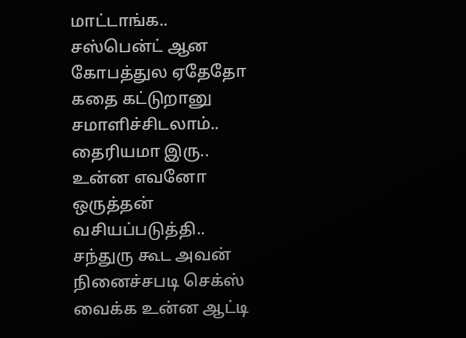மாட்டாங்க.. சஸ்பென்ட் ஆன கோபத்துல ஏதேதோ கதை கட்டுறானு சமாளிச்சிடலாம்.. தைரியமா இரு.. உன்ன எவனோ ஒருத்தன் வசியப்படுத்தி.. சந்துரு கூட அவன் நினைச்சபடி செக்ஸ் வைக்க உன்ன ஆட்டி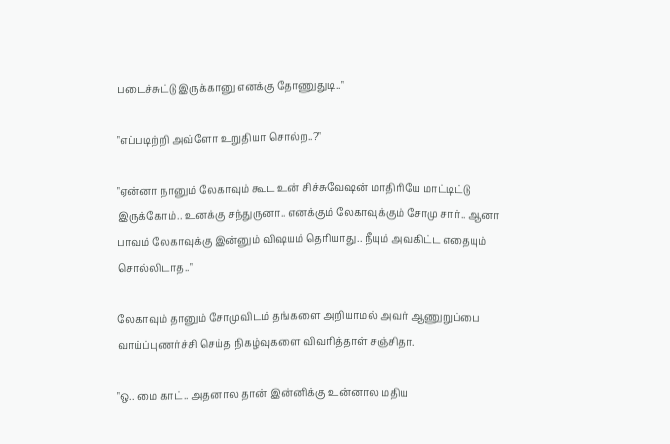படைச்சுட்டு இருக்கானு எனக்கு தோணுதுடி.."

"எப்படிற்றி அவ்ளோ உறுதியா சொல்ற..?"

"ஏன்னா நானும் லேகாவும் கூட உன் சிச்சுவேஷன் மாதிரியே மாட்டிட்டு இருக்கோம்.. உனக்கு சந்துருனா.. எனக்கும் லேகாவுக்கும் சோமு சார்.. ஆனா பாவம் லேகாவுக்கு இன்னும் விஷயம் தெரியாது.. நீயும் அவகிட்ட எதையும் சொல்லிடாத.."

லேகாவும் தானும் சோமுவிடம் தங்களை அறியாமல் அவர் ஆணுறுப்பை வாய்ப்புணர்ச்சி செய்த நிகழ்வுகளை விவரித்தாள் சஞ்சிதா.

"ஒ.. மை காட்.. அதனால தான் இன்னிக்கு உன்னால மதிய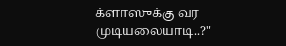க்ளாஸுக்கு வர முடியலையாடி..?"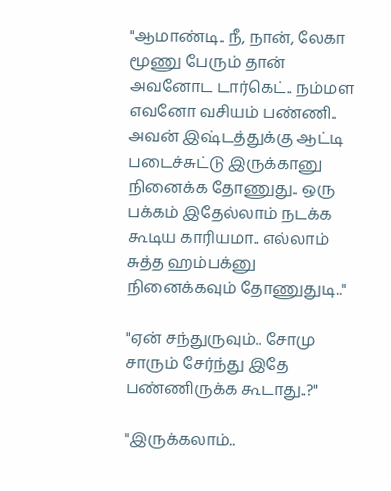"ஆமாண்டி.. நீ, நான், லேகா மூணு பேரும் தான் அவனோட டார்கெட்.. நம்மள எவனோ வசியம் பண்ணி.. அவன் இஷ்டத்துக்கு ஆட்டி படைச்சுட்டு இருக்கானு நினைக்க தோணுது.. ஒரு பக்கம் இதேல்லாம் நடக்க கூடிய காரியமா.. எல்லாம் சுத்த ஹம்பக்னு நினைக்கவும் தோணுதுடி.."

"ஏன் சந்துருவும்.. சோமு சாரும் சேர்ந்து இதே பண்ணிருக்க கூடாது..?"

"இருக்கலாம்..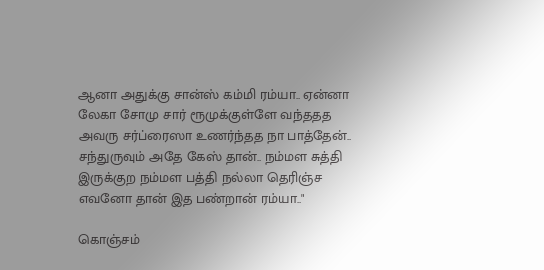ஆனா அதுக்கு சான்ஸ் கம்மி ரம்யா.. ஏன்னா லேகா சோமு சார் ரூமுக்குள்ளே வந்ததத அவரு சர்ப்ரைஸா உணர்ந்தத நா பாத்தேன்.. சந்துருவும் அதே கேஸ் தான்.. நம்மள சுத்தி இருக்குற நம்மள பத்தி நல்லா தெரிஞ்ச எவனோ தான் இத பண்றான் ரம்யா.."

கொஞ்சம்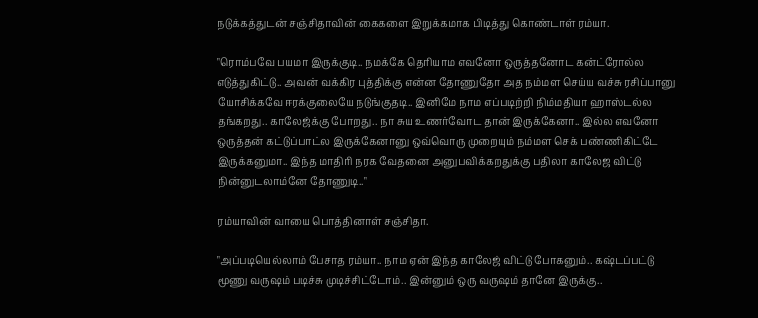நடுக்கத்துடன் சஞ்சிதாவின் கைகளை இறுக்கமாக பிடித்து கொண்டாள் ரம்யா.

"ரொம்பவே பயமா இருக்குடி.. நமக்கே தெரியாம எவனோ ஒருத்தனோட கன்ட்ரோல்ல எடுத்துகிட்டு.. அவன் வக்கிர புத்திக்கு என்ன தோணுதோ அத நம்மள செய்ய வச்சு ரசிப்பானு யோசிக்கவே ஈரக்குலையே நடுங்குதடி.. இனிமே நாம எப்படிற்றி நிம்மதியா ஹாஸ்டல்ல தங்கறது.. காலேஜ்க்கு போறது.. நா சுய உணர்வோட தான் இருக்கேனா.. இல்ல எவனோ ஒருத்தன் கட்டுப்பாட்ல இருக்கேனானு ஒவ்வொரு முறையும் நம்மள செக் பண்ணிகிட்டே இருக்கனுமா.. இந்த மாதிரி நரக வேதனை அனுபவிக்கறதுக்கு பதிலா காலேஜ விட்டு நின்னுடலாம்னே தோணுடி.."

ரம்யாவின் வாயை பொத்தினாள் சஞ்சிதா.

"அப்படியெல்லாம் பேசாத ரம்யா.. நாம ஏன் இந்த காலேஜ் விட்டு போகனும்.. கஷ்டப்பட்டு மூணு வருஷம் படிச்சு முடிச்சிட்டோம்.. இன்னும் ஒரு வருஷம் தானே இருக்கு..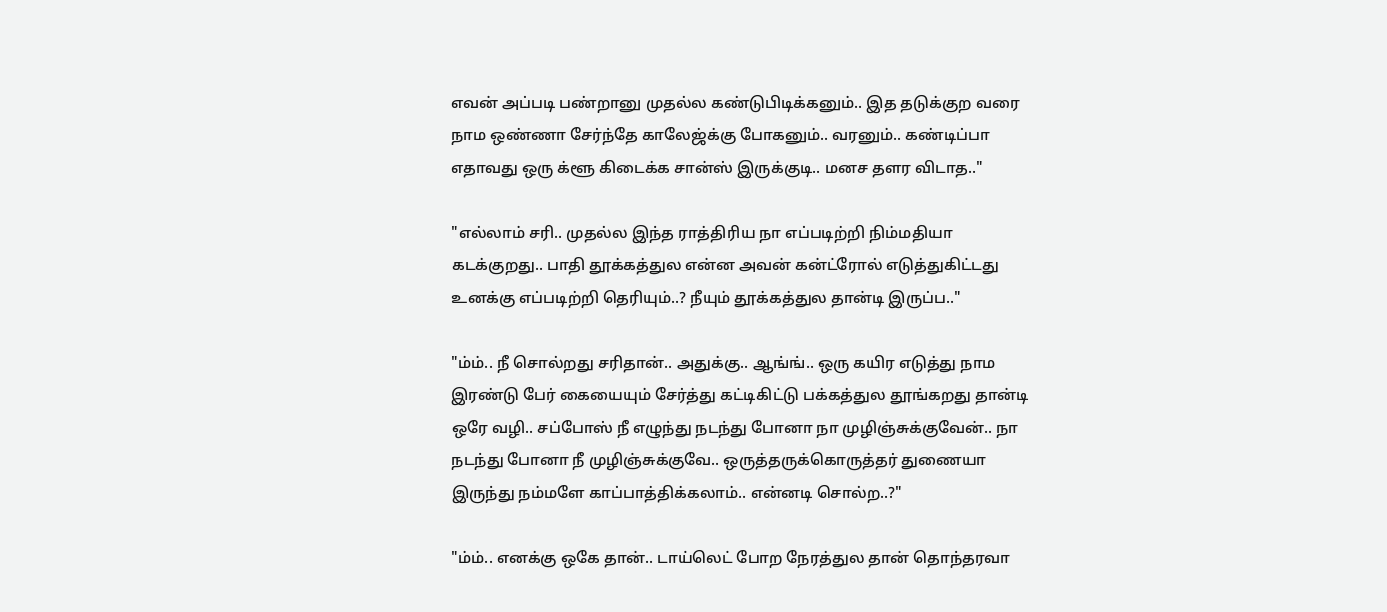எவன் அப்படி பண்றானு முதல்ல கண்டுபிடிக்கனும்.. இத தடுக்குற வரை நாம ஒண்ணா சேர்ந்தே காலேஜ்க்கு போகனும்.. வரனும்.. கண்டிப்பா எதாவது ஒரு க்ளூ கிடைக்க சான்ஸ் இருக்குடி.. மனச தளர விடாத.."

"எல்லாம் சரி.. முதல்ல இந்த ராத்திரிய நா எப்படிற்றி நிம்மதியா கடக்குறது.. பாதி தூக்கத்துல என்ன அவன் கன்ட்ரோல் எடுத்துகிட்டது உனக்கு எப்படிற்றி தெரியும்..? நீயும் தூக்கத்துல தான்டி இருப்ப.."

"ம்ம்.. நீ சொல்றது சரிதான்.. அதுக்கு.. ஆங்ங்.. ஒரு கயிர எடுத்து நாம இரண்டு பேர் கையையும் சேர்த்து கட்டிகிட்டு பக்கத்துல தூங்கறது தான்டி ஒரே வழி.. சப்போஸ் நீ எழுந்து நடந்து போனா நா முழிஞ்சுக்குவேன்.. நா நடந்து போனா நீ முழிஞ்சுக்குவே.. ஒருத்தருக்கொருத்தர் துணையா இருந்து நம்மளே காப்பாத்திக்கலாம்.. என்னடி சொல்ற..?"

"ம்ம்.. எனக்கு ஒகே தான்.. டாய்லெட் போற நேரத்துல தான் தொந்தரவா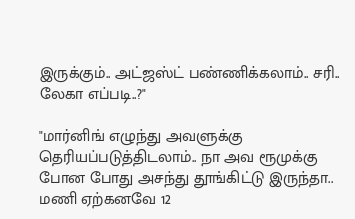இருக்கும்.. அட்ஜஸ்ட் பண்ணிக்கலாம்.. சரி.. லேகா எப்படி..?"

"மார்னிங் எழுந்து அவளுக்கு தெரியப்படுத்திடலாம்.. நா அவ ரூமுக்கு போன போது அசந்து தூங்கிட்டு இருந்தா.. மணி ஏற்கனவே 12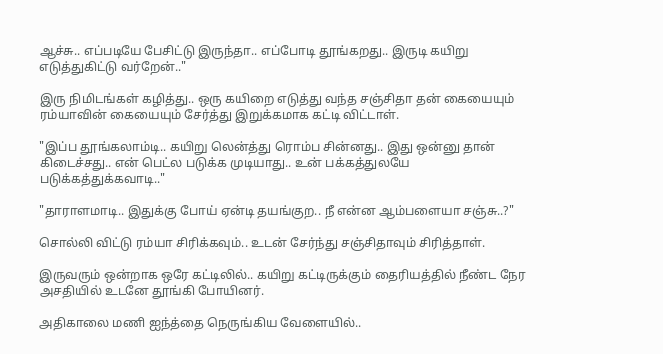ஆச்சு.. எப்படியே பேசிட்டு இருந்தா.. எப்போடி தூங்கறது.. இருடி கயிறு எடுத்துகிட்டு வர்றேன்.."

இரு நிமிடங்கள் கழித்து.. ஒரு கயிறை எடுத்து வந்த சஞ்சிதா தன் கையையும் ரம்யாவின் கையையும் சேர்த்து இறுக்கமாக கட்டி விட்டாள்.

"இப்ப தூங்கலாம்டி.. கயிறு லென்த்து ரொம்ப சின்னது.. இது ஒன்னு தான் கிடைச்சது.. என் பெட்ல படுக்க முடியாது.. உன் பக்கத்துலயே படுக்கத்துக்கவாடி.."

"தாராளமாடி.. இதுக்கு போய் ஏன்டி தயங்குற.. நீ என்ன ஆம்பளையா சஞ்சு..?"

சொல்லி விட்டு ரம்யா சிரிக்கவும்.. உடன் சேர்ந்து சஞ்சிதாவும் சிரித்தாள்.

இருவரும் ஒன்றாக ஒரே கட்டிலில்.. கயிறு கட்டிருக்கும் தைரியத்தில் நீண்ட நேர அசதியில் உடனே தூங்கி போயினர்.

அதிகாலை மணி ஐந்த்தை நெருங்கிய வேளையில்..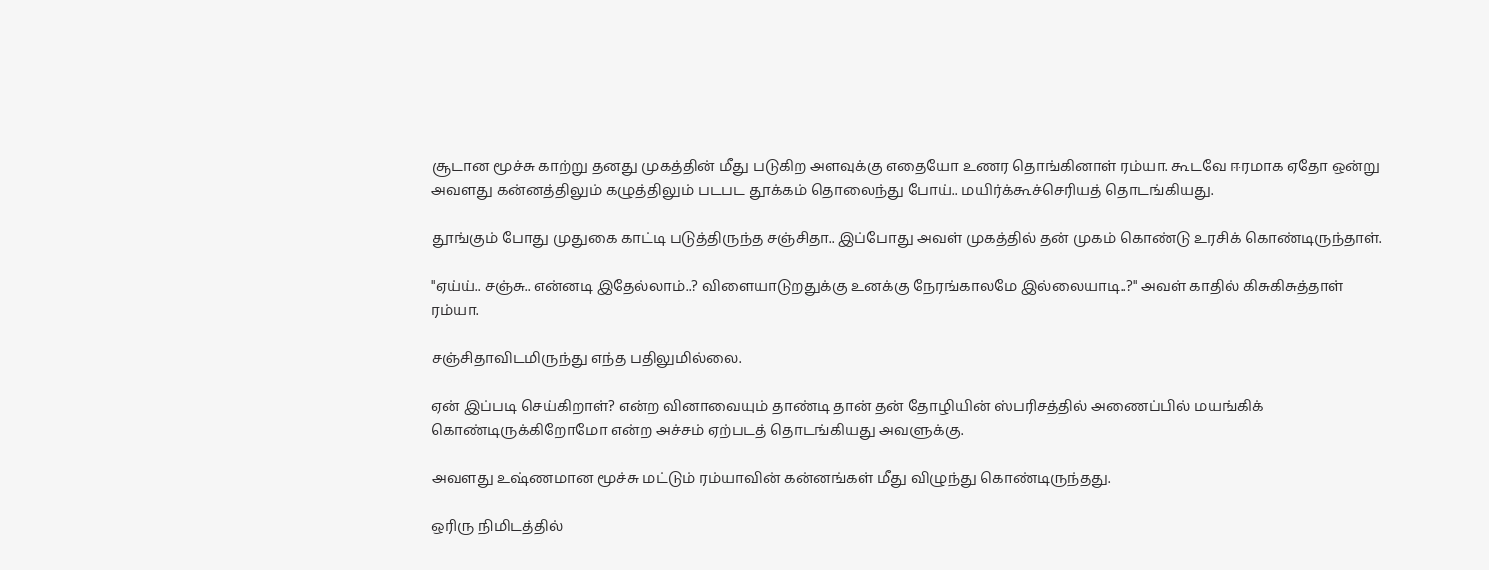சூடான மூச்சு காற்று தனது முகத்தின் மீது படுகிற அளவுக்கு எதையோ உணர தொங்கினாள் ரம்யா. கூடவே ஈரமாக ஏதோ ஒன்று அவளது கன்னத்திலும் கழுத்திலும் படபட தூக்கம் தொலைந்து போய்.. மயிர்க்கூச்செரியத் தொடங்கியது.

தூங்கும் போது முதுகை காட்டி படுத்திருந்த சஞ்சிதா.. இப்போது அவள் முகத்தில் தன் முகம் கொண்டு உரசிக் கொண்டிருந்தாள்.

"ஏய்ய்.. சஞ்சு.. என்னடி இதேல்லாம்..? விளையாடுறதுக்கு உனக்கு நேரங்காலமே இல்லையாடி..?" அவள் காதில் கிசுகிசுத்தாள் ரம்யா.

சஞ்சிதாவிடமிருந்து எந்த பதிலுமில்லை.

ஏன் இப்படி செய்கிறாள்? என்ற வினாவையும் தாண்டி தான் தன் தோழியின் ஸ்பரிசத்தில் அணைப்பில் மயங்கிக் கொண்டிருக்கிறோமோ என்ற அச்சம் ஏற்படத் தொடங்கியது அவளுக்கு.

அவளது உஷ்ணமான மூச்சு மட்டும் ரம்யாவின் கன்னங்கள் மீது விழுந்து கொண்டிருந்தது.

ஒரிரு நிமிடத்தில்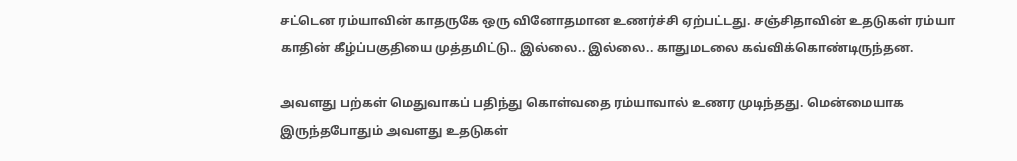சட்டென ரம்யாவின் காதருகே ஒரு வினோதமான உணர்ச்சி ஏற்பட்டது. சஞ்சிதாவின் உதடுகள் ரம்யா காதின் கீழ்ப்பகுதியை முத்தமிட்டு.. இல்லை.. இல்லை.. காதுமடலை கவ்விக்கொண்டிருந்தன.

அவளது பற்கள் மெதுவாகப் பதிந்து கொள்வதை ரம்யாவால் உணர முடிந்தது. மென்மையாக இருந்தபோதும் அவளது உதடுகள்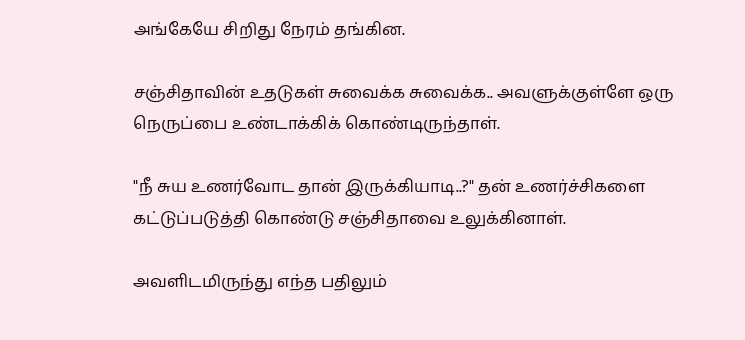அங்கேயே சிறிது நேரம் தங்கின.

சஞ்சிதாவின் உதடுகள் சுவைக்க சுவைக்க.. அவளுக்குள்ளே ஒரு நெருப்பை உண்டாக்கிக் கொண்டிருந்தாள்.

"நீ சுய உணர்வோட தான் இருக்கியாடி..?" தன் உணர்ச்சிகளை கட்டுப்படுத்தி கொண்டு சஞ்சிதாவை உலுக்கினாள்.

அவளிடமிருந்து எந்த பதிலும்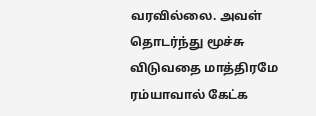வரவில்லை. அவள் தொடர்ந்து மூச்சு விடுவதை மாத்திரமே ரம்யாவால் கேட்க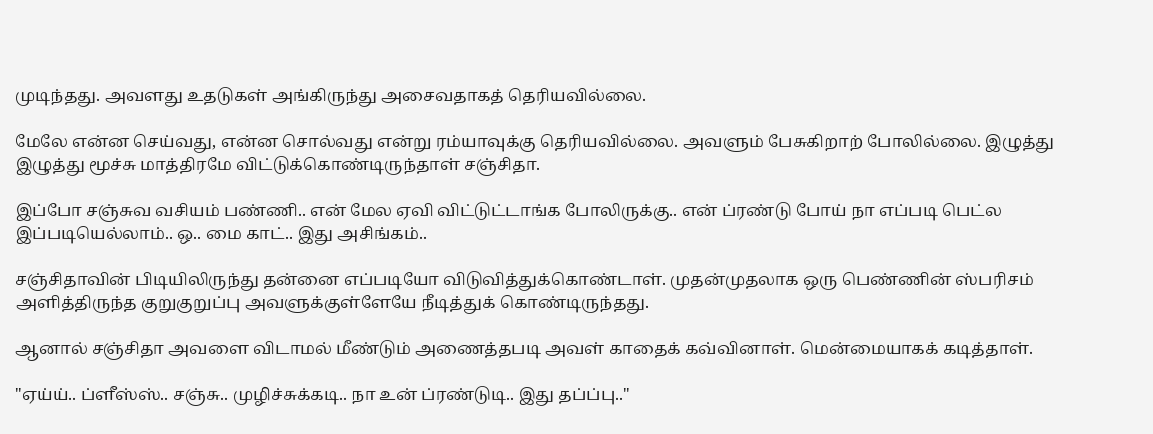முடிந்தது. அவளது உதடுகள் அங்கிருந்து அசைவதாகத் தெரியவில்லை.

மேலே என்ன செய்வது, என்ன சொல்வது என்று ரம்யாவுக்கு தெரியவில்லை. அவளும் பேசுகிறாற் போலில்லை. இழுத்து இழுத்து மூச்சு மாத்திரமே விட்டுக்கொண்டிருந்தாள் சஞ்சிதா.

இப்போ சஞ்சுவ வசியம் பண்ணி.. என் மேல ஏவி விட்டுட்டாங்க போலிருக்கு.. என் ப்ரண்டு போய் நா எப்படி பெட்ல இப்படியெல்லாம்.. ஒ.. மை காட்.. இது அசிங்கம்..

சஞ்சிதாவின் பிடியிலிருந்து தன்னை எப்படியோ விடுவித்துக்கொண்டாள். முதன்முதலாக ஒரு பெண்ணின் ஸ்பரிசம் அளித்திருந்த குறுகுறுப்பு அவளுக்குள்ளேயே நீடித்துக் கொண்டிருந்தது.

ஆனால் சஞ்சிதா அவளை விடாமல் மீண்டும் அணைத்தபடி அவள் காதைக் கவ்வினாள். மென்மையாகக் கடித்தாள்.

"ஏய்ய்.. ப்ளீஸ்ஸ்.. சஞ்சு.. முழிச்சுக்கடி.. நா உன் ப்ரண்டுடி.. இது தப்ப்பு.."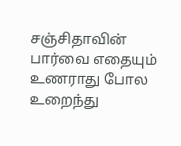சஞ்சிதாவின் பார்வை எதையும் உணராது போல உறைந்து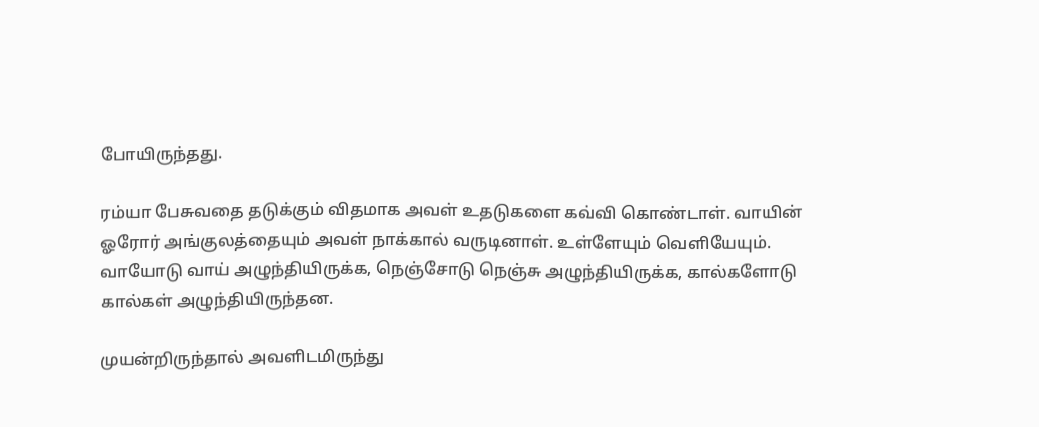போயிருந்தது.

ரம்யா பேசுவதை தடுக்கும் விதமாக அவள் உதடுகளை கவ்வி கொண்டாள். வாயின் ஓரோர் அங்குலத்தையும் அவள் நாக்கால் வருடினாள். உள்ளேயும் வெளியேயும். வாயோடு வாய் அழுந்தியிருக்க, நெஞ்சோடு நெஞ்சு அழுந்தியிருக்க, கால்களோடு கால்கள் அழுந்தியிருந்தன.

முயன்றிருந்தால் அவளிடமிருந்து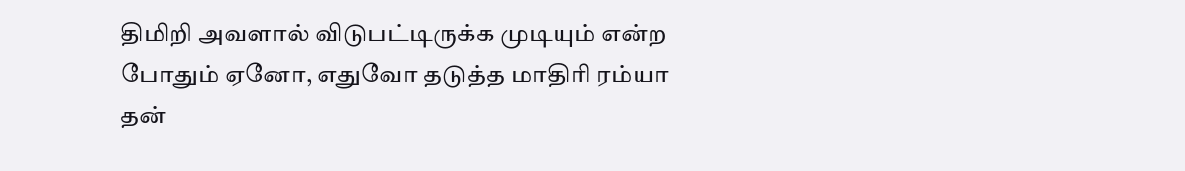திமிறி அவளால் விடுபட்டிருக்க முடியும் என்ற போதும் ஏனோ, எதுவோ தடுத்த மாதிரி ரம்யா தன்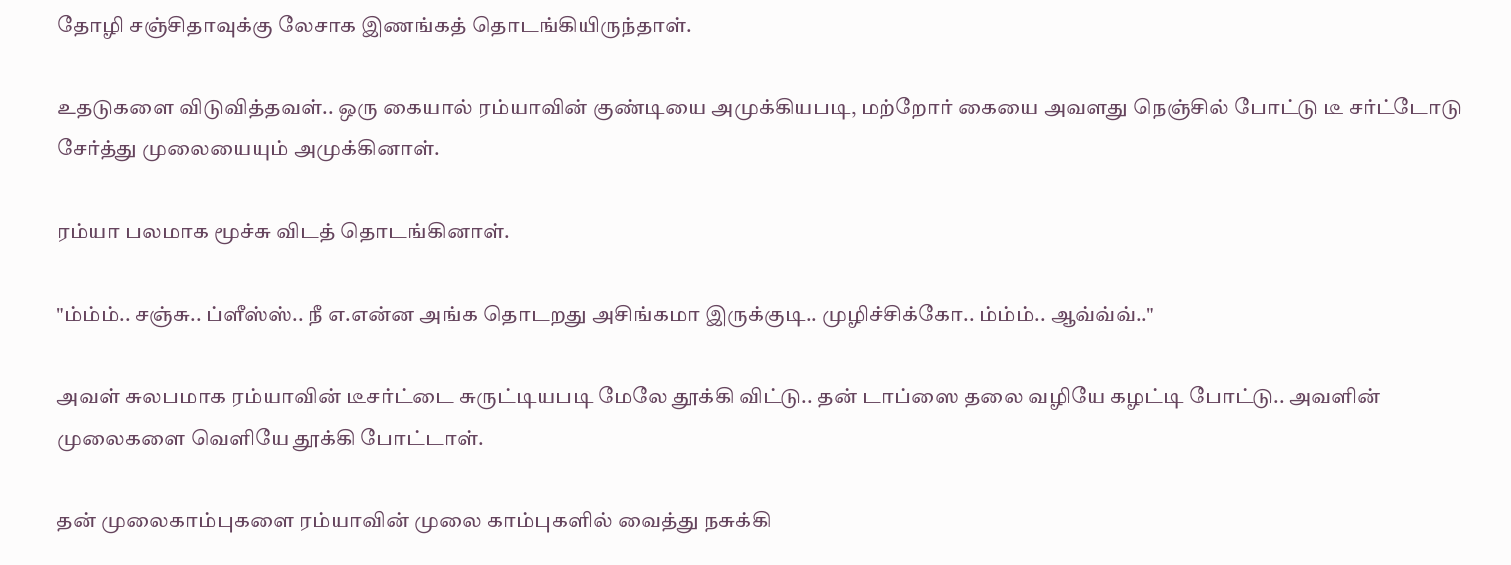தோழி சஞ்சிதாவுக்கு லேசாக இணங்கத் தொடங்கியிருந்தாள்.

உதடுகளை விடுவித்தவள்.. ஒரு கையால் ரம்யாவின் குண்டியை அமுக்கியபடி, மற்றோர் கையை அவளது நெஞ்சில் போட்டு டீ சர்ட்டோடு சேர்த்து முலையையும் அமுக்கினாள்.

ரம்யா பலமாக மூச்சு விடத் தொடங்கினாள்.

"ம்ம்ம்.. சஞ்சு.. ப்ளீஸ்ஸ்.. நீ எ.என்ன அங்க தொடறது அசிங்கமா இருக்குடி.. முழிச்சிக்கோ.. ம்ம்ம்.. ஆவ்வ்வ்.."

அவள் சுலபமாக ரம்யாவின் டீசர்ட்டை சுருட்டியபடி மேலே தூக்கி விட்டு.. தன் டாப்ஸை தலை வழியே கழட்டி போட்டு.. அவளின் முலைகளை வெளியே தூக்கி போட்டாள்.

தன் முலைகாம்புகளை ரம்யாவின் முலை காம்புகளில் வைத்து நசுக்கி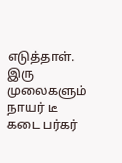எடுத்தாள். இரு முலைகளும் நாயர் டீ கடை பர்கர்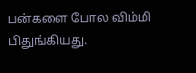பன்களை போல விம்மி பிதுங்கியது.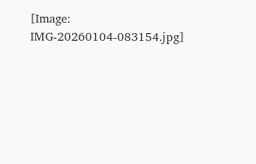[Image: IMG-20260104-083154.jpg]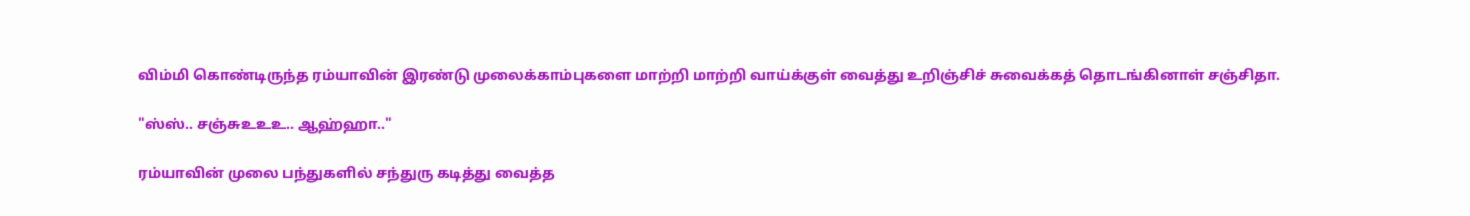விம்மி கொண்டிருந்த ரம்யாவின் இரண்டு முலைக்காம்புகளை மாற்றி மாற்றி வாய்க்குள் வைத்து உறிஞ்சிச் சுவைக்கத் தொடங்கினாள் சஞ்சிதா.

"ஸ்ஸ்.. சஞ்சுஉஉஉ.. ஆஹ்ஹா.."

ரம்யாவின் முலை பந்துகளில் சந்துரு கடித்து வைத்த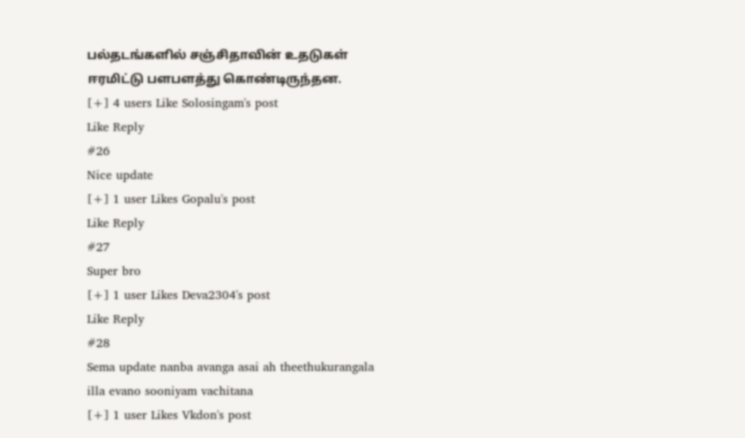பல்தடங்களில் சஞ்சிதாவின் உதடுகள் ஈரமிட்டு பளபளத்து கொண்டிருந்தன.
[+] 4 users Like Solosingam's post
Like Reply
#26
Nice update
[+] 1 user Likes Gopalu's post
Like Reply
#27
Super bro
[+] 1 user Likes Deva2304's post
Like Reply
#28
Sema update nanba avanga asai ah theethukurangala illa evano sooniyam vachitana
[+] 1 user Likes Vkdon's post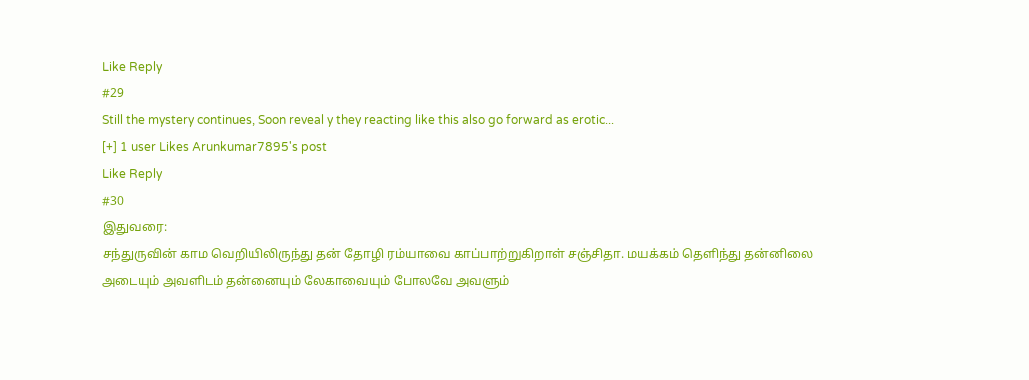Like Reply
#29
Still the mystery continues, Soon reveal y they reacting like this also go forward as erotic...
[+] 1 user Likes Arunkumar7895's post
Like Reply
#30
இதுவரை:
சந்துருவின் காம வெறியிலிருந்து தன் தோழி ரம்யாவை காப்பாற்றுகிறாள் சஞ்சிதா. மயக்கம் தெளிந்து தன்னிலை அடையும் அவளிடம் தன்னையும் லேகாவையும் போலவே அவளும்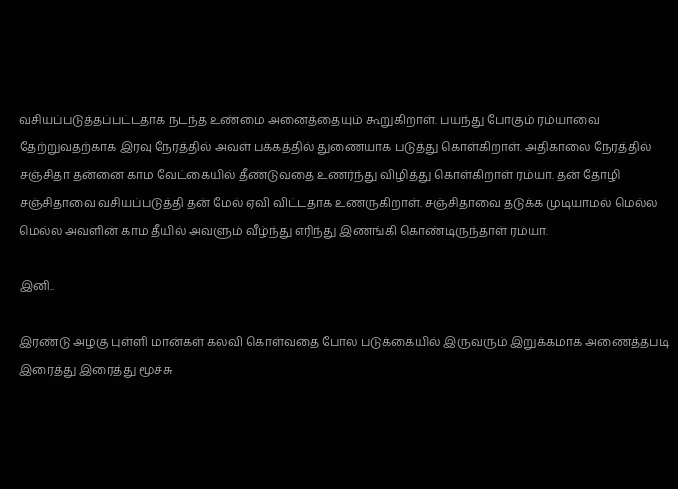வசியப்படுத்தப்பட்டதாக நடந்த உண்மை அனைத்தையும் கூறுகிறாள். பயந்து போகும் ரம்யாவை தேற்றுவதற்காக இரவு நேரத்தில் அவள் பக்கத்தில் துணையாக படுத்து கொள்கிறாள். அதிகாலை நேரத்தில் சஞ்சிதா தன்னை காம வேட்கையில் தீண்டுவதை உணர்ந்து விழித்து கொள்கிறாள் ரம்யா. தன் தோழி சஞ்சிதாவை வசியப்படுத்தி தன் மேல் ஏவி விட்டதாக உணருகிறாள். சஞ்சிதாவை தடுக்க முடியாமல் மெல்ல மெல்ல அவளின் காம தீயில் அவளும் வீழ்ந்து எரிந்து இணங்கி கொண்டிருந்தாள் ரம்யா.

இனி..

இரண்டு அழகு புள்ளி மான்கள் கலவி கொள்வதை போல படுக்கையில் இருவரும் இறுக்கமாக அணைத்தபடி இரைத்து இரைத்து மூச்சு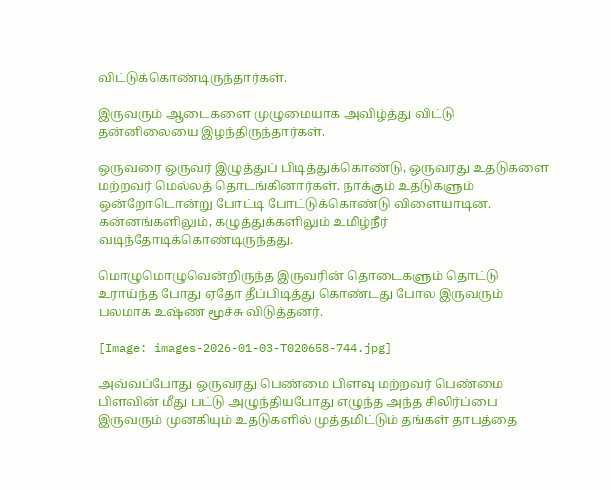விட்டுக்கொண்டிருந்தார்கள்.

இருவரும் ஆடைகளை முழுமையாக அவிழ்த்து விட்டு தன்னிலையை இழந்திருந்தார்கள்.

ஒருவரை ஒருவர் இழுத்துப் பிடித்துக்கொண்டு, ஒருவரது உதடுகளை மற்றவர் மெல்லத் தொடங்கினார்கள். நாக்கும் உதடுகளும் ஒன்றோடொன்று போட்டி போட்டுக்கொண்டு விளையாடின. கன்னங்களிலும், கழுத்துக்களிலும் உமிழ்நீர் வடிந்தோடிக்கொண்டிருந்தது.

மொழுமொழுவென்றிருந்த இருவரின் தொடைகளும் தொட்டு உராய்ந்த போது ஏதோ தீப்பிடித்து கொண்டது போல இருவரும் பலமாக உஷ்ண மூச்சு விடுத்தனர்.

[Image: images-2026-01-03-T020658-744.jpg]

அவ்வப்போது ஒருவரது பெண்மை பிளவு மற்றவர் பெண்மை பிளவின் மீது பட்டு அழுந்தியபோது எழுந்த அந்த சிலிர்ப்பை இருவரும் முனகியும் உதடுகளில் முத்தமிட்டும் தங்கள் தாபத்தை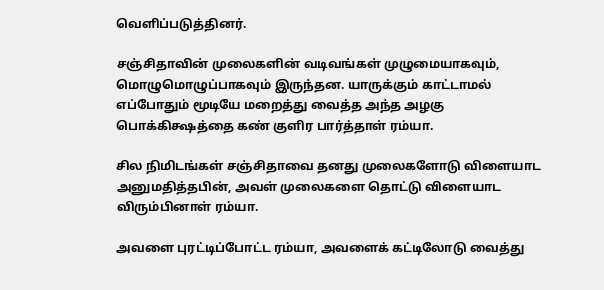வெளிப்படுத்தினர்.

சஞ்சிதாவின் முலைகளின் வடிவங்கள் முழுமையாகவும், மொழுமொழுப்பாகவும் இருந்தன. யாருக்கும் காட்டாமல் எப்போதும் மூடியே மறைத்து வைத்த அந்த அழகு பொக்கிக்ஷத்தை கண் குளிர பார்த்தாள் ரம்யா.

சில நிமிடங்கள் சஞ்சிதாவை தனது முலைகளோடு விளையாட அனுமதித்தபின், அவள் முலைகளை தொட்டு விளையாட விரும்பினாள் ரம்யா.

அவளை புரட்டிப்போட்ட ரம்யா, அவளைக் கட்டிலோடு வைத்து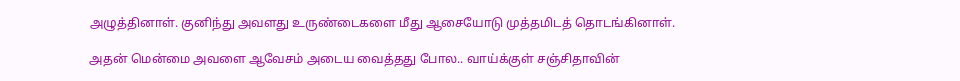அழுத்தினாள். குனிந்து அவளது உருண்டைகளை மீது ஆசையோடு முத்தமிடத் தொடங்கினாள்.

அதன் மென்மை அவளை ஆவேசம் அடைய வைத்தது போல.. வாய்க்குள் சஞ்சிதாவின்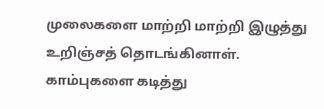முலைகளை மாற்றி மாற்றி இழுத்து உறிஞ்சத் தொடங்கினாள். காம்புகளை கடித்து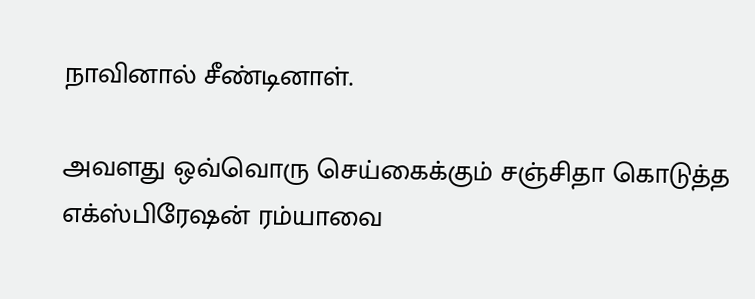நாவினால் சீண்டினாள்.

அவளது ஒவ்வொரு செய்கைக்கும் சஞ்சிதா கொடுத்த எக்ஸ்பிரேஷன் ரம்யாவை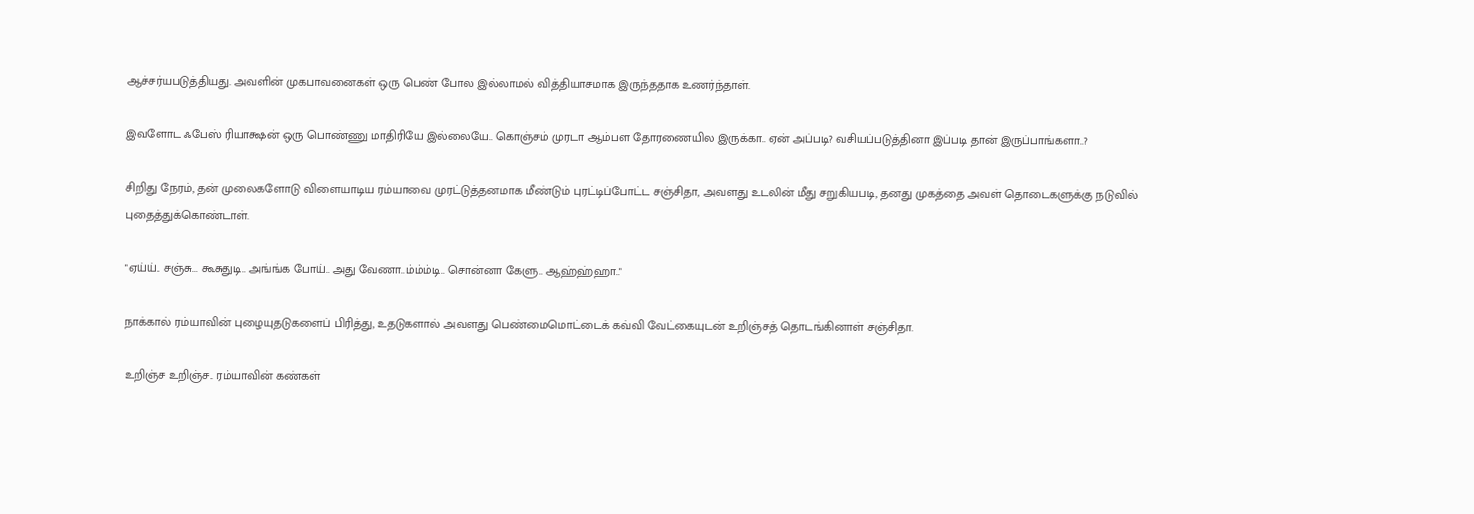ஆச்சர்யபடுத்தியது. அவளின் முகபாவனைகள் ஒரு பெண் போல இல்லாமல் வித்தியாசமாக இருந்ததாக உணர்ந்தாள்.

இவளோட ஃபேஸ் ரியாக்ஷன் ஒரு பொண்ணு மாதிரியே இல்லையே.. கொஞ்சம் முரடா ஆம்பள தோரணையில இருக்கா.. ஏன் அப்படி? வசியப்படுத்தினா இப்படி தான் இருப்பாங்களா..?

சிறிது நேரம், தன் முலைகளோடு விளையாடிய ரம்யாவை முரட்டுத்தனமாக மீண்டும் புரட்டிப்போட்ட சஞ்சிதா, அவளது உடலின் மீது சறுகியபடி, தனது முகத்தை அவள் தொடைகளுக்கு நடுவில் புதைத்துக்கொண்டாள்.

"ஏய்ய்.. சஞ்சு... கூசுதுடி.. அங்ங்க போய்.. அது வேணா..ம்ம்ம்டி.. சொன்னா கேளு.. ஆஹ்ஹ்ஹா.."

நாக்கால் ரம்யாவின் புழையுதடுகளைப் பிரித்து, உதடுகளால் அவளது பெண்மைமொட்டைக் கவ்வி வேட்கையுடன் உறிஞ்சத் தொடங்கினாள் சஞ்சிதா.

உறிஞ்ச உறிஞ்ச.. ரம்யாவின் கண்கள்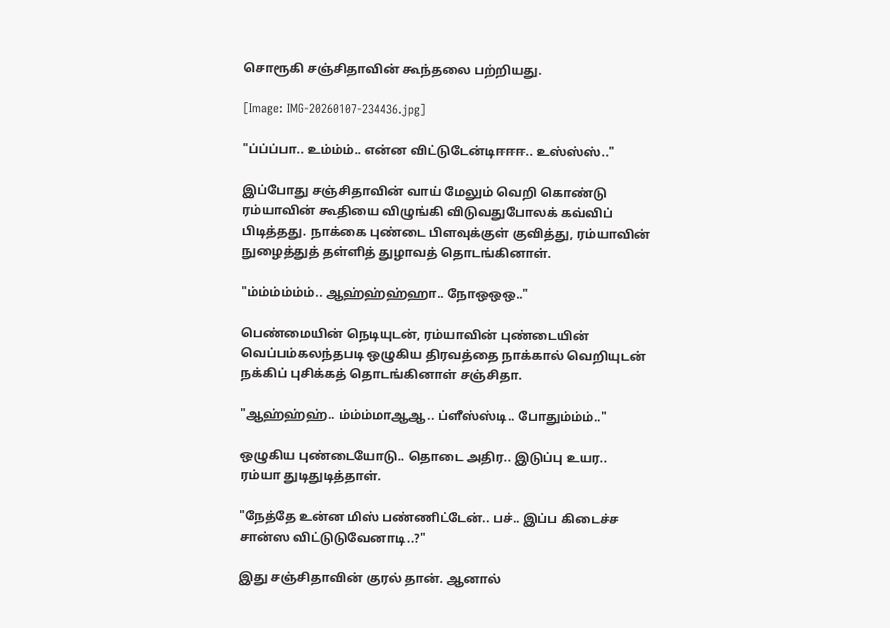சொரூகி சஞ்சிதாவின் கூந்தலை பற்றியது.

[Image: IMG-20260107-234436.jpg]

"ப்ப்ப்பா.. உம்ம்ம்.. என்ன விட்டுடேன்டிஈஈஈ.. உஸ்ஸ்ஸ்.."

இப்போது சஞ்சிதாவின் வாய் மேலும் வெறி கொண்டு ரம்யாவின் கூதியை விழுங்கி விடுவதுபோலக் கவ்விப் பிடித்தது. நாக்கை புண்டை பிளவுக்குள் குவித்து, ரம்யாவின் நுழைத்துத் தள்ளித் துழாவத் தொடங்கினாள்.

"ம்ம்ம்ம்ம்ம்.. ஆஹ்ஹ்ஹ்ஹா.. நோஒஒஒ.."

பெண்மையின் நெடியுடன், ரம்யாவின் புண்டையின் வெப்பம்கலந்தபடி ஒழுகிய திரவத்தை நாக்கால் வெறியுடன் நக்கிப் புசிக்கத் தொடங்கினாள் சஞ்சிதா.

"ஆஹ்ஹ்ஹ்.. ம்ம்ம்மாஆஆ.. ப்ளீஸ்ஸ்டி.. போதும்ம்ம்.."

ஒழுகிய புண்டையோடு.. தொடை அதிர.. இடுப்பு உயர.. ரம்யா துடிதுடித்தாள்.

"நேத்தே உன்ன மிஸ் பண்ணிட்டேன்.. பச்.. இப்ப கிடைச்ச சான்ஸ விட்டுடுவேனாடி..?"

இது சஞ்சிதாவின் குரல் தான். ஆனால்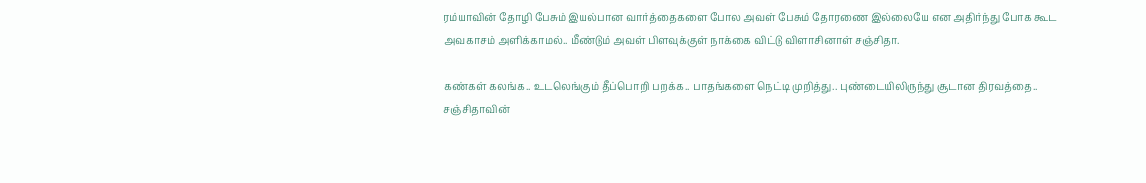ரம்யாவின் தோழி பேசும் இயல்பான வார்த்தைகளை போல அவள் பேசும் தோரணை இல்லையே என அதிர்ந்து போக கூட அவகாசம் அளிக்காமல்.. மீண்டும் அவள் பிளவுக்குள் நாக்கை விட்டு விளாசினாள் சஞ்சிதா.

கண்கள் கலங்க.. உடலெங்கும் தீப்பொறி பறக்க.. பாதங்களை நெட்டி முறித்து.. புண்டையிலிருந்து சூடான திரவத்தை.. சஞ்சிதாவின்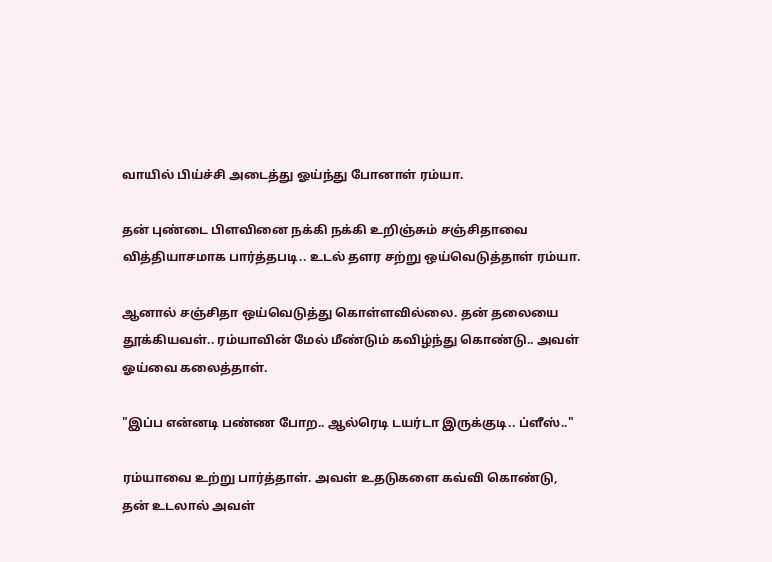வாயில் பிய்ச்சி அடைத்து ஓய்ந்து போனாள் ரம்யா.

தன் புண்டை பிளவினை நக்கி நக்கி உறிஞ்சும் சஞ்சிதாவை வித்தியாசமாக பார்த்தபடி.. உடல் தளர சற்று ஒய்வெடுத்தாள் ரம்யா.

ஆனால் சஞ்சிதா ஒய்வெடுத்து கொள்ளவில்லை. தன் தலையை தூக்கியவள்.. ரம்யாவின் மேல் மீண்டும் கவிழ்ந்து கொண்டு.. அவள் ஓய்வை கலைத்தாள்.

"இப்ப என்னடி பண்ண போற.. ஆல்ரெடி டயர்டா இருக்குடி.. ப்ளீஸ்.."

ரம்யாவை உற்று பார்த்தாள். அவள் உதடுகளை கவ்வி கொண்டு, தன் உடலால் அவள்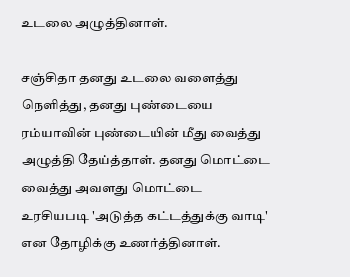உடலை அழுத்தினாள்.

சஞ்சிதா தனது உடலை வளைத்து நெளித்து, தனது புண்டையை ரம்யாவின் புண்டையின் மீது வைத்து அழுத்தி தேய்த்தாள். தனது மொட்டை வைத்து அவளது மொட்டை உரசியபடி 'அடுத்த கட்டத்துக்கு வாடி' என தோழிக்கு உணர்த்தினாள்.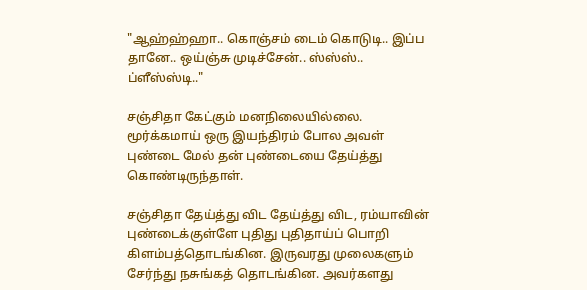"ஆஹ்ஹ்ஹா.. கொஞ்சம் டைம் கொடுடி.. இப்ப தானே.. ஒய்ஞ்சு முடிச்சேன்.. ஸ்ஸ்ஸ்.. ப்ளீஸ்ஸ்டி.."

சஞ்சிதா கேட்கும் மனநிலையில்லை. மூர்க்கமாய் ஒரு இயந்திரம் போல அவள் புண்டை மேல் தன் புண்டையை தேய்த்து கொண்டிருந்தாள்.

சஞ்சிதா தேய்த்து விட தேய்த்து விட, ரம்யாவின் புண்டைக்குள்ளே புதிது புதிதாய்ப் பொறி கிளம்பத்தொடங்கின. இருவரது முலைகளும் சேர்ந்து நசுங்கத் தொடங்கின. அவர்களது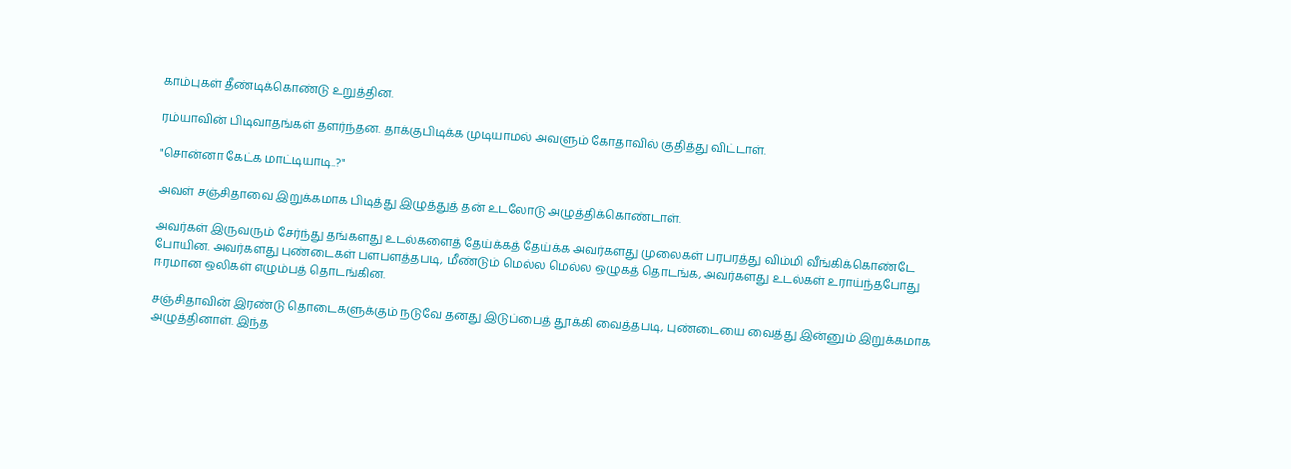காம்புகள் தீண்டிக்கொண்டு உறுத்தின.

ரம்யாவின் பிடிவாதங்கள் தளர்ந்தன. தாக்குபிடிக்க முடியாமல் அவளும் கோதாவில் குதித்து விட்டாள்.

"சொன்னா கேட்க மாட்டியாடி..?"

அவள் சஞ்சிதாவை இறுக்கமாக பிடித்து இழுத்துத் தன் உடலோடு அழுத்திக்கொண்டாள்.

அவர்கள் இருவரும் சேர்ந்து தங்களது உடல்களைத் தேய்க்கத் தேய்க்க அவர்களது முலைகள் பரபரத்து விம்மி வீங்கிக்கொண்டே போயின. அவர்களது புண்டைகள் பளபளத்தபடி, மீண்டும் மெல்ல மெல்ல ஒழுகத் தொடங்க, அவர்களது உடல்கள் உராய்ந்தபோது ஈரமான ஒலிகள் எழும்பத் தொடங்கின.

சஞ்சிதாவின் இரண்டு தொடைகளுக்கும் நடுவே தனது இடுப்பைத் தூக்கி வைத்தபடி, புண்டையை வைத்து இன்னும் இறுக்கமாக அழுத்தினாள். இந்த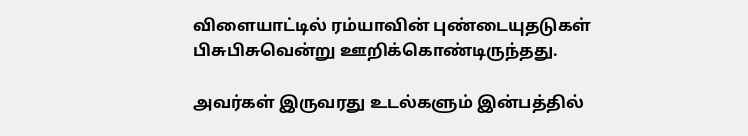விளையாட்டில் ரம்யாவின் புண்டையுதடுகள் பிசுபிசுவென்று ஊறிக்கொண்டிருந்தது.

அவர்கள் இருவரது உடல்களும் இன்பத்தில்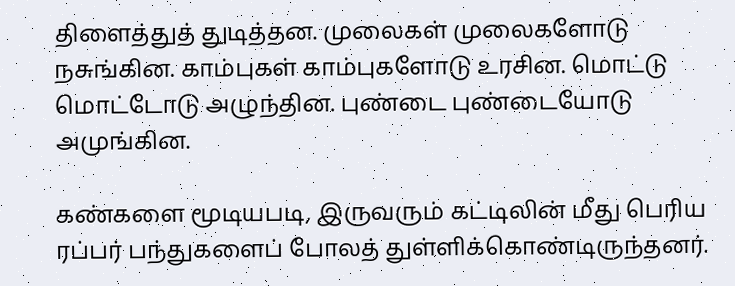திளைத்துத் துடித்தன. முலைகள் முலைகளோடு நசுங்கின. காம்புகள் காம்புகளோடு உரசின. மொட்டு மொட்டோடு அழுந்தின. புண்டை புண்டையோடு அமுங்கின.

கண்களை மூடியபடி, இருவரும் கட்டிலின் மீது பெரிய ரப்பர் பந்துகளைப் போலத் துள்ளிக்கொண்டிருந்தனர்.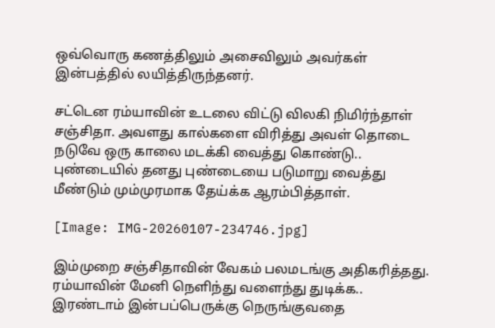ஒவ்வொரு கணத்திலும் அசைவிலும் அவர்கள் இன்பத்தில் லயித்திருந்தனர்.

சட்டென ரம்யாவின் உடலை விட்டு விலகி நிமிர்ந்தாள் சஞ்சிதா. அவளது கால்களை விரித்து அவள் தொடை நடுவே ஒரு காலை மடக்கி வைத்து கொண்டு.. புண்டையில் தனது புண்டையை படுமாறு வைத்து மீண்டும் மும்முரமாக தேய்க்க ஆரம்பித்தாள்.

[Image: IMG-20260107-234746.jpg]

இம்முறை சஞ்சிதாவின் வேகம் பலமடங்கு அதிகரித்தது. ரம்யாவின் மேனி நெளிந்து வளைந்து துடிக்க.. இரண்டாம் இன்பப்பெருக்கு நெருங்குவதை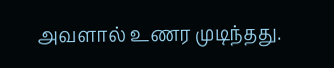அவளால் உணர முடிந்தது.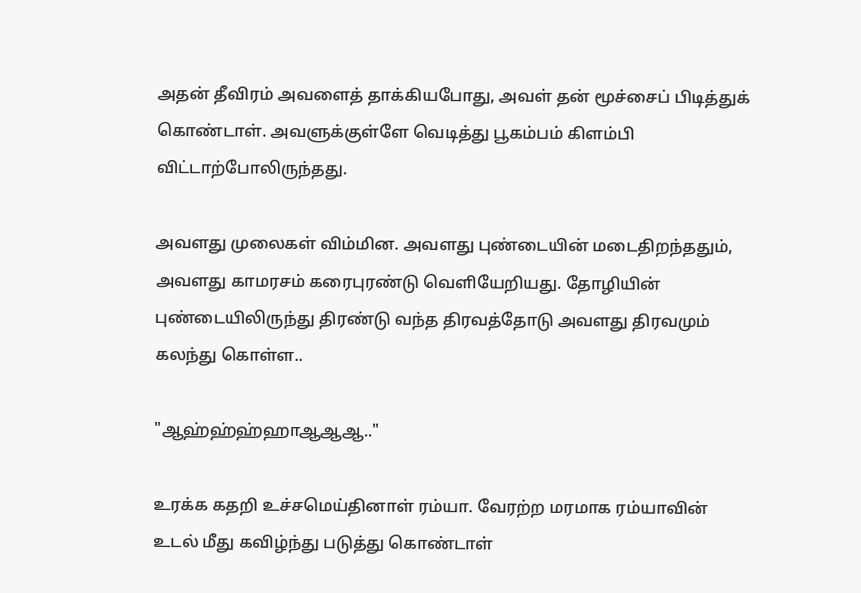அதன் தீவிரம் அவளைத் தாக்கியபோது, அவள் தன் மூச்சைப் பிடித்துக் கொண்டாள். அவளுக்குள்ளே வெடித்து பூகம்பம் கிளம்பி விட்டாற்போலிருந்தது.

அவளது முலைகள் விம்மின. அவளது புண்டையின் மடைதிறந்ததும், அவளது காமரசம் கரைபுரண்டு வெளியேறியது. தோழியின் புண்டையிலிருந்து திரண்டு வந்த திரவத்தோடு அவளது திரவமும் கலந்து கொள்ள..

"ஆஹ்ஹ்ஹ்ஹாஆஆஆ.."

உரக்க கதறி உச்சமெய்தினாள் ரம்யா. வேரற்ற மரமாக ரம்யாவின் உடல் மீது கவிழ்ந்து படுத்து கொண்டாள்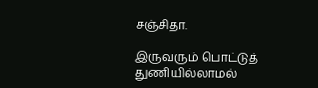சஞ்சிதா.

இருவரும் பொட்டுத் துணியில்லாமல்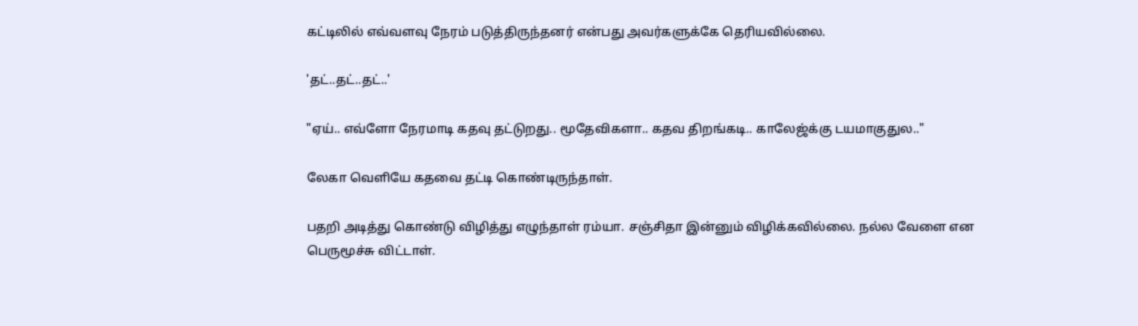கட்டிலில் எவ்வளவு நேரம் படுத்திருந்தனர் என்பது அவர்களுக்கே தெரியவில்லை.

'தட்..தட்..தட்..'

"ஏய்.. எவ்ளோ நேரமாடி கதவு தட்டுறது.. மூதேவிகளா.. கதவ திறங்கடி.. காலேஜ்க்கு டயமாகுதுல.."

லேகா வெளியே கதவை தட்டி கொண்டிருந்தாள்.

பதறி அடித்து கொண்டு விழித்து எழுந்தாள் ரம்யா. சஞ்சிதா இன்னும் விழிக்கவில்லை. நல்ல வேளை என பெருமூச்சு விட்டாள்.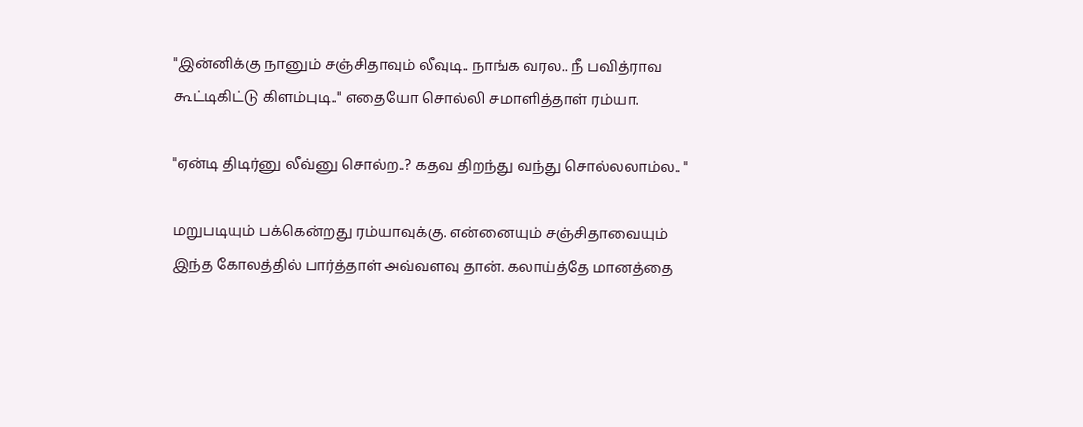"இன்னிக்கு நானும் சஞ்சிதாவும் லீவுடி.. நாங்க வரல.. நீ பவித்ராவ கூட்டிகிட்டு கிளம்புடி.." எதையோ சொல்லி சமாளித்தாள் ரம்யா.

"ஏன்டி திடிர்னு லீவ்னு சொல்ற..? கதவ திறந்து வந்து சொல்லலாம்ல.. "

மறுபடியும் பக்கென்றது ரம்யாவுக்கு. என்னையும் சஞ்சிதாவையும் இந்த கோலத்தில் பார்த்தாள் அவ்வளவு தான். கலாய்த்தே மானத்தை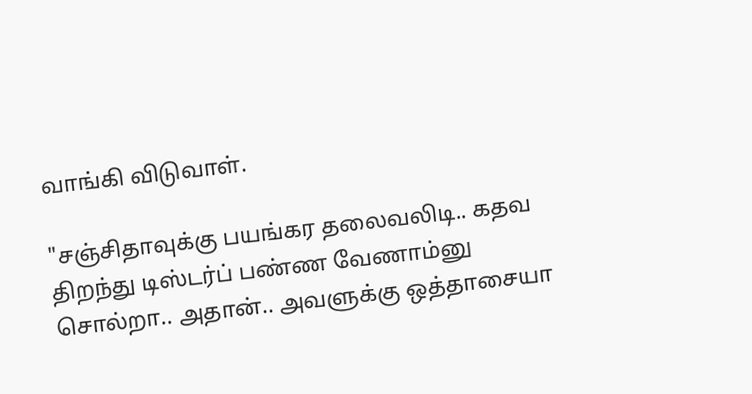வாங்கி விடுவாள்.

"சஞ்சிதாவுக்கு பயங்கர தலைவலிடி.. கதவ திறந்து டிஸ்டர்ப் பண்ண வேணாம்னு சொல்றா.. அதான்.. அவளுக்கு ஒத்தாசையா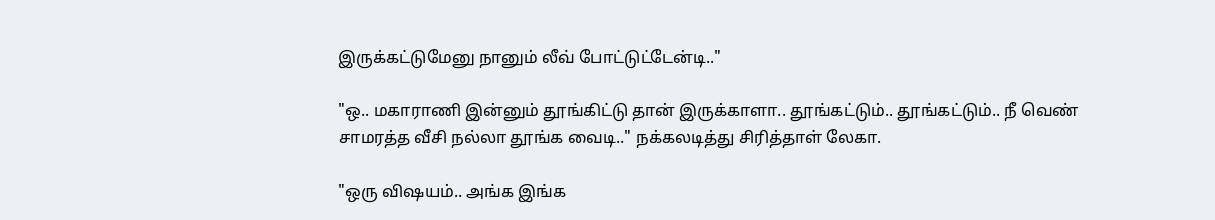இருக்கட்டுமேனு நானும் லீவ் போட்டுட்டேன்டி.."

"ஒ.. மகாராணி இன்னும் தூங்கிட்டு தான் இருக்காளா.. தூங்கட்டும்.. தூங்கட்டும்.. நீ வெண் சாமரத்த வீசி நல்லா தூங்க வைடி.." நக்கலடித்து சிரித்தாள் லேகா.

"ஒரு விஷயம்.. அங்க இங்க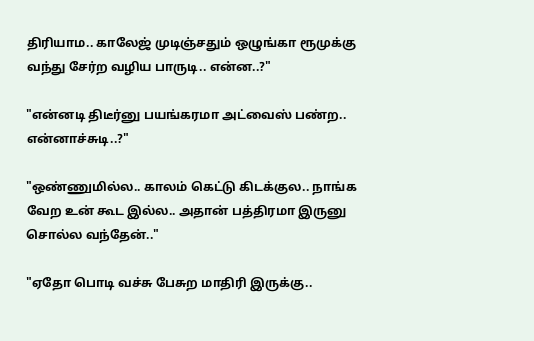திரியாம.. காலேஜ் முடிஞ்சதும் ஒழுங்கா ரூமுக்கு வந்து சேர்ற வழிய பாருடி.. என்ன..?"

"என்னடி திடீர்னு பயங்கரமா அட்வைஸ் பண்ற.. என்னாச்சுடி..?"

"ஒண்ணுமில்ல.. காலம் கெட்டு கிடக்குல.. நாங்க வேற உன் கூட இல்ல.. அதான் பத்திரமா இருனு சொல்ல வந்தேன்.."

"ஏதோ பொடி வச்சு பேசுற மாதிரி இருக்கு..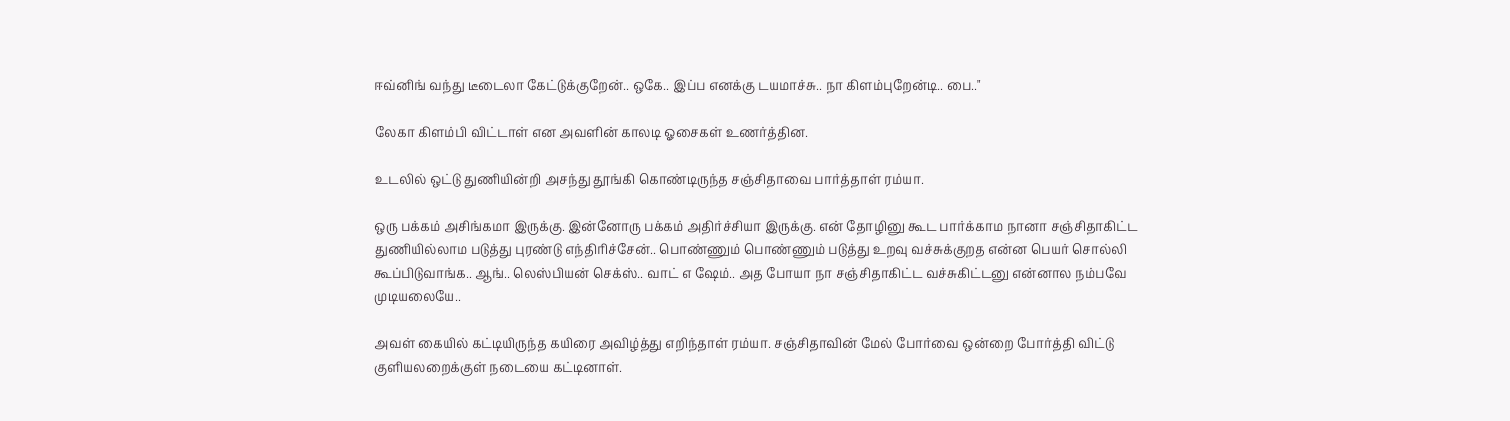ஈவ்னிங் வந்து டீடைலா கேட்டுக்குறேன்.. ஒகே.. இப்ப எனக்கு டயமாச்சு.. நா கிளம்புறேன்டி.. பை.."

லேகா கிளம்பி விட்டாள் என அவளின் காலடி ஓசைகள் உணர்த்தின.

உடலில் ஒட்டு துணியின்றி அசந்து தூங்கி கொண்டிருந்த சஞ்சிதாவை பார்த்தாள் ரம்யா.

ஒரு பக்கம் அசிங்கமா இருக்கு. இன்னோரு பக்கம் அதிர்ச்சியா இருக்கு. என் தோழினு கூட பார்க்காம நானா சஞ்சிதாகிட்ட துணியில்லாம படுத்து புரண்டு எந்திரிச்சேன்.. பொண்ணும் பொண்ணும் படுத்து உறவு வச்சுக்குறத என்ன பெயர் சொல்லி கூப்பிடுவாங்க.. ஆங்.. லெஸ்பியன் செக்ஸ்.. வாட் எ ஷேம்.. அத போயா நா சஞ்சிதாகிட்ட வச்சுகிட்டனு என்னால நம்பவே முடியலையே..

அவள் கையில் கட்டியிருந்த கயிரை அவிழ்த்து எறிந்தாள் ரம்யா. சஞ்சிதாவின் மேல் போர்வை ஒன்றை போர்த்தி விட்டு குளியலறைக்குள் நடையை கட்டினாள்.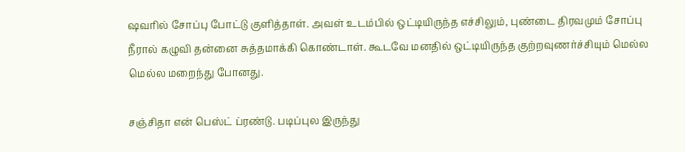ஷவரில் சோப்பு போட்டு குளித்தாள். அவள் உடம்பில் ஒட்டியிருந்த எச்சிலும், புண்டை திரவமும் சோப்பு நீரால் கழுவி தன்னை சுத்தமாக்கி கொண்டாள். கூடவே மனதில் ஒட்டியிருந்த குற்றவுணர்ச்சியும் மெல்ல மெல்ல மறைந்து போனது.

சஞ்சிதா என் பெஸ்ட் ப்ரண்டு. படிப்புல இருந்து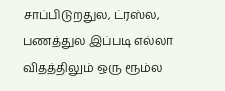சாப்பிடுறதுல, ட்ரஸ்ல, பணத்துல இப்படி எல்லா விதத்திலும் ஒரு ரூம்ல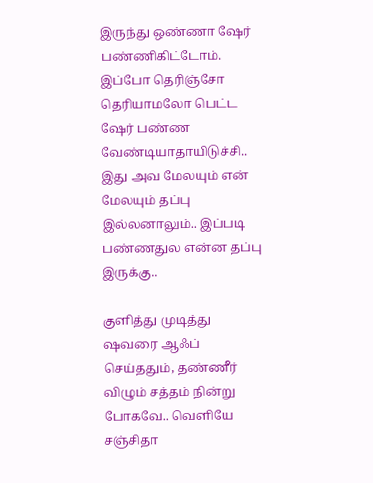இருந்து ஒண்ணா ஷேர் பண்ணிகிட்டோம். இப்போ தெரிஞ்சோ தெரியாமலோ பெட்ட ஷேர் பண்ண வேண்டியாதாயிடுச்சி.. இது அவ மேலயும் என் மேலயும் தப்பு இல்லனாலும்.. இப்படி பண்ணதுல என்ன தப்பு இருக்கு..

குளித்து முடித்து ஷவரை ஆஃப் செய்ததும், தண்ணீர் விழும் சத்தம் நின்று போகவே.. வெளியே சஞ்சிதா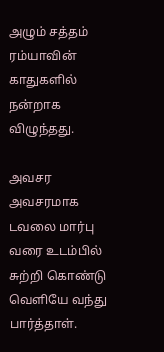அழும் சத்தம் ரம்யாவின் காதுகளில் நன்றாக விழுந்தது.

அவசர அவசரமாக டவலை மார்பு வரை உடம்பில் சுற்றி கொண்டு வெளியே வந்து பார்த்தாள்.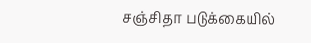சஞ்சிதா படுக்கையில்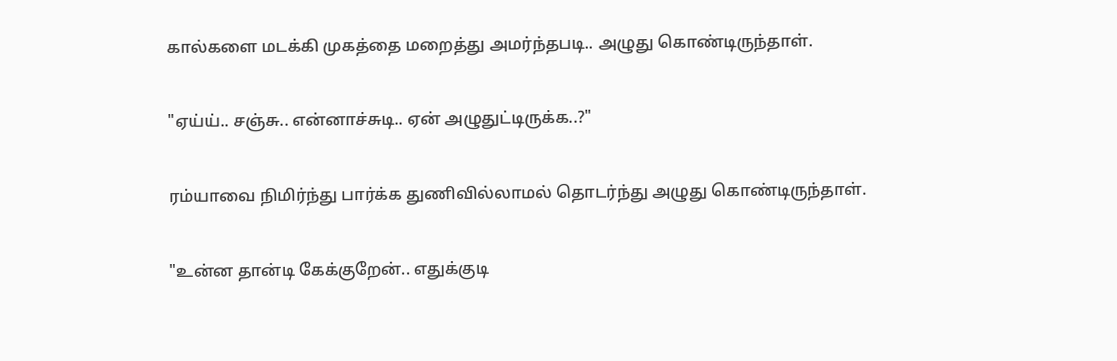கால்களை மடக்கி முகத்தை மறைத்து அமர்ந்தபடி.. அழுது கொண்டிருந்தாள்.

"ஏய்ய்.. சஞ்சு.. என்னாச்சுடி.. ஏன் அழுதுட்டிருக்க..?"

ரம்யாவை நிமிர்ந்து பார்க்க துணிவில்லாமல் தொடர்ந்து அழுது கொண்டிருந்தாள்.

"உன்ன தான்டி கேக்குறேன்.. எதுக்குடி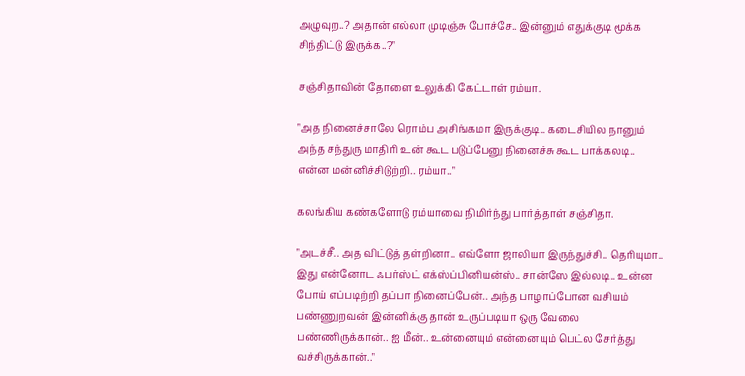அழுவுற..? அதான் எல்லா முடிஞ்சு போச்சே.. இன்னும் எதுக்குடி மூக்க சிந்திட்டு இருக்க..?"

சஞ்சிதாவின் தோளை உலுக்கி கேட்டாள் ரம்யா.

"அத நினைச்சாலே ரொம்ப அசிங்கமா இருக்குடி.. கடைசியில நானும் அந்த சந்துரு மாதிரி உன் கூட படுப்பேனு நினைச்சு கூட பாக்கலடி.. என்ன மன்னிச்சிடுற்றி.. ரம்யா.."

கலங்கிய கண்களோடு ரம்யாவை நிமிர்ந்து பார்த்தாள் சஞ்சிதா.

"அடச்சீ.. அத விட்டுத் தள்றினா.. எவ்ளோ ஜாலியா இருந்துச்சி.. தெரியுமா.. இது என்னோட ஃபர்ஸ்ட் எக்ஸ்ப்பினியன்ஸ்.. சான்ஸே இல்லடி.. உன்ன போய் எப்படிற்றி தப்பா நினைப்பேன்.. அந்த பாழாப்போன வசியம் பண்ணுறவன் இன்னிக்கு தான் உருப்படியா ஒரு வேலை பண்ணிருக்கான்.. ஐ மீன்.. உன்னையும் என்னையும் பெட்ல சேர்த்து வச்சிருக்கான்.."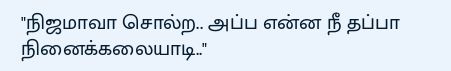"நிஜமாவா சொல்ற.. அப்ப என்ன நீ தப்பா நினைக்கலையாடி.."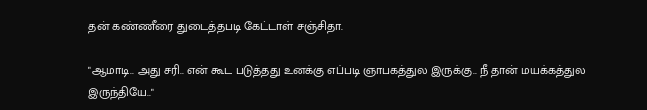தன் கண்ணீரை துடைத்தபடி கேட்டாள் சஞ்சிதா.

"ஆமாடி.. அது சரி.. என் கூட படுத்தது உனக்கு எப்படி ஞாபகத்துல இருக்கு.. நீ தான் மயக்கத்துல இருந்தியே.."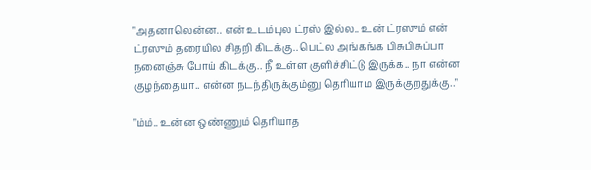"அதனாலென்ன.. என் உடம்புல ட்ரஸ் இல்ல.. உன் ட்ரஸும் என் ட்ரஸும் தரையில சிதறி கிடக்கு.. பெட்ல அங்கங்க பிசுபிசுப்பா நனைஞ்சு போய் கிடக்கு.. நீ உள்ள குளிச்சிட்டு இருக்க.. நா என்ன குழந்தையா.. என்ன நடந்திருக்கும்னு தெரியாம இருக்குறதுக்கு.."

"ம்ம்.. உன்ன ஒண்ணும் தெரியாத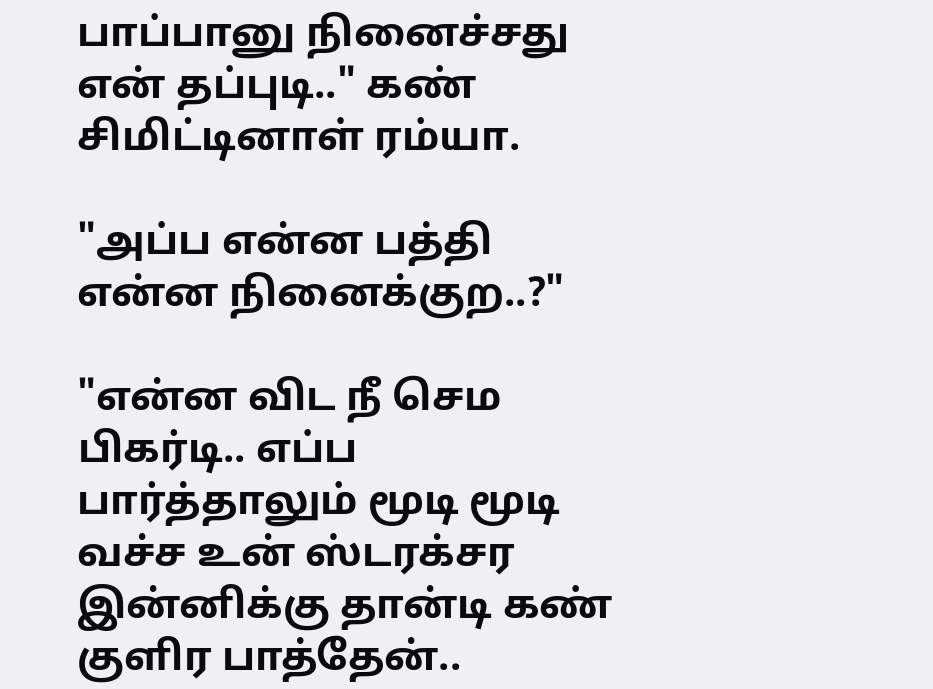பாப்பானு நினைச்சது என் தப்புடி.." கண் சிமிட்டினாள் ரம்யா.

"அப்ப என்ன பத்தி என்ன நினைக்குற..?"

"என்ன விட நீ செம பிகர்டி.. எப்ப பார்த்தாலும் மூடி மூடி வச்ச உன் ஸ்டரக்சர இன்னிக்கு தான்டி கண் குளிர பாத்தேன்..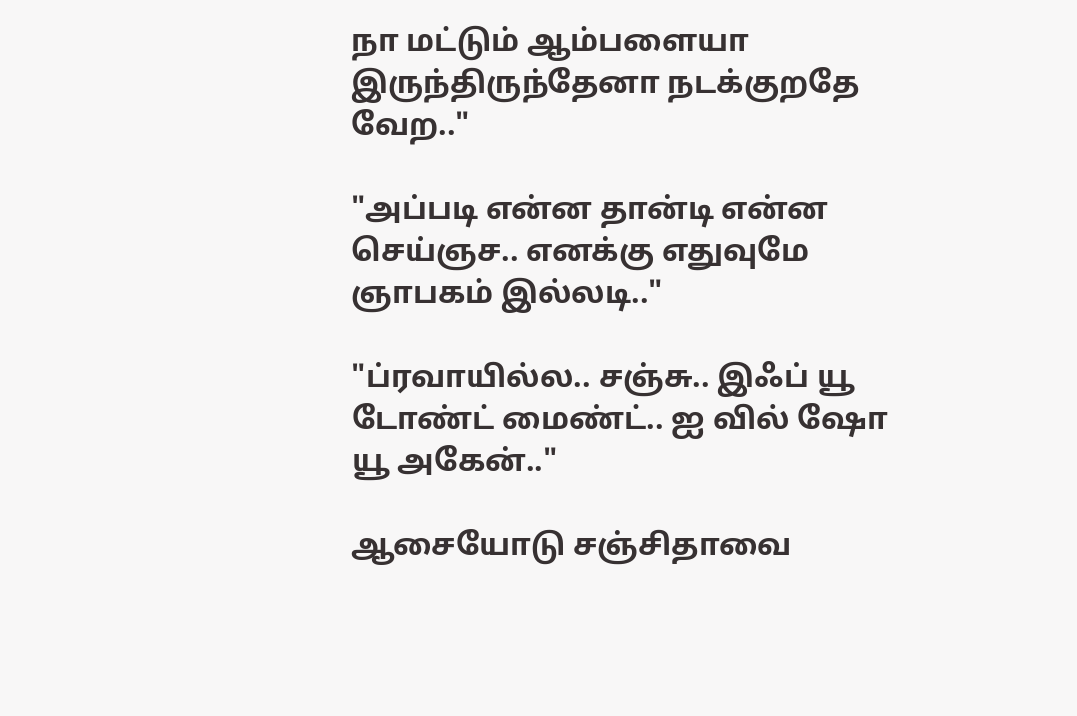நா மட்டும் ஆம்பளையா இருந்திருந்தேனா நடக்குறதே வேற.."

"அப்படி என்ன தான்டி என்ன செய்ஞச.. எனக்கு எதுவுமே ஞாபகம் இல்லடி.."

"ப்ரவாயில்ல.. சஞ்சு.. இஃப் யூ டோண்ட் மைண்ட்.. ஐ வில் ஷோ யூ அகேன்.."

ஆசையோடு சஞ்சிதாவை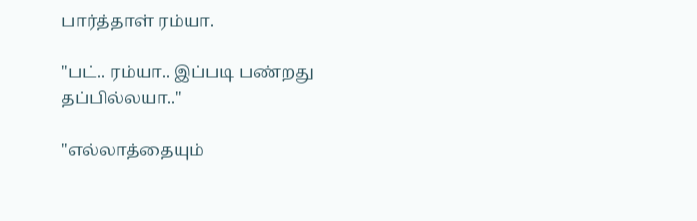பார்த்தாள் ரம்யா.

"பட்.. ரம்யா.. இப்படி பண்றது தப்பில்லயா.."

"எல்லாத்தையும்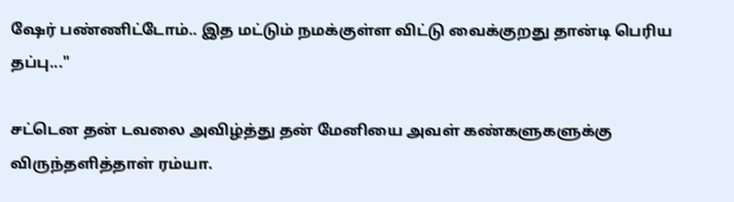ஷேர் பண்ணிட்டோம்.. இத மட்டும் நமக்குள்ள விட்டு வைக்குறது தான்டி பெரிய தப்பு..."

சட்டென தன் டவலை அவிழ்த்து தன் மேனியை அவள் கண்களுகளுக்கு விருந்தளித்தாள் ரம்யா.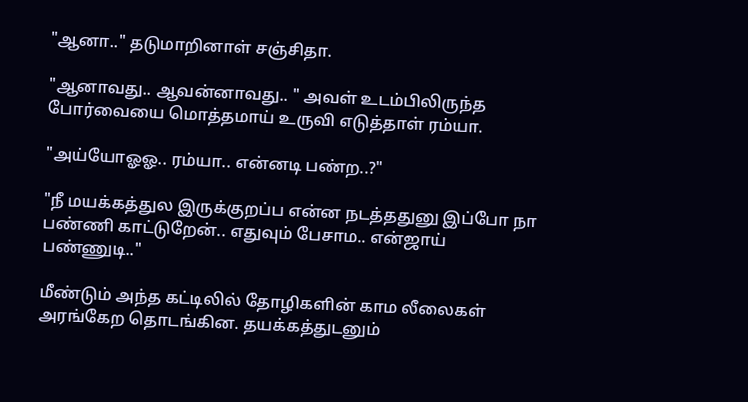"ஆனா.." தடுமாறினாள் சஞ்சிதா.

"ஆனாவது.. ஆவன்னாவது.. " அவள் உடம்பிலிருந்த போர்வையை மொத்தமாய் உருவி எடுத்தாள் ரம்யா.

"அய்யோஓஓ.. ரம்யா.. என்னடி பண்ற..?"

"நீ மயக்கத்துல இருக்குறப்ப என்ன நடத்ததுனு இப்போ நா பண்ணி காட்டுறேன்.. எதுவும் பேசாம.. என்ஜாய் பண்ணுடி.."

மீண்டும் அந்த கட்டிலில் தோழிகளின் காம லீலைகள் அரங்கேற தொடங்கின. தயக்கத்துடனும்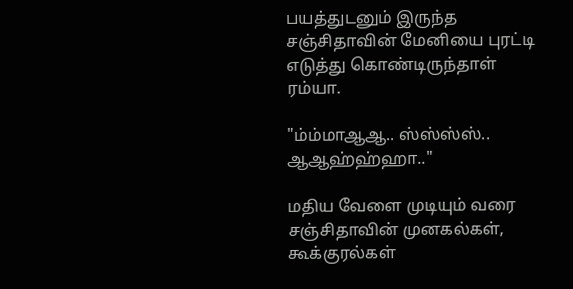பயத்துடனும் இருந்த சஞ்சிதாவின் மேனியை புரட்டி எடுத்து கொண்டிருந்தாள் ரம்யா.

"ம்ம்மாஆஆ.. ஸ்ஸ்ஸ்ஸ்.. ஆஆஹ்ஹ்ஹா.."

மதிய வேளை முடியும் வரை சஞ்சிதாவின் முனகல்கள், கூக்குரல்கள்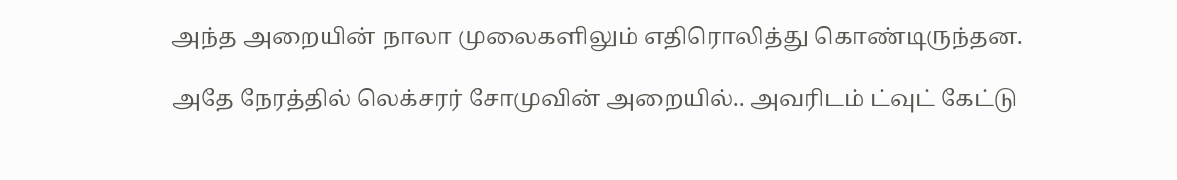அந்த அறையின் நாலா முலைகளிலும் எதிரொலித்து கொண்டிருந்தன.

அதே நேரத்தில் லெக்சரர் சோமுவின் அறையில்.. அவரிடம் ட்வுட் கேட்டு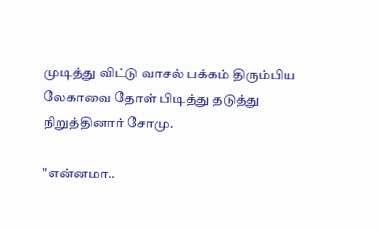முடித்து விட்டு வாசல் பக்கம் திரும்பிய லேகாவை தோள் பிடித்து தடுத்து நிறுத்தினார் சோமு.

"என்னமா..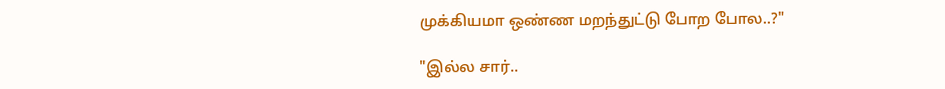முக்கியமா ஒண்ண மறந்துட்டு போற போல..?"

"இல்ல சார்..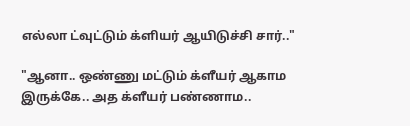எல்லா ட்வுட்டும் க்ளியர் ஆயிடுச்சி சார்.."

"ஆனா.. ஒண்ணு மட்டும் க்ளீயர் ஆகாம இருக்கே.. அத க்ளீயர் பண்ணாம..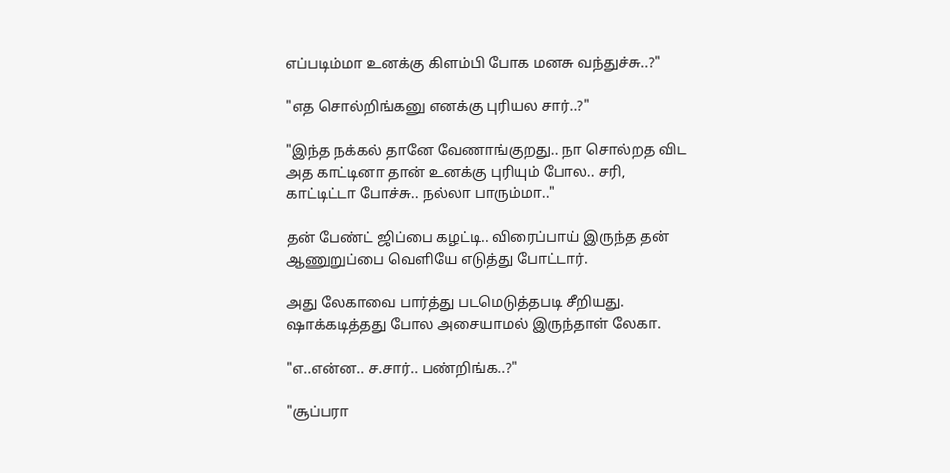எப்படிம்மா உனக்கு கிளம்பி போக மனசு வந்துச்சு..?"

"எத சொல்றிங்கனு எனக்கு புரியல சார்..?"

"இந்த நக்கல் தானே வேணாங்குறது.. நா சொல்றத விட அத காட்டினா தான் உனக்கு புரியும் போல.. சரி, காட்டிட்டா போச்சு.. நல்லா பாரும்மா.."

தன் பேண்ட் ஜிப்பை கழட்டி.. விரைப்பாய் இருந்த தன் ஆணுறுப்பை வெளியே எடுத்து போட்டார்.

அது லேகாவை பார்த்து படமெடுத்தபடி சீறியது. ஷாக்கடித்தது போல அசையாமல் இருந்தாள் லேகா.

"எ..என்ன.. ச.சார்.. பண்றிங்க..?"

"சூப்பரா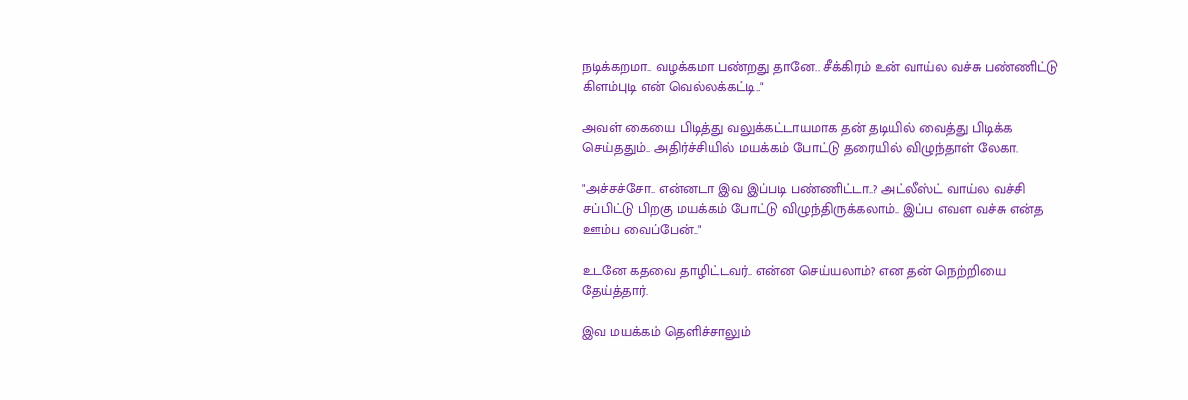நடிக்கறமா.. வழக்கமா பண்றது தானே.. சீக்கிரம் உன் வாய்ல வச்சு பண்ணிட்டு கிளம்புடி என் வெல்லக்கட்டி.."

அவள் கையை பிடித்து வலுக்கட்டாயமாக தன் தடியில் வைத்து பிடிக்க செய்ததும்.. அதிர்ச்சியில் மயக்கம் போட்டு தரையில் விழுந்தாள் லேகா.

"அச்சச்சோ.. என்னடா இவ இப்படி பண்ணிட்டா..? அட்லீஸ்ட் வாய்ல வச்சி சப்பிட்டு பிறகு மயக்கம் போட்டு விழுந்திருக்கலாம்.. இப்ப எவள வச்சு என்த ஊம்ப வைப்பேன்.."

உடனே கதவை தாழிட்டவர்.. என்ன செய்யலாம்? என தன் நெற்றியை தேய்த்தார்.

இவ மயக்கம் தெளிச்சாலும்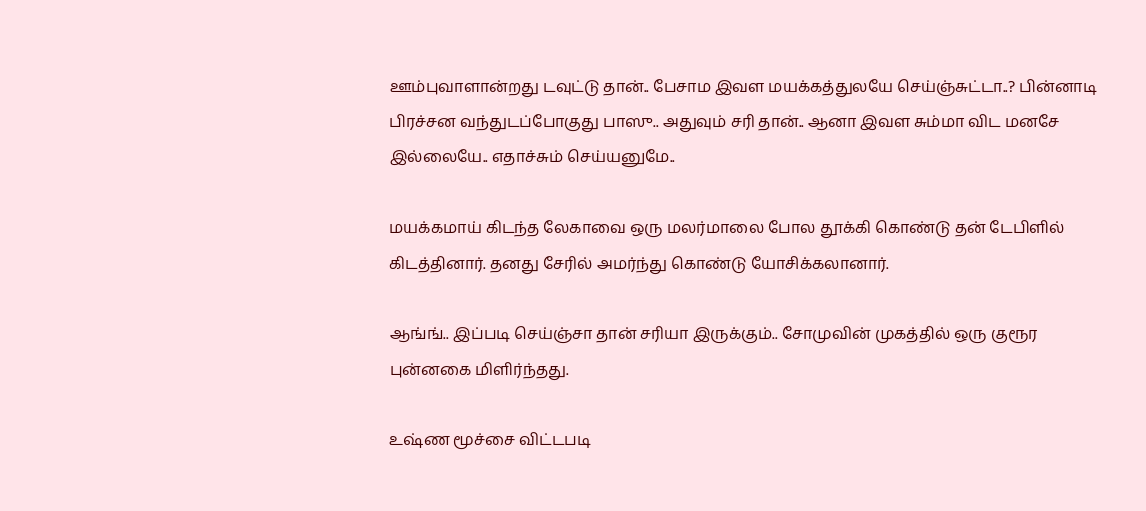ஊம்புவாளான்றது டவுட்டு தான்.. பேசாம இவள மயக்கத்துலயே செய்ஞ்சுட்டா..? பின்னாடி பிரச்சன வந்துடப்போகுது பாஸு.. அதுவும் சரி தான்.. ஆனா இவள சும்மா விட மனசே இல்லையே.. எதாச்சும் செய்யனுமே..

மயக்கமாய் கிடந்த லேகாவை ஒரு மலர்மாலை போல தூக்கி கொண்டு தன் டேபிளில் கிடத்தினார். தனது சேரில் அமர்ந்து கொண்டு யோசிக்கலானார்.

ஆங்ங்.. இப்படி செய்ஞ்சா தான் சரியா இருக்கும்.. சோமுவின் முகத்தில் ஒரு குரூர புன்னகை மிளிர்ந்தது.

உஷ்ண மூச்சை விட்டபடி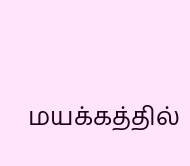மயக்கத்தில்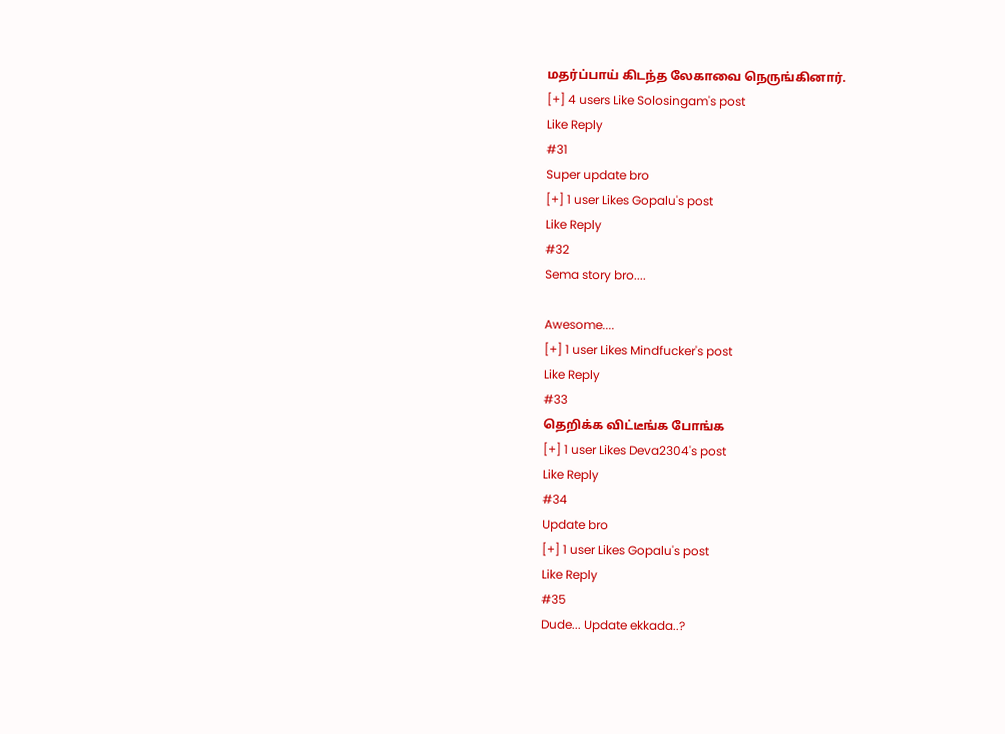மதர்ப்பாய் கிடந்த லேகாவை நெருங்கினார்.
[+] 4 users Like Solosingam's post
Like Reply
#31
Super update bro
[+] 1 user Likes Gopalu's post
Like Reply
#32
Sema story bro....

Awesome....
[+] 1 user Likes Mindfucker's post
Like Reply
#33
தெறிக்க விட்டீங்க போங்க
[+] 1 user Likes Deva2304's post
Like Reply
#34
Update bro
[+] 1 user Likes Gopalu's post
Like Reply
#35
Dude... Update ekkada..?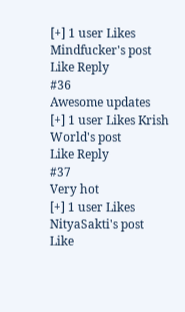[+] 1 user Likes Mindfucker's post
Like Reply
#36
Awesome updates
[+] 1 user Likes Krish World's post
Like Reply
#37
Very hot
[+] 1 user Likes NityaSakti's post
Like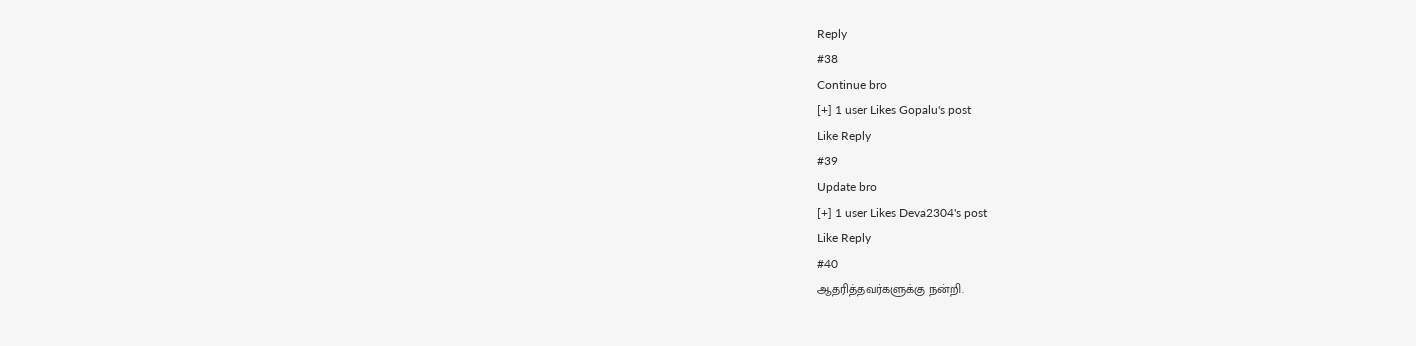Reply
#38
Continue bro
[+] 1 user Likes Gopalu's post
Like Reply
#39
Update bro
[+] 1 user Likes Deva2304's post
Like Reply
#40
ஆதரித்தவர்களுக்கு நன்றி.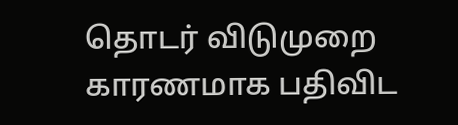தொடர் விடுமுறை காரணமாக பதிவிட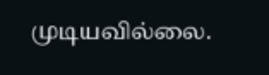முடியவில்லை.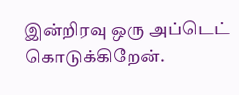இன்றிரவு ஒரு அப்டெட் கொடுக்கிறேன்.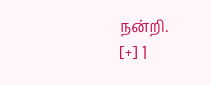நன்றி.
[+] 1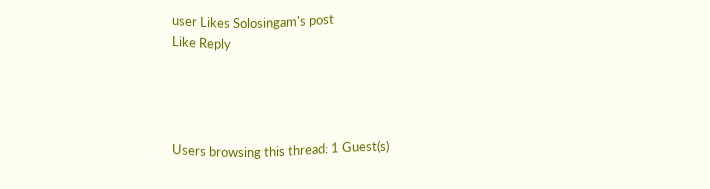user Likes Solosingam's post
Like Reply




Users browsing this thread: 1 Guest(s)